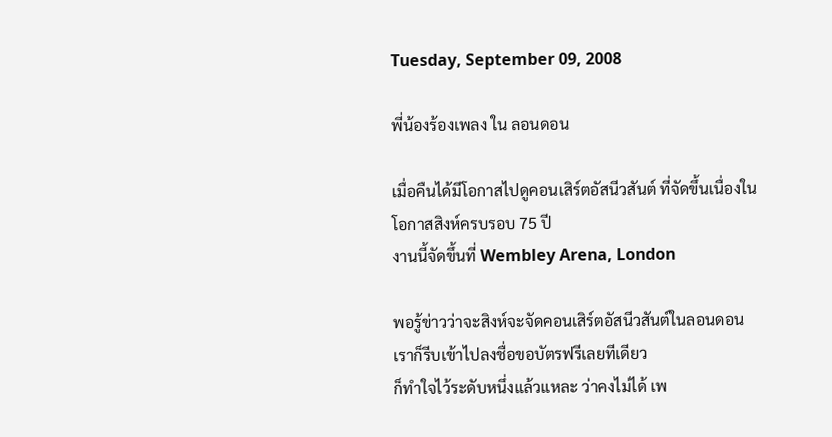Tuesday, September 09, 2008

พี่น้องร้องเพลง ใน ลอนดอน

เมื่อคืนได้มีโอกาสไปดูคอนเสิร์ตอัสนีวสันต์ ที่จัดขึ้นเนื่องในโอกาสสิงห์ครบรอบ 75 ปี
งานนี้จัดขึ้นที่ Wembley Arena, London

พอรู้ข่าวว่าจะสิงห์จะจัดคอนเสิร์ตอัสนีวสันต์ในลอนดอน
เราก็รีบเข้าไปลงชื่อขอบัตรฟรีเลยทีเดียว
ก็ทำใจไว้ระดับหนึ่งแล้วแหละ ว่าคงไม่ได้ เพ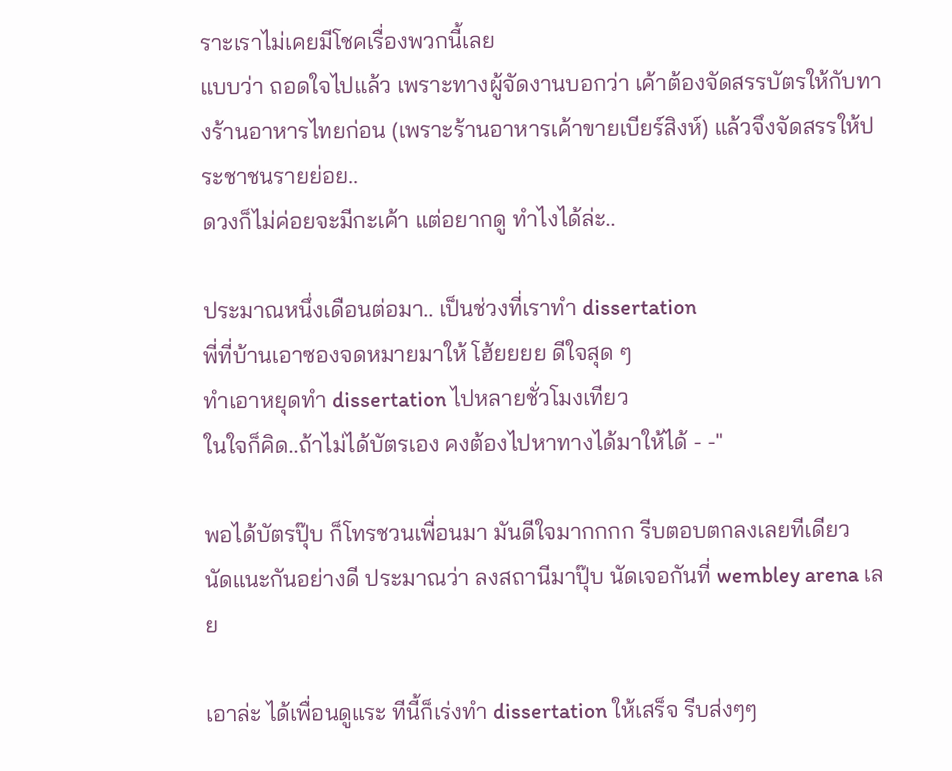ราะเราไม่เคยมีโชคเรื่องพวกนี้เลย
แบบว่า ถอดใจไปแล้ว เพราะทางผู้จัดงานบอกว่า เค้าต้องจัดสรรบัตรให้กับทางร้านอาหารไทยก่อน (เพราะร้านอาหารเค้าขายเบียร์สิงห์) แล้วจึงจัดสรรให้ประชาชนรายย่อย..
ดวงก็ไม่ค่อยจะมีกะเค้า แต่อยากดู ทำไงได้ล่ะ..

ประมาณหนึ่งเดือนต่อมา.. เป็นช่วงที่เราทำ dissertation
พี่ที่บ้านเอาซองจดหมายมาให้ โฮ้ยยยย ดีใจสุด ๆ
ทำเอาหยุดทำ dissertation ไปหลายชั่วโมงเทียว
ในใจก็คิด..ถ้าไม่ได้บัตรเอง คงต้องไปหาทางได้มาให้ได้ - -"

พอได้บัตรปุ๊บ ก็โทรชวนเพื่อนมา มันดีใจมากกกก รีบตอบตกลงเลยทีเดียว
นัดแนะกันอย่างดี ประมาณว่า ลงสถานีมาปุ๊บ นัดเจอกันที่ wembley arena เลย

เอาล่ะ ได้เพื่อนดูแระ ทีนี้ก็เร่งทำ dissertation ให้เสร็จ รีบส่งๆๆ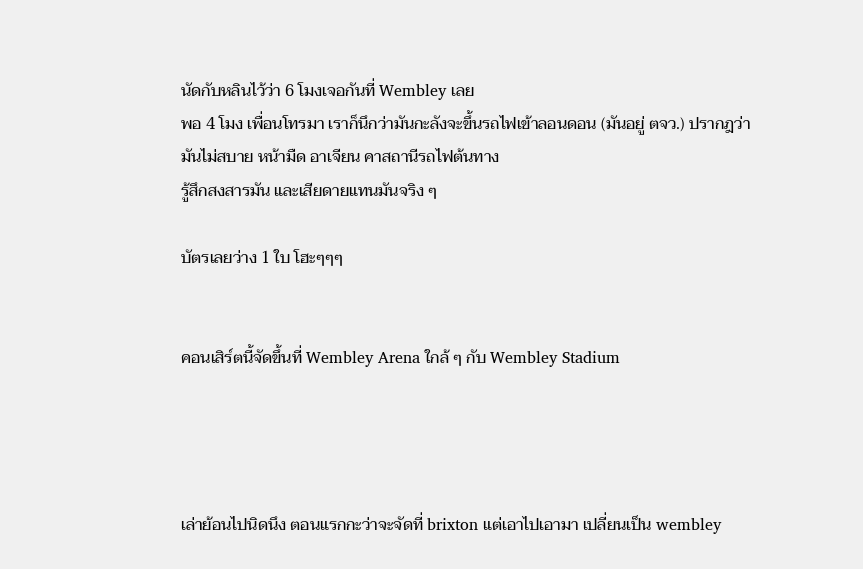นัดกับหลินไว้ว่า 6 โมงเจอกันที่ Wembley เลย
พอ 4 โมง เพื่อนโทรมา เราก็นึกว่ามันกะลังจะขึ้นรถไฟเข้าลอนดอน (มันอยู่ ตจว.) ปรากฎว่า มันไม่สบาย หน้ามืด อาเจียน คาสถานีรถไฟต้นทาง
รู้สึกสงสารมัน และเสียดายแทนมันจริง ๆ

บัตรเลยว่าง 1 ใบ โฮะๆๆๆ


คอนเสิร์ตนี้จัดขึ้นที่ Wembley Arena ใกล้ ๆ กับ Wembley Stadium




เล่าย้อนไปนิดนึง ตอนแรกกะว่าจะจัดที่ brixton แต่เอาไปเอามา เปลี่ยนเป็น wembley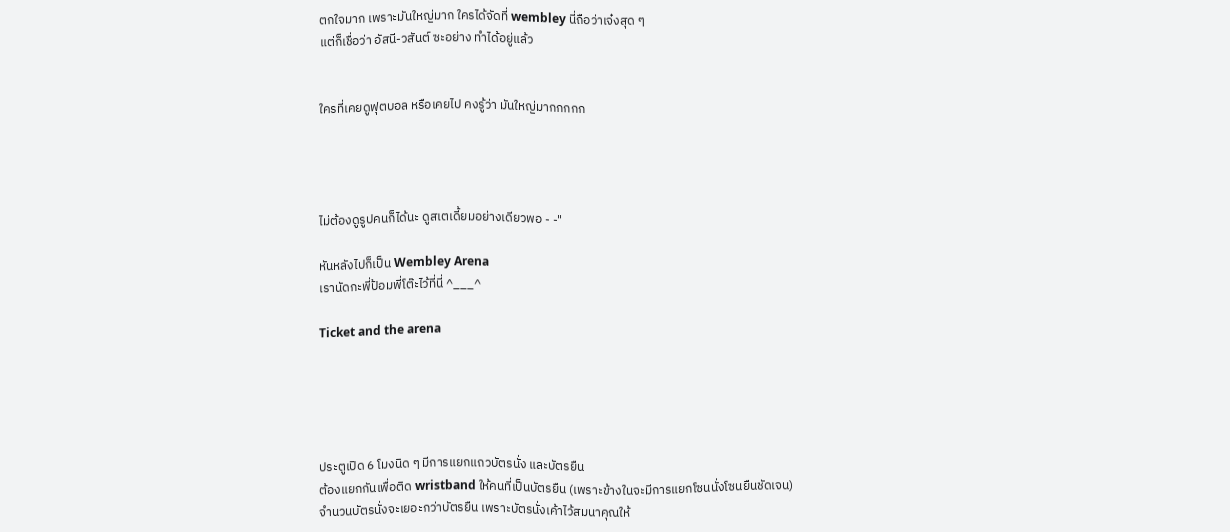ตกใจมาก เพราะมันใหญ่มาก ใครได้จัดที่ wembley นี่ถือว่าเจ๋งสุด ๆ
แต่ก็เชื่อว่า อัสนี-วสันต์ ซะอย่าง ทำได้อยู่แล้ว


ใครที่เคยดูฟุตบอล หรือเคยไป คงรู้ว่า มันใหญ่มากกกกก




ไม่ต้องดูรูปคนก็ได้นะ ดูสเตเดี้ยมอย่างเดียวพอ - -"

หันหลังไปก็เป็น Wembley Arena
เรานัดกะพี่ป้อมพี่โต๊ะไว้ที่นี่ ^___^

Ticket and the arena





ประตูเปิด 6 โมงนิด ๆ มีการแยกแถวบัตรนั่ง และบัตรยืน
ต้องแยกกันเพื่อติด wristband ให้คนที่เป็นบัตรยืน (เพราะข้างในจะมีการแยกโซนนั่งโซนยืนชัดเจน)
จำนวนบัตรนั่งจะเยอะกว่าบัตรยืน เพราะบัตรนั่งเค้าไว้สมนาคุณให้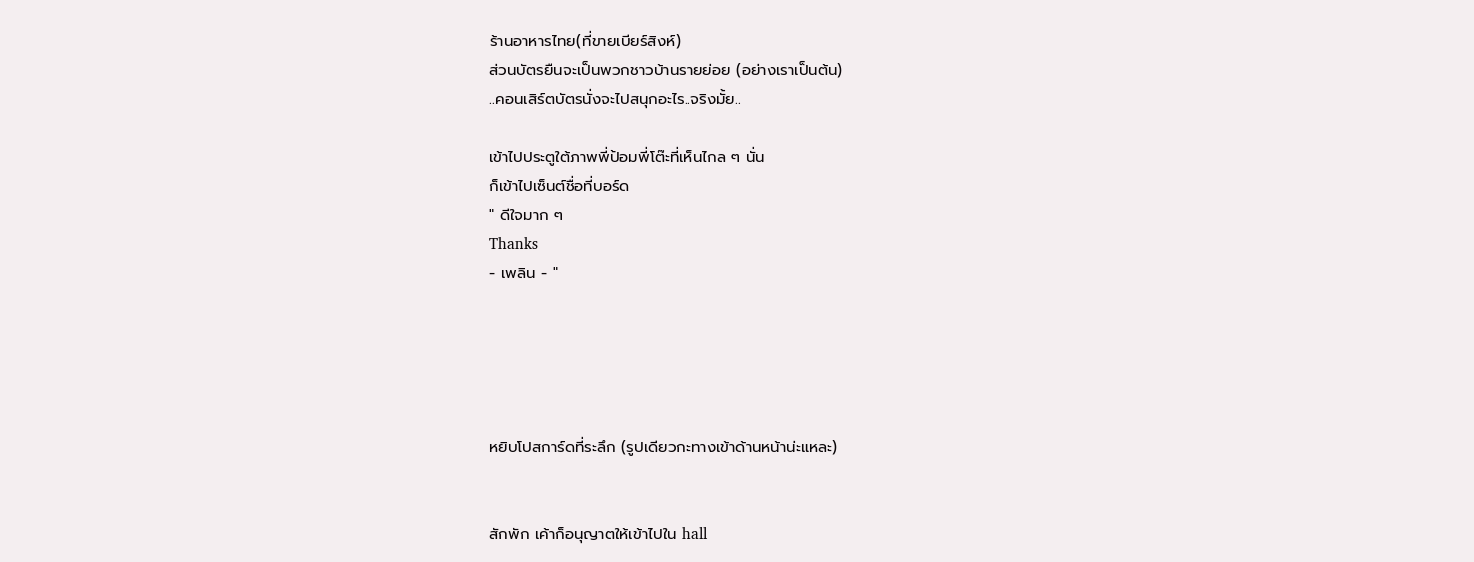ร้านอาหารไทย(ที่ขายเบียร์สิงห์)
ส่วนบัตรยืนจะเป็นพวกชาวบ้านรายย่อย (อย่างเราเป็นต้น)
..คอนเสิร์ตบัตรนั่งจะไปสนุกอะไร..จริงมั้ย..

เข้าไปประตูใต้ภาพพี่ป้อมพี่โต๊ะที่เห็นไกล ๆ นั่น
ก็เข้าไปเซ็นต์ชื่อที่บอร์ด
" ดีใจมาก ๆ
Thanks
- เพลิน - "





หยิบโปสการ์ดที่ระลึก (รูปเดียวกะทางเข้าด้านหน้าน่ะแหละ)


สักพัก เค้าก็อนุญาตให้เข้าไปใน hall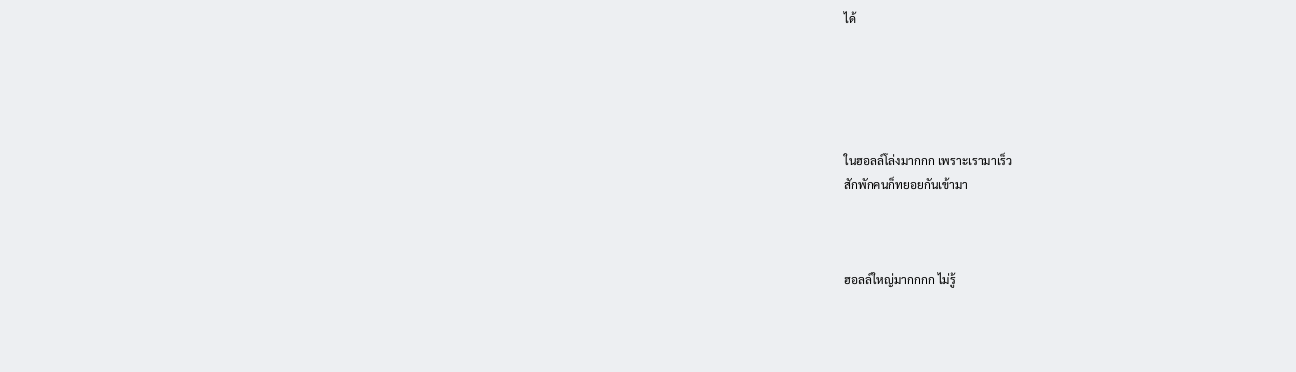ได้





ในฮอลล์โล่งมากกก เพราะเรามาเร็ว
สักพักคนก็ทยอยกันเข้ามา



ฮอลล์ใหญ่มากกกก ไม่รู้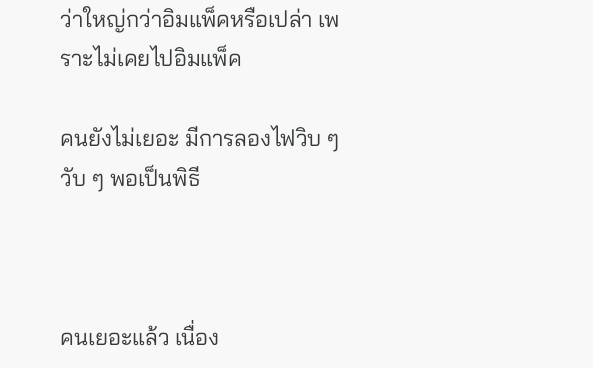ว่าใหญ่กว่าอิมแพ็คหรือเปล่า เพราะไม่เคยไปอิมแพ็ค

คนยังไม่เยอะ มีการลองไฟวิบ ๆ วับ ๆ พอเป็นพิธี



คนเยอะแล้ว เนื่อง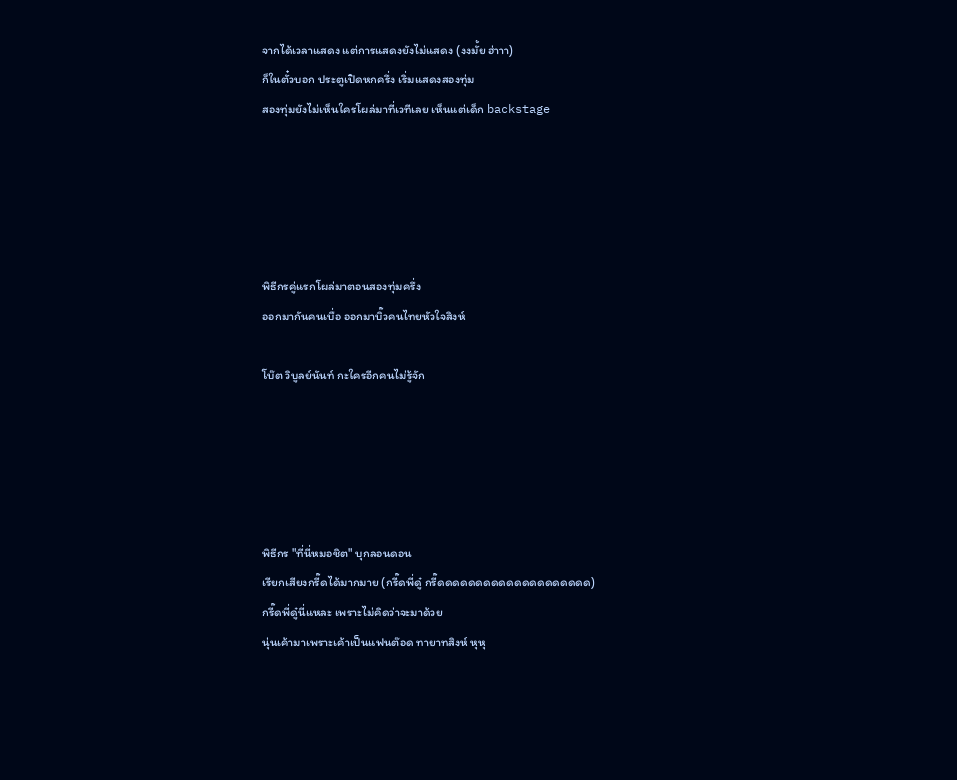จากได้เวลาแสดง แต่การแสดงยังไม่แสดง (งงมั้ย ฮ่าาา)
ก็ในตั๋วบอก ประตูเปิดหกครึ่ง เริ่มแสดงสองทุ่ม
สองทุ่มยังไม่เห็นใครโผล่มาที่เวทีเลย เห็นแต่เด็ก backstage





พิธีกรคู่แรกโผล่มาตอนสองทุ่มครึ่ง
ออกมากันคนเบื่อ ออกมาบิ๊วคนไทยหัวใจสิงห์

โบ๊ต วิบูลย์นันท์ กะใครอีกคนไม่รู้จัก





พิธีกร "ที่นี่หมอชิต" บุกลอนดอน
เรียกเสียงกรี๊ดได้มากมาย (กรี๊ดพี่ดู๋ กรี๊ดดดดดดดดดดดดดดดดดดดด)
กรี๊ดพี่ดู๋นี่แหละ เพราะไม่คิดว่าจะมาด้วย
นุ่นเค้ามาเพราะเค้าเป็นแฟนต๊อด ทายาทสิงห์ หุหุ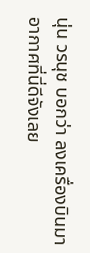นุ่น วรนุช บอกว่า ลงเครื่องบินมา อากาศที่นี่ดีจังเลย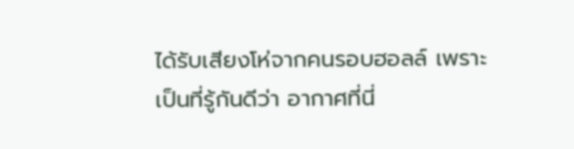ได้รับเสียงโห่จากคนรอบฮอลล์ เพราะเป็นที่รู้กันดีว่า อากาศที่นี่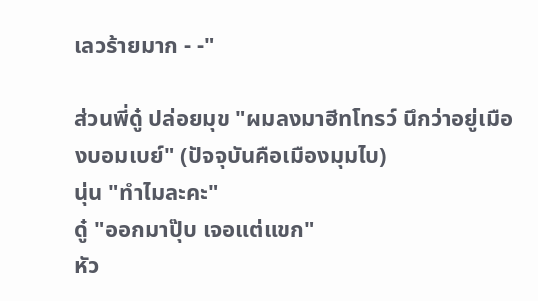เลวร้ายมาก - -"

ส่วนพี่ดู๋ ปล่อยมุข "ผมลงมาฮีทโทรว์ นึกว่าอยู่เมืองบอมเบย์" (ปัจจุบันคือเมืองมุมไบ)
นุ่น "ทำไมละคะ"
ดู๋ "ออกมาปุ๊บ เจอแต่แขก"
หัว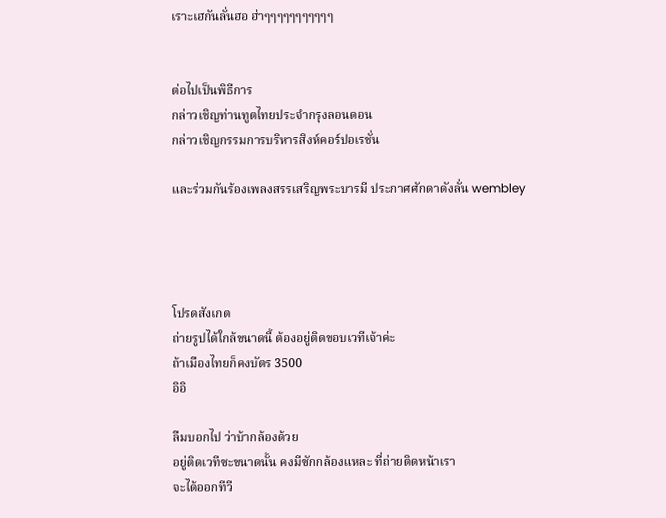เราะเฮกันลั่นฮอ ฮ่าๆๆๆๆๆๆๆๆๆๆๆ


ต่อไปเป็นพิธีการ
กล่าวเชิญท่านทูตไทยประจำกรุงลอนดอน
กล่าวเชิญกรรมการบริหารสิงห์คอร์ปอเรชั่น

และร่วมกันร้องเพลงสรรเสริญพระบารมี ประกาศศักดาดังลั่น wembley




โปรดสังเกต
ถ่ายรูปได้ใกล้ขนาดนี้ ต้องอยู่ติดขอบเวทีเจ้าค่ะ
ถ้าเมืองไทยก็คงบัตร 3500
อิอิ

ลืมบอกไป ว่าบ้ากล้องด้วย
อยู่ติดเวทีซะขนาดนั้น คงมีซักกล้องแหละ ที่ถ่ายติดหน้าเรา
จะได้ออกทีวี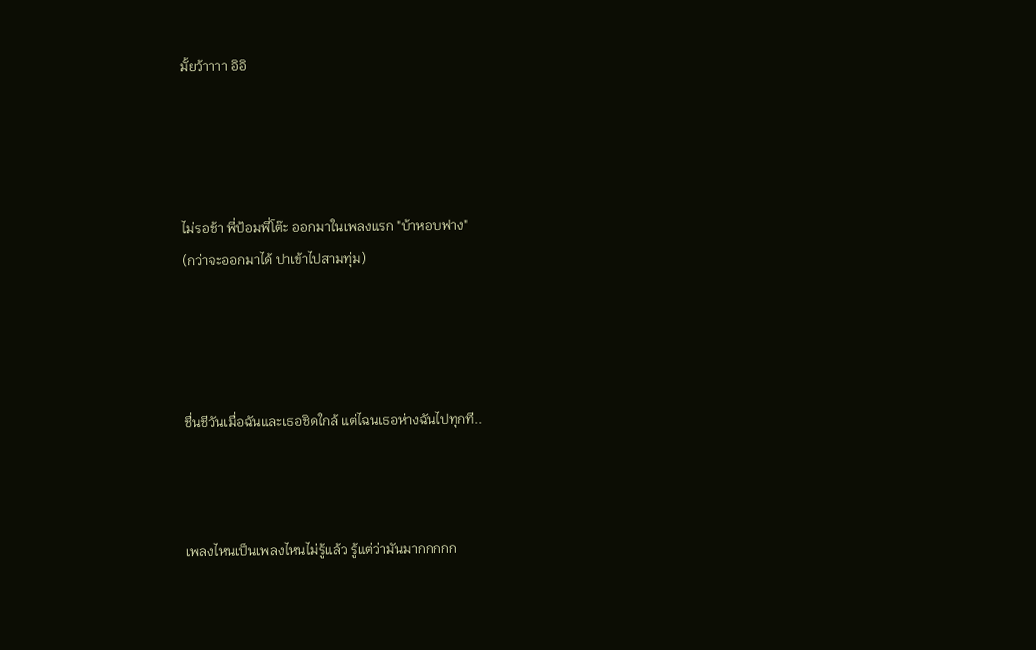มั้ยว้าาาา อิอิ




ไม่รอช้า พี่ป้อมพี่โต๊ะ ออกมาในเพลงแรก "บ้าหอบฟาง"
(กว่าจะออกมาได้ ปาเข้าไปสามทุ่ม)




ชื่นชีวันเมื่อฉันและเธอชิดใกล้ แต่ไฉนเธอห่างฉันไปทุกที..



เพลงไหนเป็นเพลงไหนไม่รู้แล้ว รู้แต่ว่ามันมากกกกก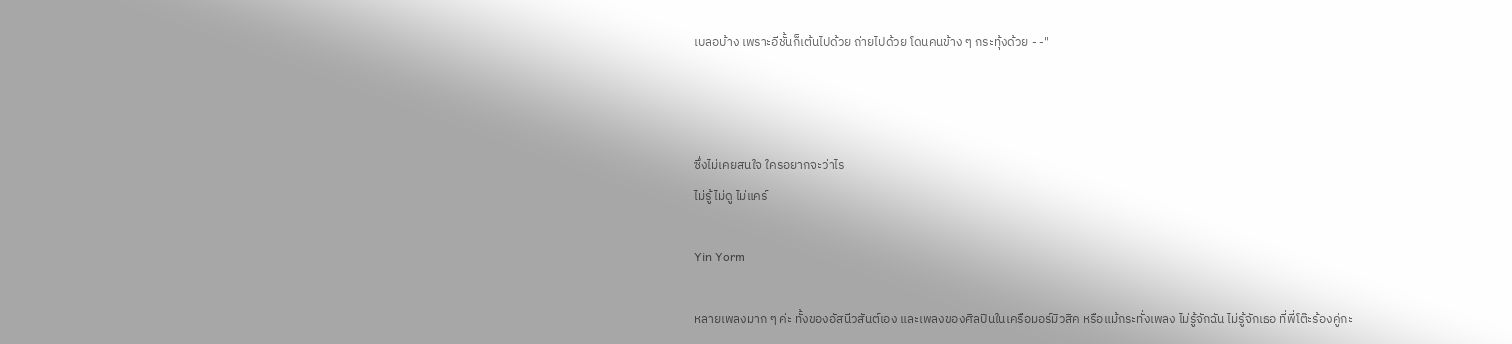เบลอบ้าง เพราะอีชั้นก็เต้นไปด้วย ถ่ายไปด้วย โดนคนข้าง ๆ กระทุ้งด้วย - -"



ซึ่งไม่เคยสนใจ ใครอยากจะว่าไร
ไม่รู้ ไม่ดู ไม่แคร์

Yin Yorm

หลายเพลงมาก ๆ ค่ะ ทั้งของอัสนีวสันต์เอง และเพลงของศิลปินในเครือมอร์มิวสิค หรือแม้กระทั่งเพลง ไม่รู้จักฉัน ไม่รู้จักเธอ ที่พี่โต๊ะร้องคู่กะ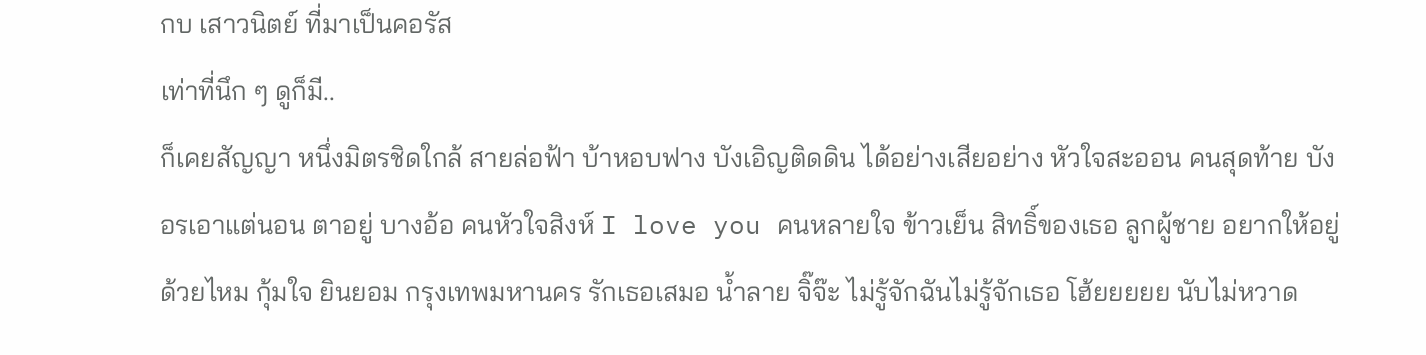กบ เสาวนิตย์ ที่มาเป็นคอรัส
เท่าที่นึก ๆ ดูก็มี..
ก็เคยสัญญา หนึ่งมิตรชิดใกล้ สายล่อฟ้า บ้าหอบฟาง บังเอิญติดดิน ได้อย่างเสียอย่าง หัวใจสะออน คนสุดท้าย บังอรเอาแต่นอน ตาอยู่ บางอ้อ คนหัวใจสิงห์ I love you คนหลายใจ ข้าวเย็น สิทธิ์ของเธอ ลูกผู้ชาย อยากให้อยู่ด้วยไหม กุ้มใจ ยินยอม กรุงเทพมหานคร รักเธอเสมอ น้ำลาย จิ๊จ๊ะ ไม่รู้จักฉันไม่รู้จักเธอ โฮ้ยยยยย นับไม่หวาด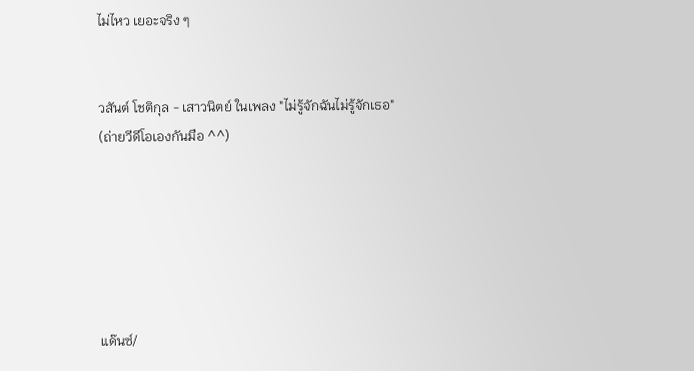ไม่ไหว เยอะจริง ๆ


วสันต์ โชติกุล - เสาวนิตย์ ในเพลง "ไม่รู้จักฉันไม่รู้จักเธอ"
(ถ่ายวีดีโอเองกันมือ ^^)






แด๊นซ์/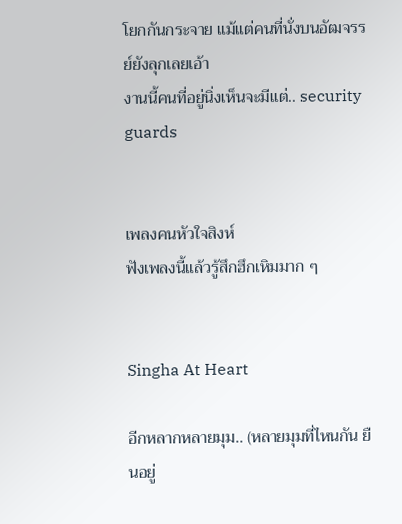โยกกันกระจาย แม้แต่คนที่นั่งบนอัฒจรรย์ยังลุกเลยเอ้า
งานนี้คนที่อยู่นิ่งเห็นจะมีแต่.. security guards


เพลงคนหัวใจสิงห์
ฟังเพลงนี้แล้วรู้สึกฮึกเหิมมาก ๆ


Singha At Heart

อีกหลากหลายมุม.. (หลายมุมที่ไหนกัน ยืนอยู่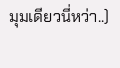มุมเดียวนี่หว่า..)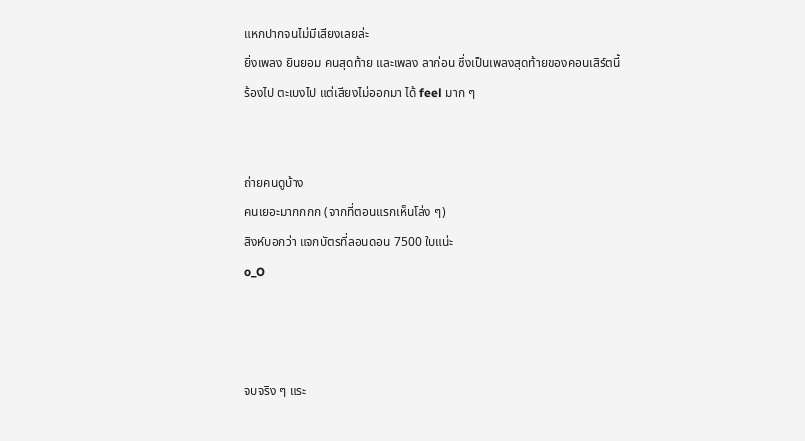แหกปากจนไม่มีเสียงเลยล่ะ
ยิ่งเพลง ยินยอม คนสุดท้าย และเพลง ลาก่อน ซึ่งเป็นเพลงสุดท้ายของคอนเสิร์ตนี้
ร้องไป ตะเบงไป แต่เสียงไม่ออกมา ได้ feel มาก ๆ


ถ่ายคนดูบ้าง
คนเยอะมากกกก (จากที่ตอนแรกเห็นโล่ง ๆ)
สิงห์บอกว่า แจกบัตรที่ลอนดอน 7500 ใบแน่ะ
o_O



จบจริง ๆ แระ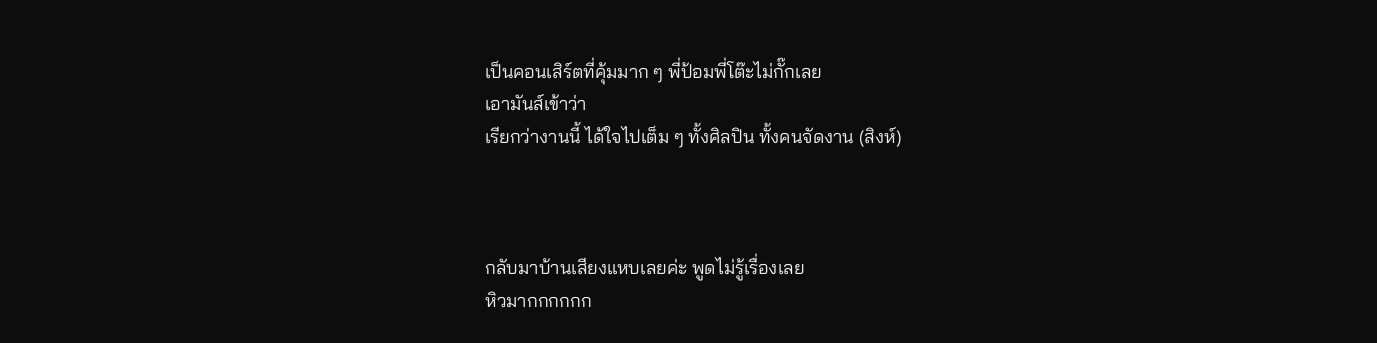เป็นคอนเสิร์ตที่คุ้มมาก ๆ พี่ป้อมพี่โต๊ะไม่กั๊กเลย
เอามันส์เข้าว่า
เรียกว่างานนี้ ได้ใจไปเต็ม ๆ ทั้งศิลปิน ทั้งคนจัดงาน (สิงห์)



กลับมาบ้านเสียงแหบเลยค่ะ พูดไม่รู้เรื่องเลย
หิวมากกกกกก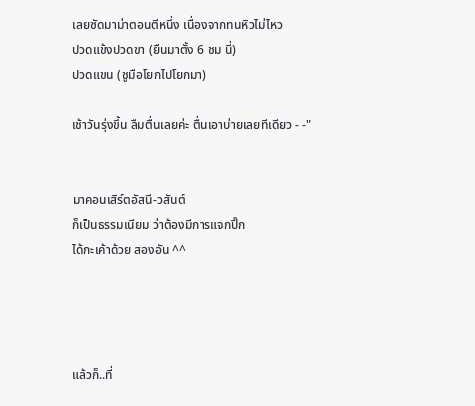เลยซัดมาม่าตอนตีหนึ่ง เนื่องจากทนหิวไม่ไหว
ปวดแข้งปวดขา (ยืนมาตั้ง 6 ชม นี่)
ปวดแขน (ชูมือโยกไปโยกมา)

เช้าวันรุ่งขึ้น ลืมตื่นเลยค่ะ ตื่นเอาบ่ายเลยทีเดียว - -"


มาคอนเสิร์ตอัสนี-วสันต์
ก็เป็นธรรมเนียม ว่าต้องมีการแจกปิ๊ก
ได้กะเค้าด้วย สองอัน ^^




แล้วก็..ที่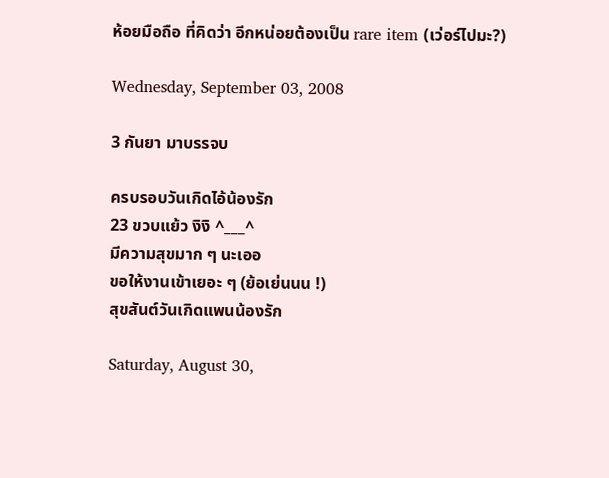ห้อยมือถือ ที่คิดว่า อีกหน่อยต้องเป็น rare item (เว่อร์ไปมะ?)

Wednesday, September 03, 2008

3 กันยา มาบรรจบ

ครบรอบวันเกิดไอ้น้องรัก
23 ขวบแย้ว งิงิ ^___^
มีความสุขมาก ๆ นะเออ
ขอให้งานเข้าเยอะ ๆ (ย้อเย่นนน !)
สุขสันต์วันเกิดแพนน้องรัก

Saturday, August 30,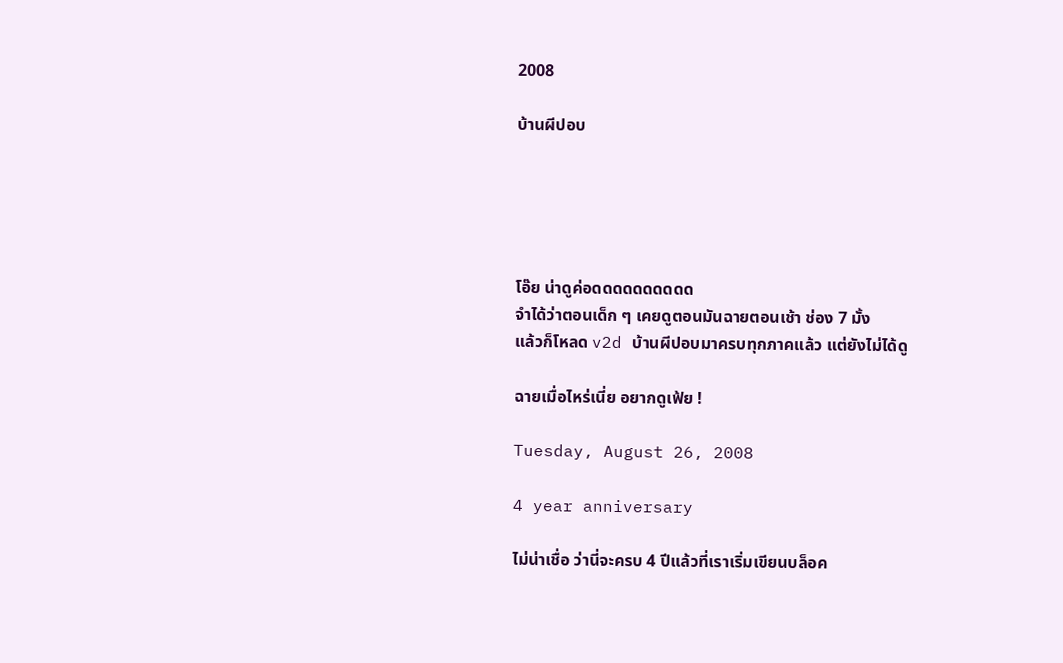2008

บ้านผีปอบ





โอ๊ย น่าดูค่อดดดดดดดดดด
จำได้ว่าตอนเด็ก ๆ เคยดูตอนมันฉายตอนเช้า ช่อง 7 มั้ง
แล้วก็โหลด v2d บ้านผีปอบมาครบทุกภาคแล้ว แต่ยังไม่ได้ดู

ฉายเมื่อไหร่เนี่ย อยากดูเฟ้ย !

Tuesday, August 26, 2008

4 year anniversary

ไม่น่าเชื่อ ว่านี่จะครบ 4 ปีแล้วที่เราเริ่มเขียนบล็อค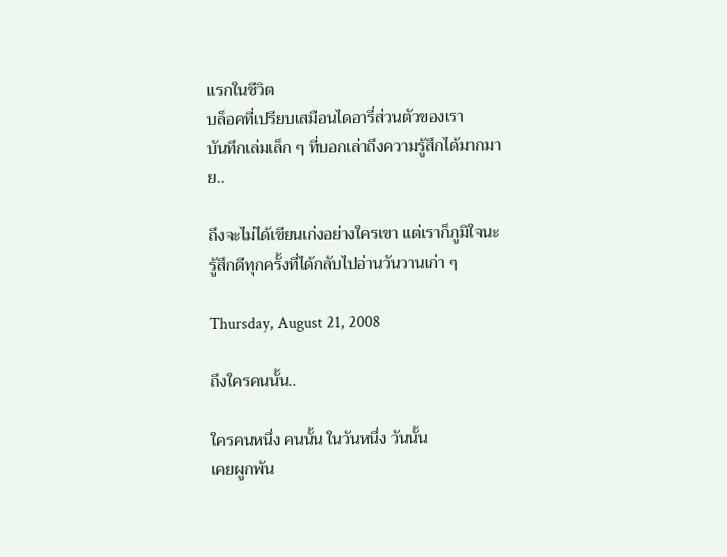แรกในชีวิต
บล็อคที่เปรียบเสมือนไดอารี่ส่วนตัวของเรา
บันทึกเล่มเล็ก ๆ ที่บอกเล่าถึงความรู้สึกได้มากมาย..

ถึงจะไม่ได้เขียนเก่งอย่างใครเขา แต่เราก็ภูมิใจนะ
รู้สึกดีทุกครั้งที่ได้กลับไปอ่านวันวานเก่า ๆ

Thursday, August 21, 2008

ถึงใครคนนั้น..

ใครคนหนึ่ง คนนั้น ในวันหนึ่ง วันนั้น
เคยผูกพัน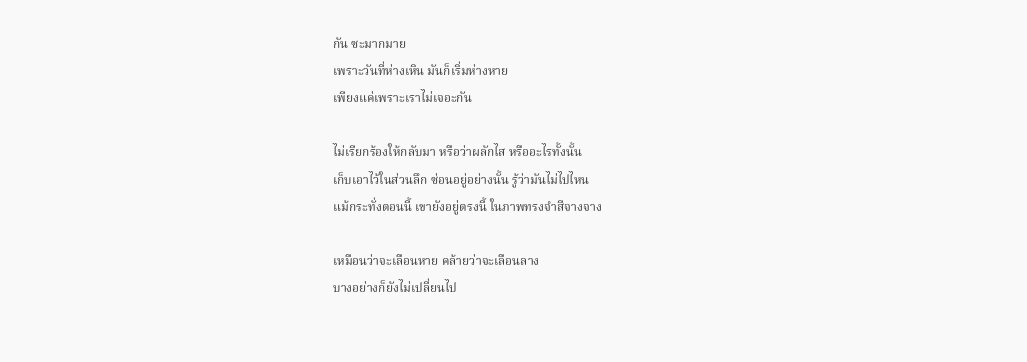กัน ซะมากมาย
เพราะวันที่ห่างเหิน มันก็เริ่มห่างหาย
เพียงแค่เพราะเราไม่เจอะกัน

ไม่เรียกร้องให้กลับมา หรือว่าผลักไส หรืออะไรทั้งนั้น
เก็บเอาไว้ในส่วนลึก ซ่อนอยู่อย่างนั้น รู้ว่ามันไม่ไปไหน
แม้กระทั่งตอนนี้ เขายังอยู่ตรงนี้ ในภาพทรงจำสีจางจาง

เหมือนว่าจะเลือนหาย คล้ายว่าจะเลือนลาง
บางอย่างก็ยังไม่เปลี่ยนไป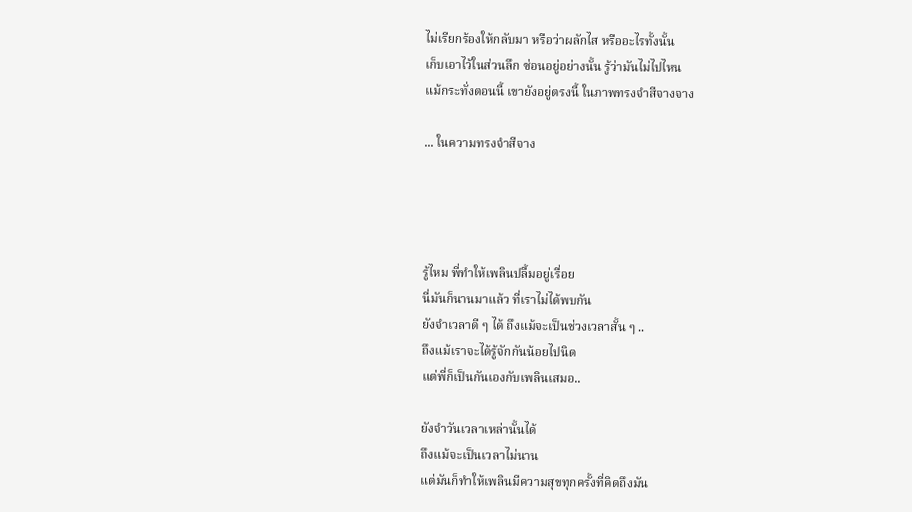ไม่เรียกร้องให้กลับมา หรือว่าผลักไส หรืออะไรทั้งนั้น
เก็บเอาไว้ในส่วนลึก ซ่อนอยู่อย่างนั้น รู้ว่ามันไม่ไปไหน
แม้กระทั่งตอนนี้ เขายังอยู่ตรงนี้ ในภาพทรงจำสีจางจาง

... ในความทรงจำสีจาง




รู้ไหม พี่ทำให้เพลินปลื้มอยู่เรื่อย
นี่มันก็นานมาแล้ว ที่เราไม่ได้พบกัน
ยังจำเวลาดี ๆ ได้ ถึงแม้จะเป็นช่วงเวลาสั้น ๆ ..
ถึงแม้เราจะได้รู้จักกันน้อยไปนิด
แต่พี่ก็เป็นกันเองกับเพลินเสมอ..

ยังจำวันเวลาเหล่านั้นได้
ถึงแม้จะเป็นเวลาไม่นาน
แต่มันก็ทำให้เพลินมีความสุขทุกครั้งที่คิดถึงมัน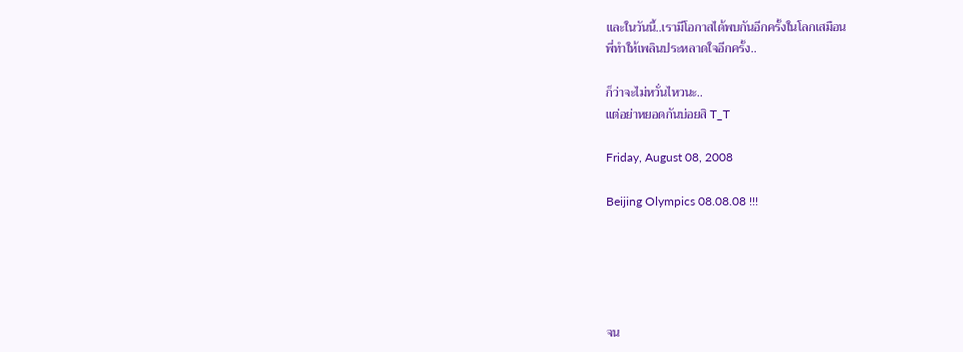และในวันนี้..เรามีโอกาสได้พบกันอีกครั้งในโลกเสมือน
พี่ทำให้เพลินประหลาดใจอีกครั้ง..

ก็ว่าจะไม่หวั่นไหวนะ..
แต่อย่าหยอดกันบ่อยสิ T_T

Friday, August 08, 2008

Beijing Olympics 08.08.08 !!!





จน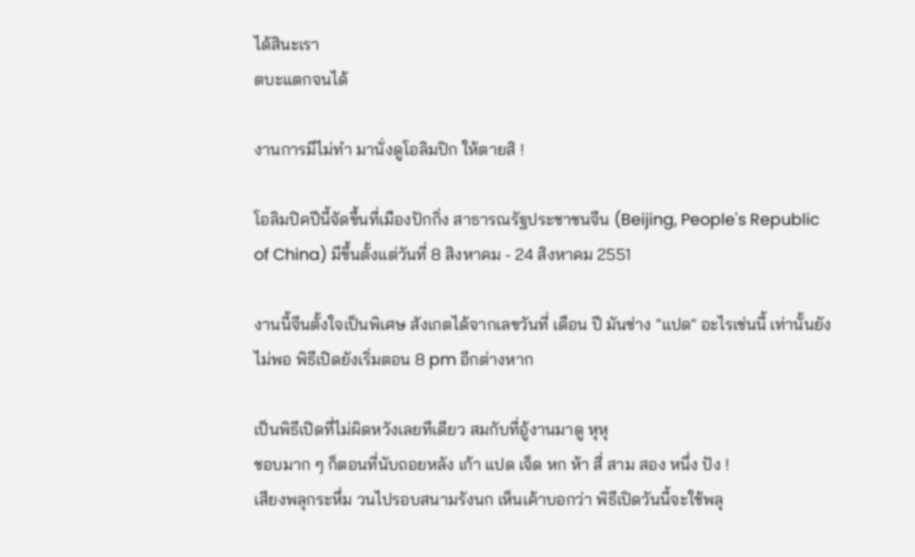ได้สินะเรา
ตบะแตกจนได้

งานการมีไม่ทำ มานั่งดูโอลิมปิก ให้ตายสิ !

โอลิมปิคปีนี้จัดขึ้นที่เมืองปักกิ่ง สาธารณรัฐประชาชนจีน (Beijing, People's Republic of China) มีขึ้นตั้งแต่วันที่ 8 สิงหาคม - 24 สิงหาคม 2551

งานนี้จีนตั้งใจเป็นพิเศษ สังเกตได้จากเลขวันที่ เดือน ปี มันช่าง "แปด" อะไรเช่นนี้ เท่านั้นยังไม่พอ พิธีเปิดยังเริ่มตอน 8 pm อีกต่างหาก

เป็นพิธีเปิดที่ไม่ผิดหวังเลยทีเดียว สมกับที่อู้งานมาดู หุหุ
ชอบมาก ๆ ก็ตอนที่นับถอยหลัง เก้า แปด เจ็ด หก ห้า สี่ สาม สอง หนึ่ง ปัง !
เสียงพลุกระหึ่ม วนไปรอบสนามรังนก เห็นเค้าบอกว่า พิธีเปิดวันนี้จะใช้พลุ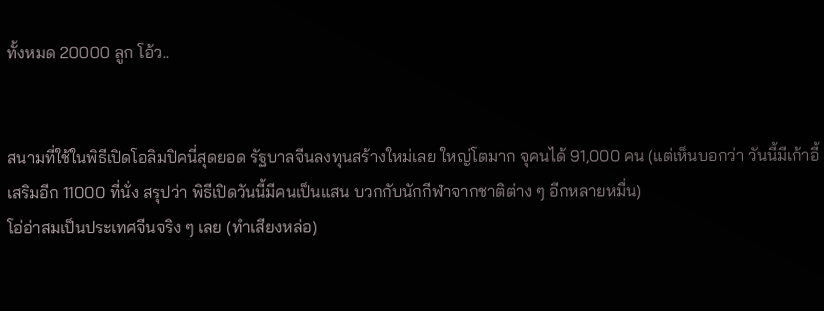ทั้งหมด 20000 ลูก โอ้ว..


สนามที่ใช้ในพิธีเปิดโอลิมปิคนี่สุดยอด รัฐบาลจีนลงทุนสร้างใหม่เลย ใหญ่โตมาก จุคนได้ 91,000 คน (แต่เห็นบอกว่า วันนี้มีเก้าอี้เสริมอีก 11000 ที่นั่ง สรุปว่า พิธีเปิดวันนี้มีคนเป็นแสน บวกกับนักกีฬาจากชาติต่าง ๆ อีกหลายหมื่น)
โอ่อ่าสมเป็นประเทศจีนจริง ๆ เลย (ทำเสียงหล่อ)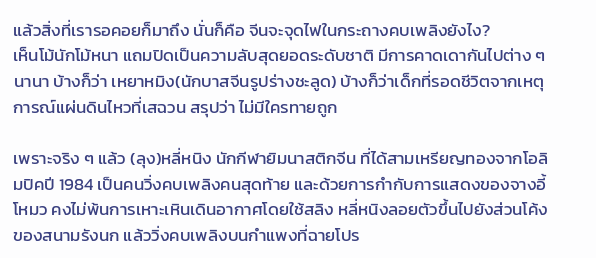แล้วสิ่งที่เรารอคอยก็มาถึง นั่นก็คือ จีนจะจุดไฟในกระถางคบเพลิงยังไง?
เห็นโม้นักโม้หนา แถมปิดเป็นความลับสุดยอดระดับชาติ มีการคาดเดากันไปต่าง ๆ นานา บ้างก็ว่า เหยาหมิง(นักบาสจีนรูปร่างชะลูด) บ้างก็ว่าเด็กที่รอดชีวิตจากเหตุการณ์แผ่นดินไหวที่เสฉวน สรุปว่า ไม่มีใครทายถูก

เพราะจริง ๆ แล้ว (ลุง)หลี่หนิง นักกีฬายิมนาสติกจีน ที่ได้สามเหรียญทองจากโอลิมปิคปี 1984 เป็นคนวิ่งคบเพลิงคนสุดท้าย และด้วยการกำกับการแสดงของจางอี้โหมว คงไม่พ้นการเหาะเหินเดินอากาศโดยใช้สลิง หลี่หนิงลอยตัวขึ้นไปยังส่วนโค้งของสนามรังนก แล้ววิ่งคบเพลิงบนกำแพงที่ฉายโปร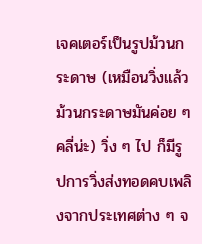เจคเตอร์เป็นรูปม้วนกระดาษ (เหมือนวิ่งแล้วม้วนกระดาษมันค่อย ๆ คลี่น่ะ) วิ่ง ๆ ไป ก็มีรูปการวิ่งส่งทอดคบเพลิงจากประเทศต่าง ๆ จ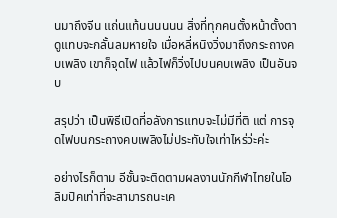นมาถึงจีน แถ่นแท้นนนนนน สิ่งที่ทุกคนตั้งหน้าตั้งตาดูแทบจะกลั้นลมหายใจ เมื่อหลี่หนิงวิ่งมาถึงกระถางคบเพลิง เขาก็จุดไฟ แล้วไฟก็วิ่งไปบนคบเพลิง เป็นอันจบ

สรุปว่า เป็นพิธีเปิดที่อลังการแทบจะไม่มีที่ติ แต่ การจุดไฟบนกระถางคบเพลิงไม่ประทับใจเท่าไหร่ว่ะค่ะ

อย่างไรก็ตาม อีชั้นจะติดตามผลงานนักกีฬาไทยในโอลิมปิคเท่าที่จะสามารถนะเค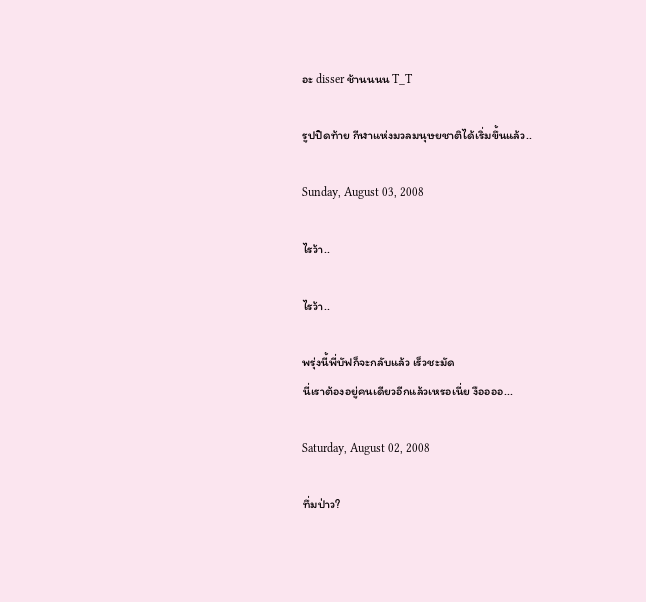อะ disser ช้านนนน T_T

รูปปิดท้าย กีฬาแห่งมวลมนุษยชาติได้เริ่มขึ้นแล้ว..

Sunday, August 03, 2008

ไรว้า..

ไรว้า..

พรุ่งนี้พี่บัฟก็จะกลับแล้ว เร็วชะมัด
นี่เราต้องอยู่คนเดียวอีกแล้วเหรอเนี่ย งืออออ...

Saturday, August 02, 2008

ทึ่มป่าว?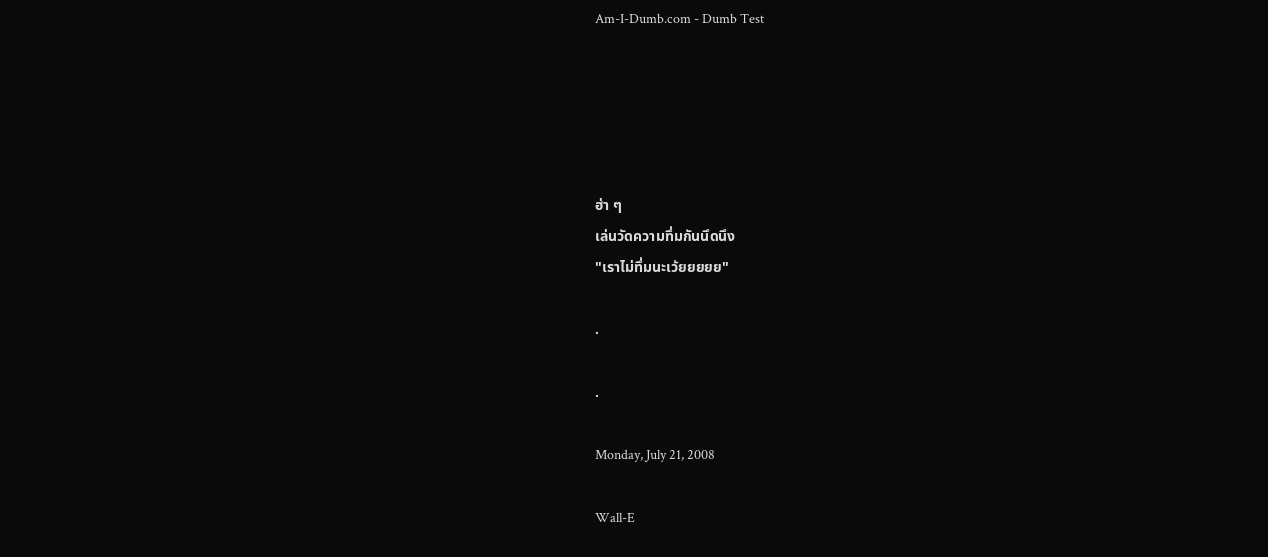Am-I-Dumb.com - Dumb Test





ฮ่า ๆ
เล่นวัดความทึ่มกันนึดนึง
"เราไม่ทึ่มนะเว้ยยยยย"

.

.

Monday, July 21, 2008

Wall-E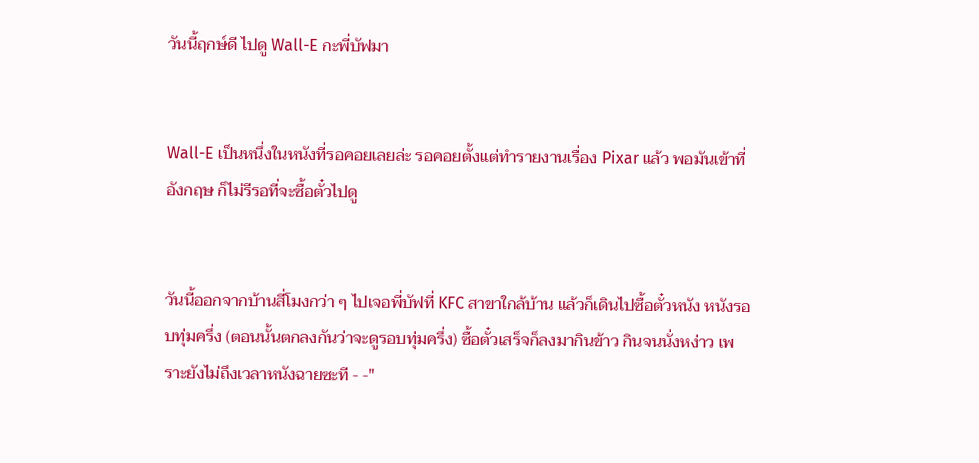วันนี้ฤกษ์ดี ไปดู Wall-E กะพี่บัฟมา


Wall-E เป็นหนึ่งในหนังที่รอคอยเลยล่ะ รอคอยตั้งแต่ทำรายงานเรื่อง Pixar แล้ว พอมันเข้าที่อังกฤษ ก็ไม่รีรอที่จะซื้อตั๋วไปดู


วันนี้ออกจากบ้านสี่โมงกว่า ๆ ไปเจอพี่บัฟที่ KFC สาขาใกล้บ้าน แล้วก็เดินไปซื้อตั๋วหนัง หนังรอบทุ่มครึ่ง (ตอนนั้นตกลงกันว่าจะดูรอบทุ่มครึ่ง) ซื้อตั๋วเสร็จก็ลงมากินข้าว กินจนนั่งหง่าว เพราะยังไม่ถึงเวลาหนังฉายซะที - -"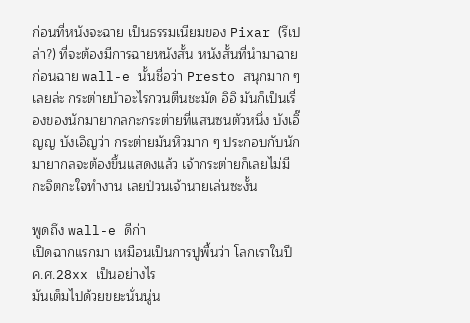ก่อนที่หนังจะฉาย เป็นธรรมเนียมของ Pixar (รึเปล่า?) ที่จะต้องมีการฉายหนังสั้น หนังสั้นที่นำมาฉายก่อนฉาย wall-e นั้นชื่อว่า Presto สนุกมาก ๆ เลยล่ะ กระต่ายบ้าอะไรกวนตีนชะมัด อิอิ มันก็เป็นเรื่องของนักมายากลกะกระต่ายที่แสนซนตัวหนึ่ง บังเอิ๊ญญ บังเอิญว่า กระต่ายมันหิวมาก ๆ ประกอบกับนักมายากลจะต้องขึ้นแสดงแล้ว เจ้ากระต่ายก็เลยไม่มีกะจิตกะใจทำงาน เลยป่วนเจ้านายเล่นซะงั้น

พูดถึง wall-e ดีก่า
เปิดฉากแรกมา เหมือนเป็นการปูพื้นว่า โลกเราในปี ค.ศ.28xx เป็นอย่างไร
มันเต็มไปด้วยขยะนั่นนู่น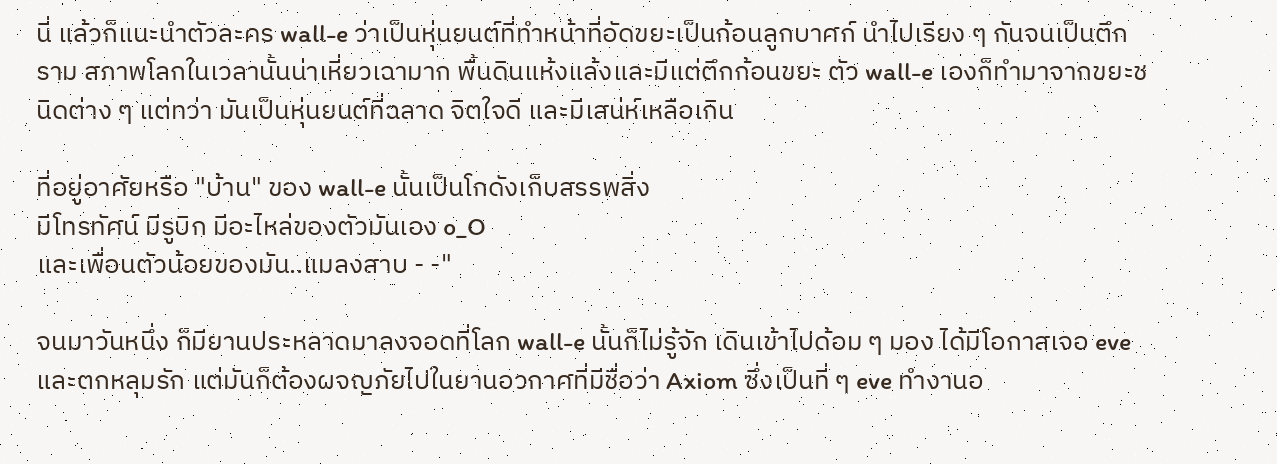นี่ แล้วก็แนะนำตัวละคร wall-e ว่าเป็นหุ่นยนต์ที่ทำหน้าที่อัดขยะเป็นก้อนลูกบาศก์ นำไปเรียง ๆ กันจนเป็นตึกราม สภาพโลกในเวลานั้นน่าเหี่ยวเฉามาก พื้นดินแห้งแล้งและมีแต่ตึกก้อนขยะ ตัว wall-e เองก็ทำมาจากขยะชนิดต่าง ๆ แต่ทว่า มันเป็นหุ่นยนต์ที่ฉลาด จิตใจดี และมีเสน่ห์เหลือเกิน

ที่อยู่อาศัยหรือ "บ้าน" ของ wall-e นั้นเป็นโกดังเก็บสรรพสิ่ง
มีโทรทัศน์ มีรูบิก มีอะไหล่ของตัวมันเอง o_O
และเพื่อนตัวน้อยของมัน..แมลงสาบ - -"

จนมาวันหนึ่ง ก็มียานประหลาดมาลงจอดที่โลก wall-e นั้นก็ไม่รู้จัก เดินเข้าไปด้อม ๆ มอง ได้มีโอกาสเจอ eve และตกหลุมรัก แต่มันก็ต้องผจญภัยไปในยานอวกาศที่มีชื่อว่า Axiom ซึ่งเป็นที่ ๆ eve ทำงานอ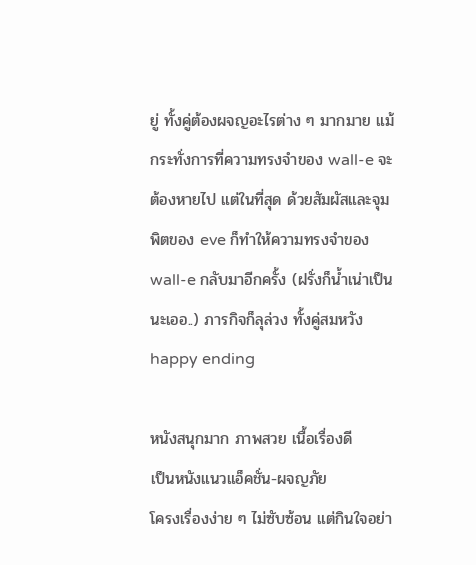ยู่ ทั้งคู่ต้องผจญอะไรต่าง ๆ มากมาย แม้กระทั่งการที่ความทรงจำของ wall-e จะต้องหายไป แต่ในที่สุด ด้วยสัมผัสและจุมพิตของ eve ก็ทำให้ความทรงจำของ wall-e กลับมาอีกครั้ง (ฝรั่งก็น้ำเน่าเป็นนะเออ..) ภารกิจก็ลุล่วง ทั้งคู่สมหวัง happy ending

หนังสนุกมาก ภาพสวย เนื้อเรื่องดี
เป็นหนังแนวแอ็คชั่น-ผจญภัย
โครงเรื่องง่าย ๆ ไม่ซับซ้อน แต่กินใจอย่า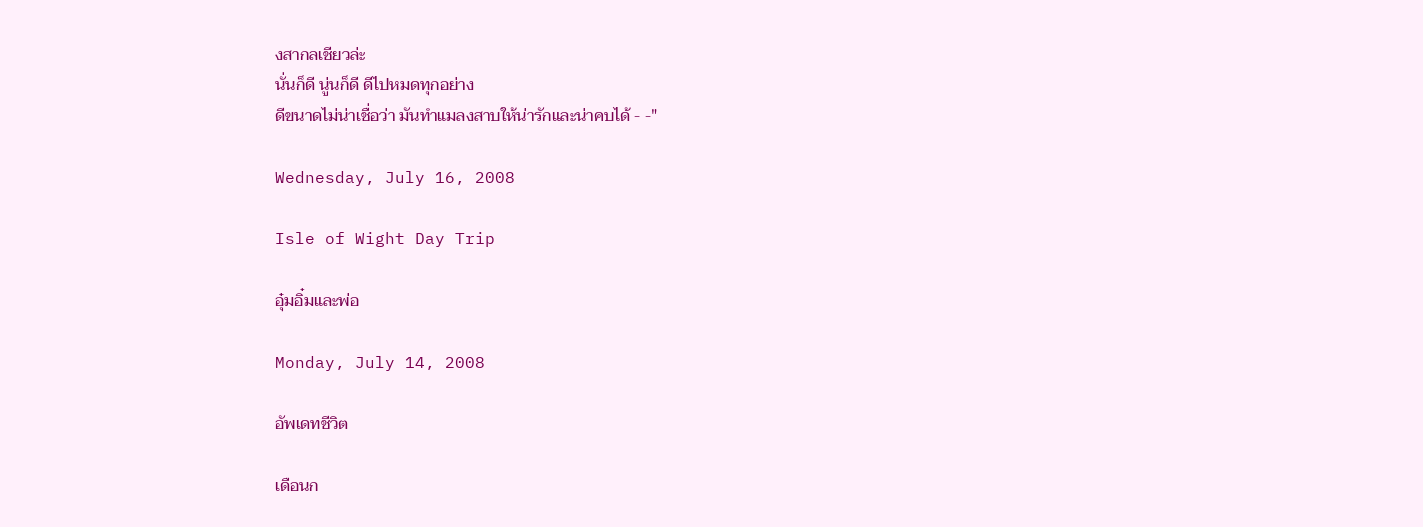งสากลเชียวล่ะ
นั่นก็ดี นู่นก็ดี ดีไปหมดทุกอย่าง
ดีขนาดไม่น่าเชื่อว่า มันทำแมลงสาบให้น่ารักและน่าคบได้ - -"

Wednesday, July 16, 2008

Isle of Wight Day Trip

อุ๋มอิ๋มและพ่อ

Monday, July 14, 2008

อัพเดทชีวิต

เดือนก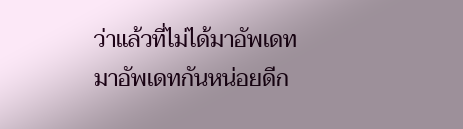ว่าแล้วที่ไม่ได้มาอัพเดท
มาอัพเดทกันหน่อยดีก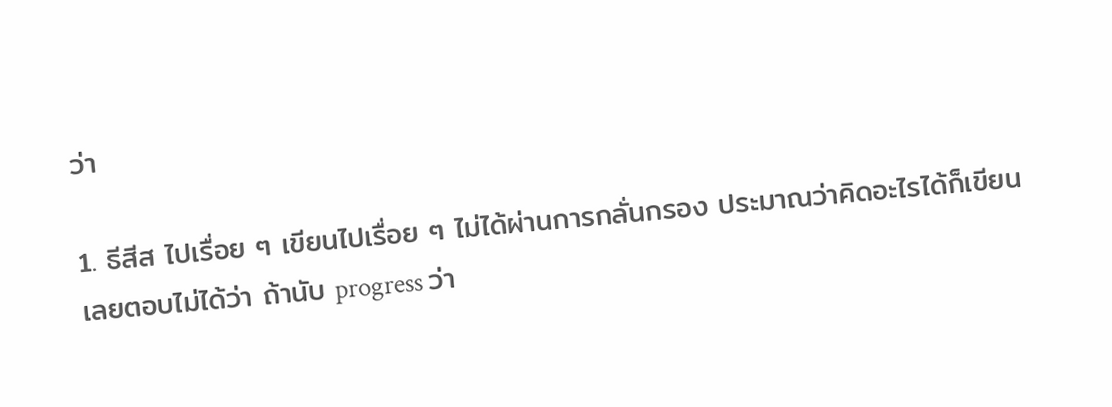ว่า

1. ธีสีส ไปเรื่อย ๆ เขียนไปเรื่อย ๆ ไม่ได้ผ่านการกลั่นกรอง ประมาณว่าคิดอะไรได้ก็เขียน
เลยตอบไม่ได้ว่า ถ้านับ progress ว่า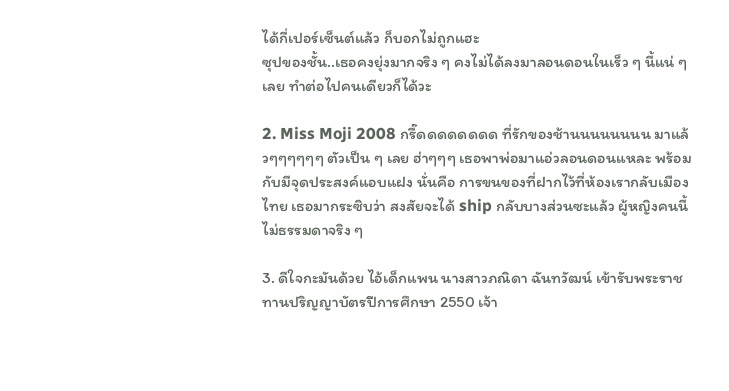ได้กี่เปอร์เซ็นต์แล้ว ก็บอกไม่ถูกแฮะ
ซุปของชั้น..เธอคงยุ่งมากจริง ๆ คงไม่ได้ลงมาลอนดอนในเร็ว ๆ นี้แน่ ๆ เลย ทำต่อไปคนเดียวก็ได้วะ

2. Miss Moji 2008 กรี๊ดดดดดดดด ที่รักของช้านนนนนนนน มาแล้วๆๆๆๆๆๆ ตัวเป็น ๆ เลย ฮ่าๆๆๆ เธอพาพ่อมาแอ่วลอนดอนแหละ พร้อมกับมีจุดประสงค์แอบแฝง นั่นคือ การขนของที่ฝากไว้ที่ห้องเรากลับเมืองไทย เธอมากระซิบว่า สงสัยจะได้ ship กลับบางส่วนซะแล้ว ผู้หญิงคนนี้ไม่ธรรมดาจริง ๆ

3. ดีใจกะมันด้วย ไอ้เด็กแพน นางสาวภณิดา ฉันทวัฒน์ เข้ารับพระราชทานปริญญาบัตรปีการศึกษา 2550 เจ้า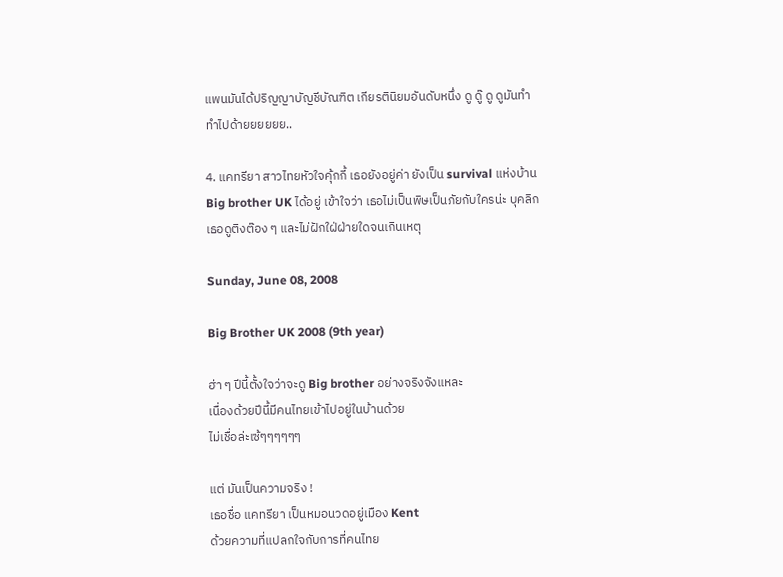แพนมันได้ปริญญาบัญชีบัณฑิต เกียรตินิยมอันดับหนึ่ง ดู ดู๊ ดู ดูมันทำ ทำไปด้ายยยยยย..

4. แคทรียา สาวไทยหัวใจคุ้กกี้ เธอยังอยู่ค่า ยังเป็น survival แห่งบ้าน Big brother UK ได้อยู่ เข้าใจว่า เธอไม่เป็นพิษเป็นภัยกับใครน่ะ บุคลิกเธอดูติงต๊อง ๆ และไม่ฝักใฝ่ฝ่ายใดจนเกินเหตุ

Sunday, June 08, 2008

Big Brother UK 2008 (9th year)

ฮ่า ๆ ปีนี้ตั้งใจว่าจะดู Big brother อย่างจริงจังแหละ
เนื่องด้วยปีนี้มีคนไทยเข้าไปอยู่ในบ้านด้วย
ไม่เชื่อล่ะเซ้ๆๆๆๆๆๆ

แต่ มันเป็นความจริง !
เธอชื่อ แคทรียา เป็นหมอนวดอยู่เมือง Kent
ด้วยความที่แปลกใจกับการที่คนไทย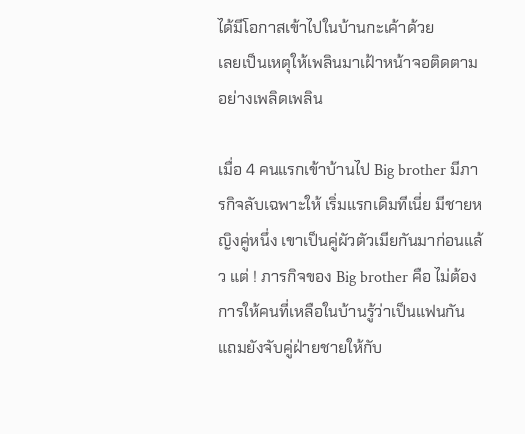ได้มีโอกาสเข้าไปในบ้านกะเค้าด้วย
เลยเป็นเหตุให้เพลินมาเฝ้าหน้าจอติดตามอย่างเพลิดเพลิน

เมื่อ 4 คนแรกเข้าบ้านไป Big brother มีภารกิจลับเฉพาะให้ เริ่มแรกเดิมทีเนี่ย มีชายหญิงคู่หนึ่ง เขาเป็นคู่ผัวตัวเมียกันมาก่อนแล้ว แต่ ! ภารกิจของ Big brother คือ ไม่ต้องการให้คนที่เหลือในบ้านรู้ว่าเป็นแฟนกัน แถมยังจับคู่ฝ่ายชายให้กับ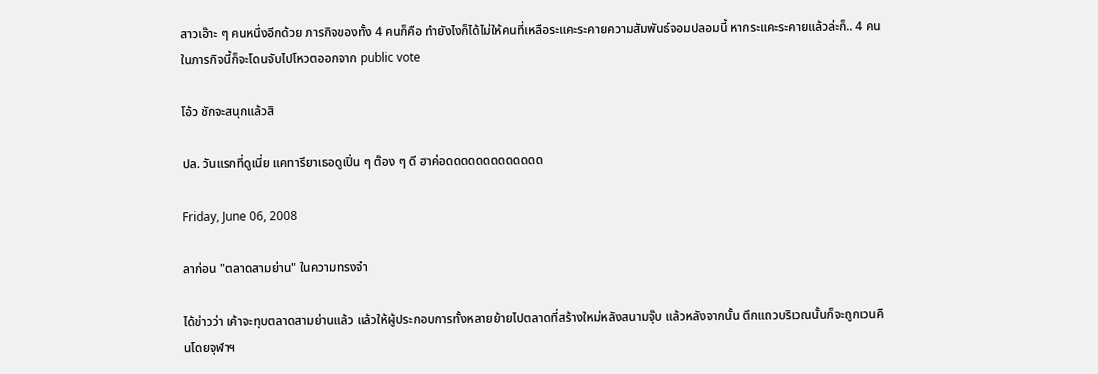สาวเอ๊าะ ๆ คนหนึ่งอีกด้วย ภารกิจของทั้ง 4 คนก็คือ ทำยังไงก็ได้ไม่ให้คนที่เหลือระแคะระคายความสัมพันธ์จอมปลอมนี้ หากระแคะระคายแล้วล่ะก็.. 4 คนในภารกิจนี้ก็จะโดนจับไปโหวตออกจาก public vote

โอ้ว ชักจะสนุกแล้วสิ

ปล. วันแรกที่ดูเนี่ย แคทารียาเธอดูเปิ่น ๆ ต๊อง ๆ ดี ฮาค่อดดดดดดดดดดดดด

Friday, June 06, 2008

ลาก่อน "ตลาดสามย่าน" ในความทรงจำ

ได้ข่าวว่า เค้าจะทุบตลาดสามย่านแล้ว แล้วให้ผู้ประกอบการทั้งหลายย้ายไปตลาดที่สร้างใหม่หลังสนามจุ๊บ แล้วหลังจากนั้น ตึกแถวบริเวณนั้นก็จะถูกเวนคืนโดยจุฬาฯ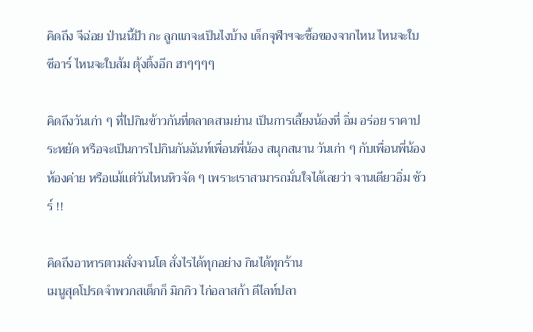คิดถึง จีฉ่อย ป่านนี้ป้า กะ ลูกแกจะเป็นไงบ้าง เด็กจุฬาฯจะซื้อของจากไหน ไหนจะใบซีอาร์ ไหนจะใบส้ม ตุ้งติ้งอีก ฮาๆๆๆๆ

คิดถึงวันเก่า ๆ ที่ไปกินข้าวกันที่ตลาดสามย่าน เป็นการเลี้ยงน้องที่ อิ่ม อร่อย ราคาประหยัด หรือจะเป็นการไปกินกันฉันท์เพื่อนพี่น้อง สนุกสนาน วันเก่า ๆ กับเพื่อนพี่น้องห้องค่าย หรือแม้แต่วันไหนหิวจัด ๆ เพราะเราสามารถมั่นใจได้เลยว่า จานเดียวอิ่ม ชัวร์ !!

คิดถึงอาหารตามสั่งจานโต สั่งไรได้ทุกอย่าง กินได้ทุกร้าน
เมนูสุดโปรดจำพวกสเต็กก็ มิกกิว ไก่อลาสก้า ดีไลท์ปลา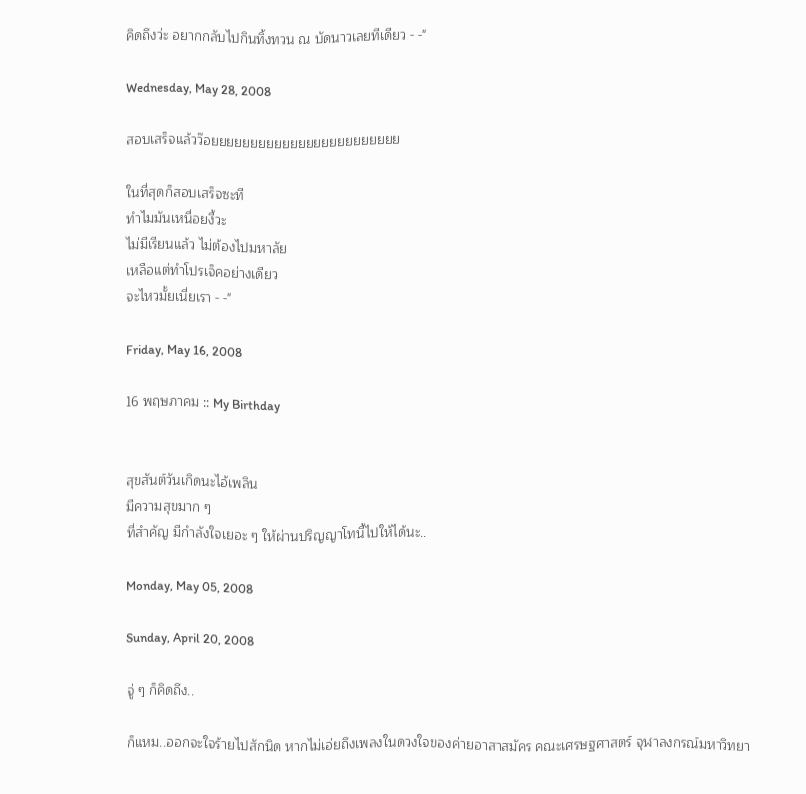คิดถึงว่ะ อยากกลับไปกินทิ้งทวน ณ บัดนาวเลยทีเดียว - -"

Wednesday, May 28, 2008

สอบเสร็จแล้วว๊อยยยยยยยยยยยยยยยยยยยยยยยย

ในที่สุดก็สอบเสร็จซะที
ทำไมมันเหนื่อยงี้วะ
ไม่มีเรียนแล้ว ไม่ต้องไปมหาลัย
เหลือแต่ทำโปรเจ็คอย่างเดียว
จะไหวมั้ยเนี่ยเรา - -"

Friday, May 16, 2008

16 พฤษภาคม :: My Birthday


สุขสันต์วันเกิดนะไอ้เพลิน
มีความสุขมาก ๆ
ที่สำคัญ มีกำลังใจเยอะ ๆ ให้ผ่านปริญญาโทนี้ไปให้ได้นะ..

Monday, May 05, 2008

Sunday, April 20, 2008

จู่ ๆ ก็คิดถึง..

ก็แหม..ออกจะใจร้ายไปสักนิด หากไม่เอ่ยถึงเพลงในดวงใจของค่ายอาสาสมัคร คณะเศรษฐศาสตร์ จุฬาลงกรณ์มหาวิทยา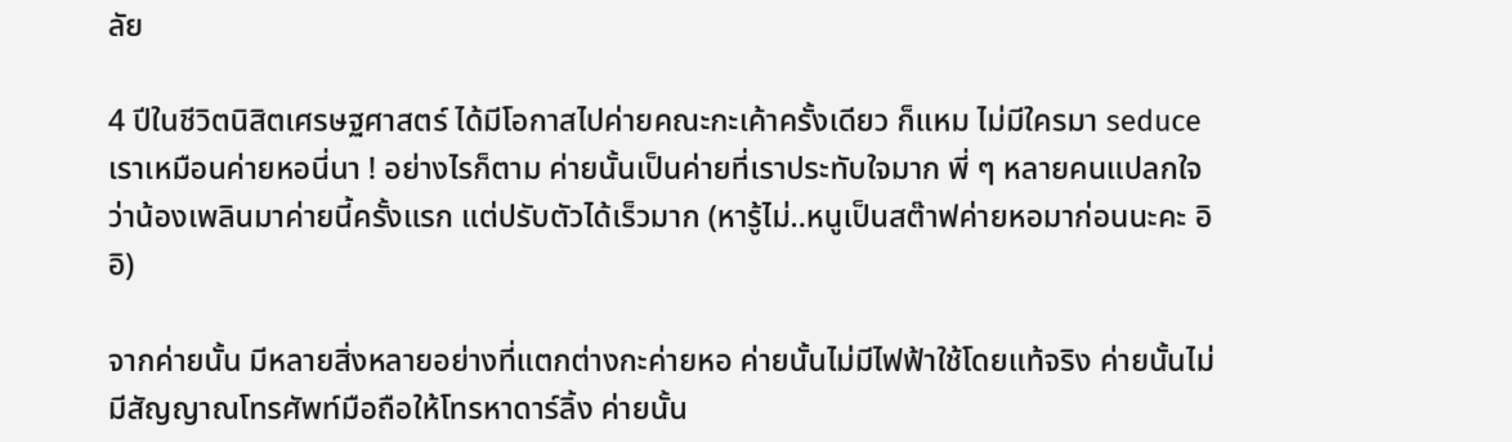ลัย

4 ปีในชีวิตนิสิตเศรษฐศาสตร์ ได้มีโอกาสไปค่ายคณะกะเค้าครั้งเดียว ก็แหม ไม่มีใครมา seduce เราเหมือนค่ายหอนี่นา ! อย่างไรก็ตาม ค่ายนั้นเป็นค่ายที่เราประทับใจมาก พี่ ๆ หลายคนแปลกใจ ว่าน้องเพลินมาค่ายนี้ครั้งแรก แต่ปรับตัวได้เร็วมาก (หารู้ไม่..หนูเป็นสต๊าฟค่ายหอมาก่อนนะคะ อิอิ)

จากค่ายนั้น มีหลายสิ่งหลายอย่างที่แตกต่างกะค่ายหอ ค่ายนั้นไม่มีไฟฟ้าใช้โดยแท้จริง ค่ายนั้นไม่มีสัญญาณโทรศัพท์มือถือให้โทรหาดาร์ลิ้ง ค่ายนั้น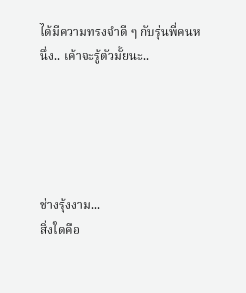ได้มีความทรงจำดี ๆ กับรุ่นพี่คนหนึ่ง.. เค้าจะรู้ตัวมั้ยนะ..





ช่างรุ้งงาม...
สิ่งใดคือ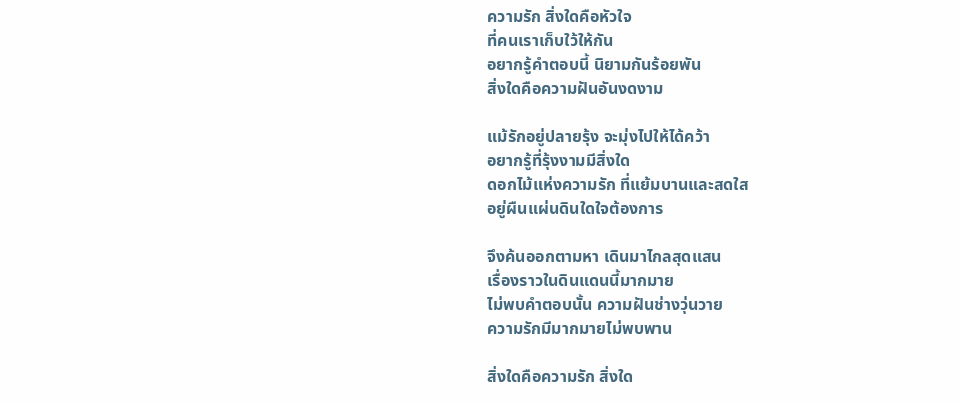ความรัก สิ่งใดคือหัวใจ
ที่คนเราเก็บใว้ให้กัน
อยากรู้คำตอบนี้ นิยามกันร้อยพัน
สิ่งใดคือความฝันอันงดงาม

แม้รักอยู่ปลายรุ้ง จะมุ่งไปให้ได้คว้า
อยากรู้ที่รุ้งงามมีสิ่งใด
ดอกไม้แห่งความรัก ที่แย้มบานและสดใส
อยู่ผืนแผ่นดินใดใจต้องการ

จึงค้นออกตามหา เดินมาไกลสุดแสน
เรื่องราวในดินแดนนี้มากมาย
ไม่พบคำตอบนั้น ความฝันช่างวุ่นวาย
ความรักมีมากมายไม่พบพาน

สิ่งใดคือความรัก สิ่งใด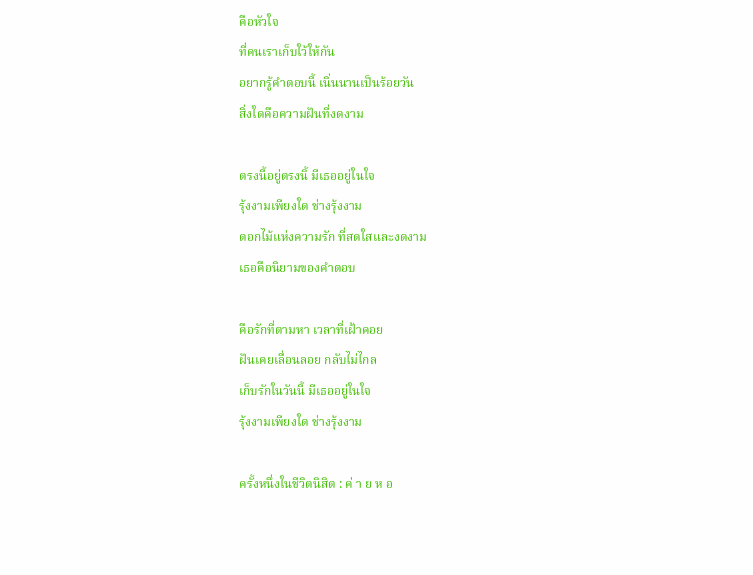คือหัวใจ
ที่คนเราเก็บใว้ให้กัน
อยากรู้คำตอบนี้ เนิ่นนานเป็นร้อยวัน
สิ่งใดคือความฝันที่งดงาม

ตรงนี้อยู่ตรงนิ้ มีเธออยู่ในใจ
รุ้งงามเพียงใด ช่างรุ้งงาม
ดอกไม้แห่งความรัก ที่สดใสและงดงาม
เธอคือนิยามของคำตอบ

คือรักที่ตามหา เวลาที่เฝ้าคอย
ฝันเคยเลื่อนลอย กลับไม่ไกล
เก็บรักในวันนี้ มีเธออยู่ในใจ
รุ้งงามเพียงใด ช่างรุ้งงาม

ครั้งหนึ่งในชีวิตนิสิต : ค่ า ย ห อ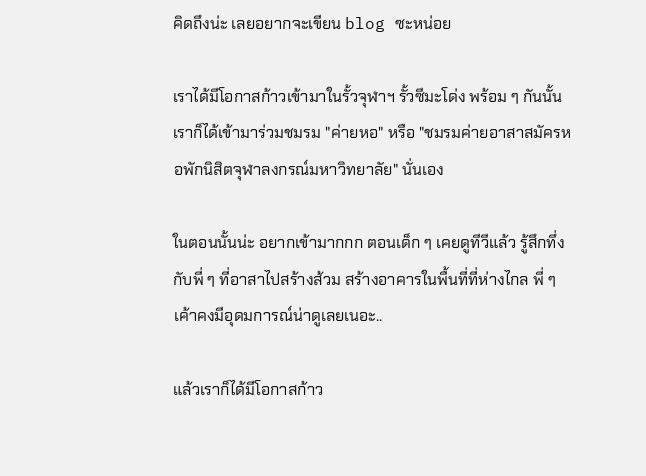คิดถึงน่ะ เลยอยากจะเขียน blog ซะหน่อย

เราได้มีโอกาสก้าวเข้ามาในรั้วจุฬาฯ รั้วซีมะโด่ง พร้อม ๆ กันนั้น เราก็ได้เข้ามาร่วมชมรม "ค่ายหอ" หรือ "ชมรมค่ายอาสาสมัครหอพักนิสิตจุฬาลงกรณ์มหาวิทยาลัย" นั่นเอง

ในตอนนั้นน่ะ อยากเข้ามากกก ตอนเด็ก ๆ เคยดูทีวีแล้ว รู้สึกทึ่งกับพี่ ๆ ที่อาสาไปสร้างส้วม สร้างอาคารในพื้นที่ที่ห่างไกล พี่ ๆ เค้าคงมีอุดมการณ์น่าดูเลยเนอะ..

แล้วเราก็ได้มีโอกาสก้าว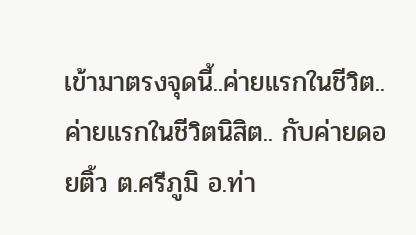เข้ามาตรงจุดนี้..ค่ายแรกในชีวิต..ค่ายแรกในชีวิตนิสิต.. กับค่ายดอยติ้ว ต.ศรีภูมิ อ.ท่า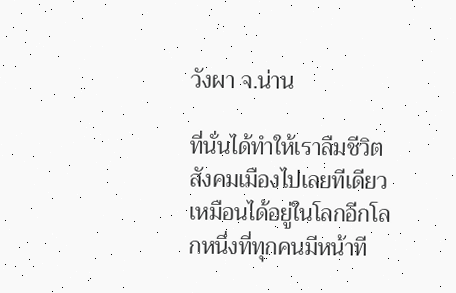วังผา จ.น่าน

ที่นั่นได้ทำให้เราลืมชีวิตสังคมเมืองไปเลยทีเดียว เหมือนได้อยู่ในโลกอีกโลกหนึ่งที่ทุกคนมีหน้าที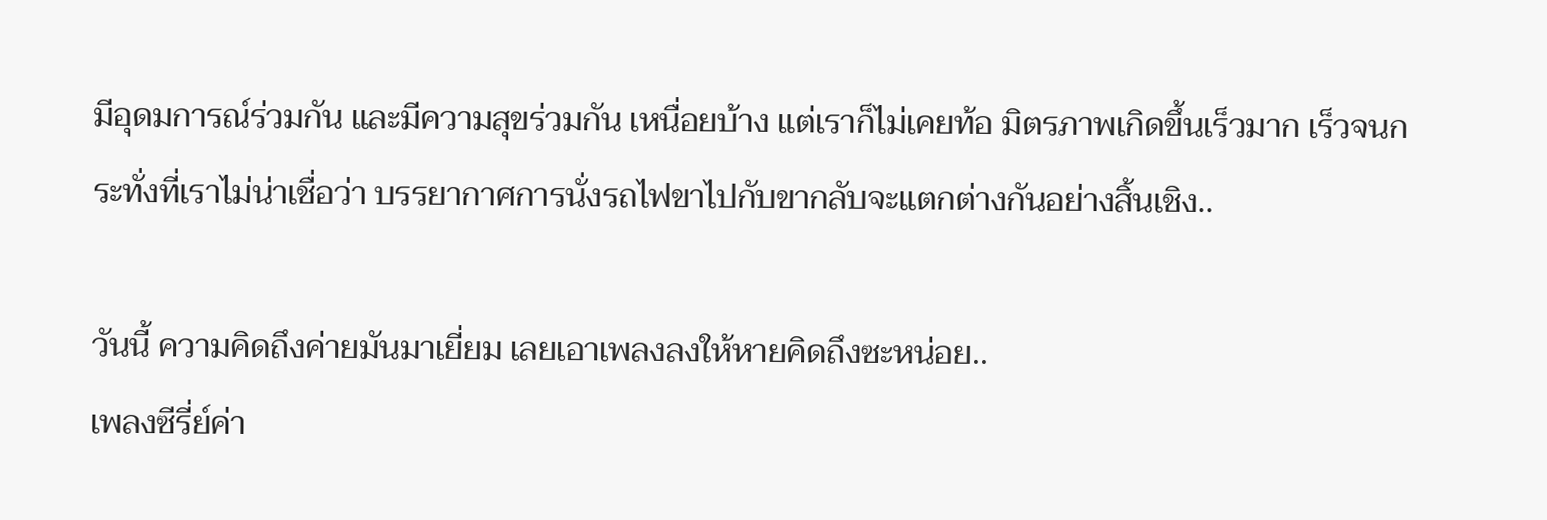มีอุดมการณ์ร่วมกัน และมีความสุขร่วมกัน เหนื่อยบ้าง แต่เราก็ไม่เคยท้อ มิตรภาพเกิดขึ้นเร็วมาก เร็วจนกระทั่งที่เราไม่น่าเชื่อว่า บรรยากาศการนั่งรถไฟขาไปกับขากลับจะแตกต่างกันอย่างสิ้นเชิง..

วันนี้ ความคิดถึงค่ายมันมาเยี่ยม เลยเอาเพลงลงให้หายคิดถึงซะหน่อย..
เพลงซีรี่ย์ค่า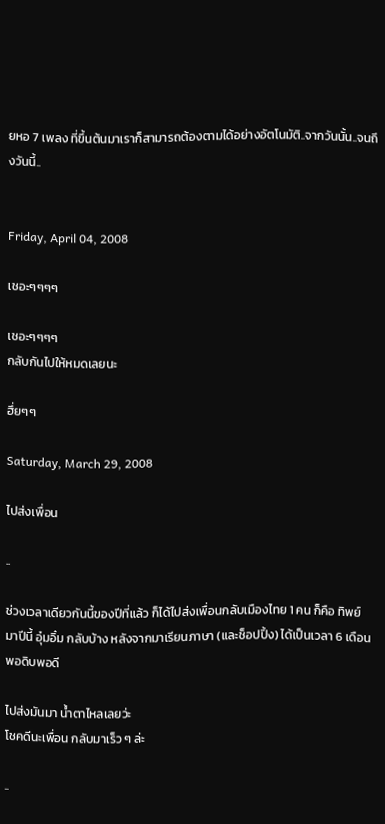ยหอ 7 เพลง ที่ขึ้นต้นมาเราก็สามารถต้องตามได้อย่างอัตโนมัติ..จากวันนั้น..จนถึงวันนี้..


Friday, April 04, 2008

เชอะๆๆๆๆ

เชอะๆๆๆๆ
กลับกันไปให้หมดเลยนะ

ฮึ่ยๆๆ

Saturday, March 29, 2008

ไปส่งเพื่อน

..

ช่วงเวลาเดียวกันนี้ของปีที่แล้ว ก็ได้ไปส่งเพื่อนกลับเมืองไทย 1 คน ก็คือ ทิพย์
มาปีนี้ อุ๋มอิ๋ม กลับบ้าง หลังจากมาเรียนภาษา (และช็อปปิ้ง) ได้เป็นเวลา 6 เดือนพอดิบพอดี

ไปส่งมันมา น้ำตาไหลเลยว่ะ
โชคดีนะเพื่อน กลับมาเร็ว ๆ ล่ะ

..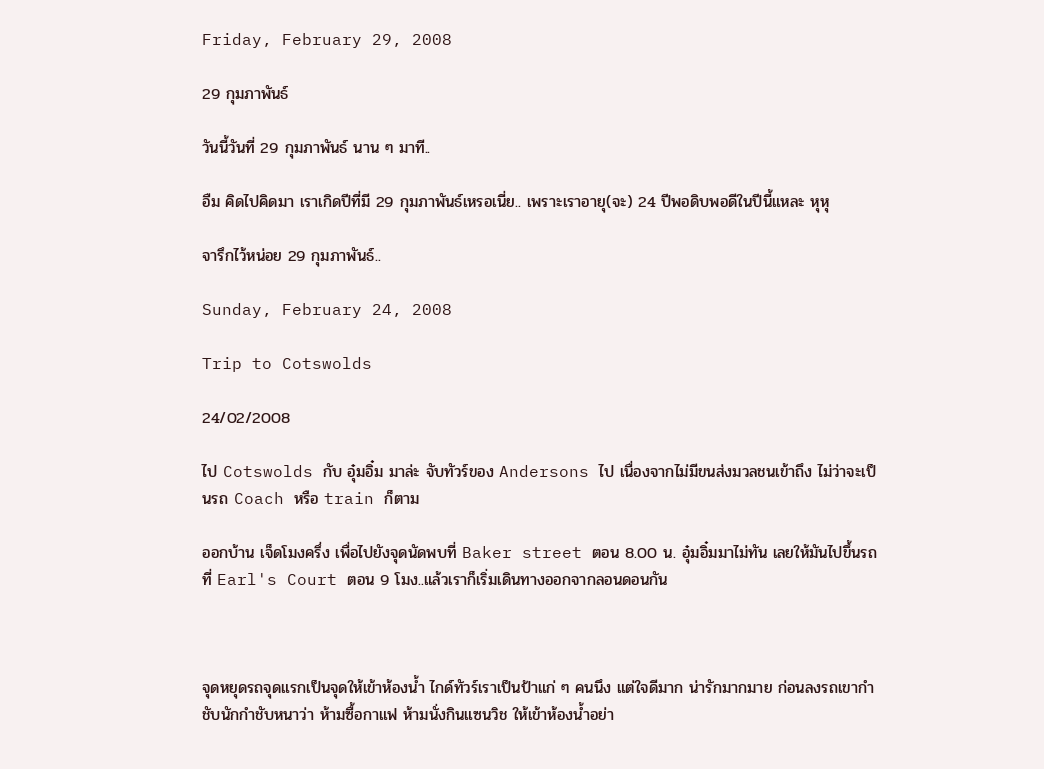Friday, February 29, 2008

29 กุมภาพันธ์

วันนี้วันที่ 29 กุมภาพันธ์ นาน ๆ มาที..

อืม คิดไปคิดมา เราเกิดปีที่มี 29 กุมภาพันธ์เหรอเนี่ย.. เพราะเราอายุ(จะ) 24 ปีพอดิบพอดีในปีนี้แหละ หุหุ

จารึกไว้หน่อย 29 กุมภาพันธ์..

Sunday, February 24, 2008

Trip to Cotswolds

24/02/2008

ไป Cotswolds กับ อุ๋มอิ๋ม มาล่ะ จับทัวร์ของ Andersons ไป เนื่องจากไม่มีขนส่งมวลชนเข้าถึง ไม่ว่าจะเป็นรถ Coach หรือ train ก็ตาม

ออกบ้าน เจ็ดโมงครึ่ง เพื่อไปยังจุดนัดพบที่ Baker street ตอน 8.00 น. อุ๋มอิ๋มมาไม่ทัน เลยให้มันไปขึ้นรถที่ Earl's Court ตอน 9 โมง..แล้วเราก็เริ่มเดินทางออกจากลอนดอนกัน



จุดหยุดรถจุดแรกเป็นจุดให้เข้าห้องน้ำ ไกด์ทัวร์เราเป็นป้าแก่ ๆ คนนึง แต่ใจดีมาก น่ารักมากมาย ก่อนลงรถเขากำชับนักกำชับหนาว่า ห้ามซื้อกาแฟ ห้ามนั่งกินแซนวิช ให้เข้าห้องน้ำอย่า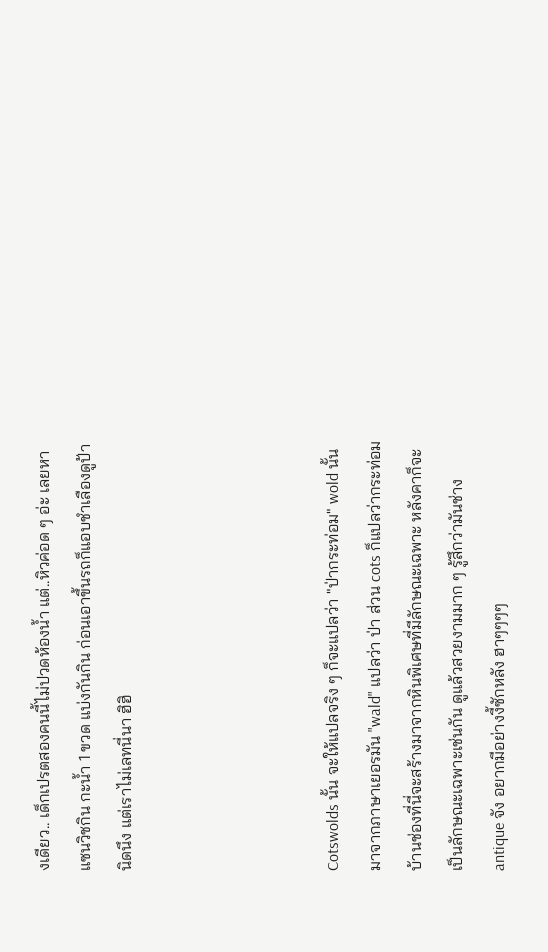งเดียว.. เด็กเปรตสองคนนี้ไม่ปวดห้องน้ำ แต่..หิวค่อด ๆ อ่ะ เลยหาแซนวิชกิน กะน้ำ 1 ขวด แบ่งกันกิน ก่อนเอาขึ้นรถก็แอบชำเลืองดูป้านิดนึง แต่เราไม่เลทนี่นา ฮิฮิ




Cotswolds นั้น จะให้แปลจริง ๆ ก็จะแปลว่า "ป่ากระท่อม" wold นั้นมาจากภาษาเยอรมัน "wald" แปลว่า ป่า ส่วน cots ก็แปลว่ากระท่อม บ้านช่องที่นี่จะสร้างมาจากหินพิเศษที่มีลักษณะเฉพาะ หลังคาก็จะเป็นลักษณะเฉพาะเช่นกัน ดูแล้วสวยงามมาก ๆ รู้สึกว่ามันช่าง antique จัง อยากมีอย่างงี้ซักหลัง ฮาๆๆๆๆ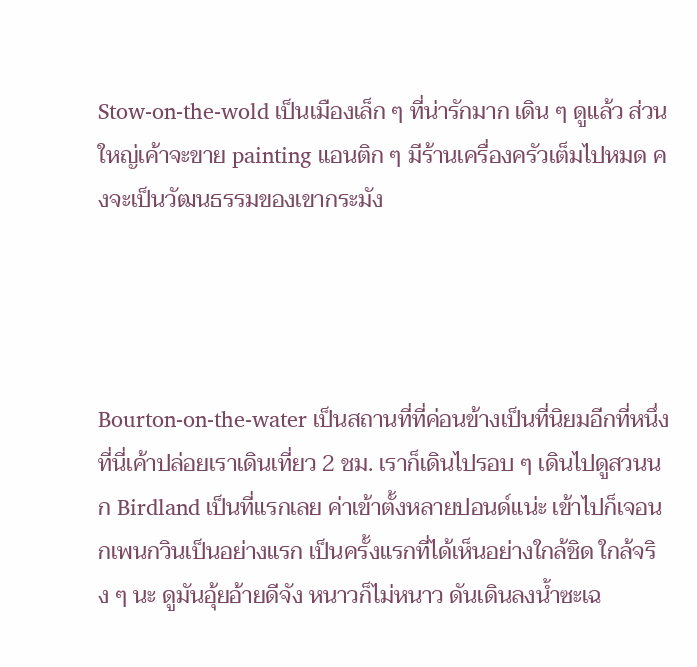Stow-on-the-wold เป็นเมืองเล็ก ๆ ที่น่ารักมาก เดิน ๆ ดูแล้ว ส่วนใหญ่เค้าจะขาย painting แอนติก ๆ มีร้านเครื่องครัวเต็มไปหมด คงจะเป็นวัฒนธรรมของเขากระมัง




Bourton-on-the-water เป็นสถานที่ที่ค่อนข้างเป็นที่นิยมอีกที่หนึ่ง ที่นี่เค้าปล่อยเราเดินเที่ยว 2 ชม. เราก็เดินไปรอบ ๆ เดินไปดูสวนนก Birdland เป็นที่แรกเลย ค่าเข้าตั้งหลายปอนด์แน่ะ เข้าไปก็เจอนกเพนกวินเป็นอย่างแรก เป็นครั้งแรกที่ได้เห็นอย่างใกล้ชิด ใกล้จริง ๆ นะ ดูมันอุ้ยอ้ายดีจัง หนาวก็ไม่หนาว ดันเดินลงน้ำซะเฉ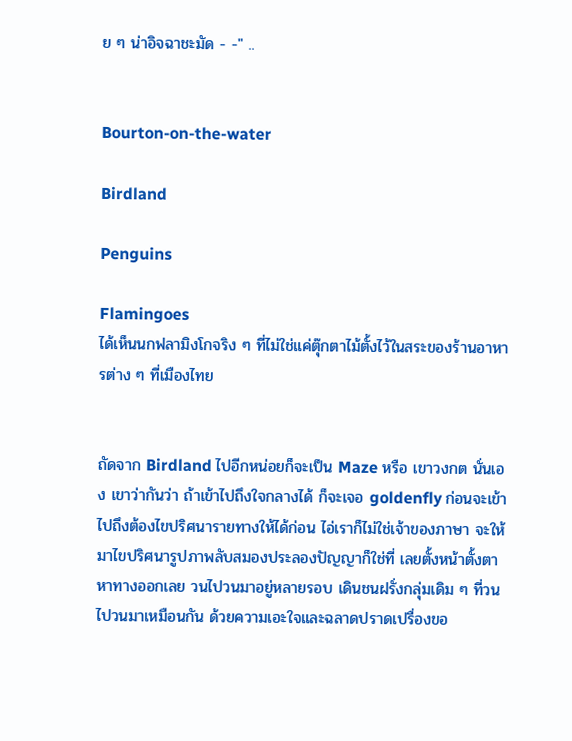ย ๆ น่าอิจฉาชะมัด - -" ..


Bourton-on-the-water

Birdland

Penguins

Flamingoes
ได้เห็นนกฟลามิงโกจริง ๆ ที่ไม่ใช่แค่ตุ๊กตาไม้ตั้งไว้ในสระของร้านอาหารต่าง ๆ ที่เมืองไทย


ถัดจาก Birdland ไปอีกหน่อยก็จะเป็น Maze หรือ เขาวงกต นั่นเอง เขาว่ากันว่า ถ้าเข้าไปถึงใจกลางได้ ก็จะเจอ goldenfly ก่อนจะเข้าไปถึงต้องไขปริศนารายทางให้ได้ก่อน ไอ่เราก็ไม่ใช่เจ้าของภาษา จะให้มาไขปริศนารูปภาพลับสมองประลองปัญญาก็ใช่ที่ เลยตั้งหน้าตั้งตาหาทางออกเลย วนไปวนมาอยู่หลายรอบ เดินชนฝรั่งกลุ่มเดิม ๆ ที่วนไปวนมาเหมือนกัน ด้วยความเอะใจและฉลาดปราดเปรื่องขอ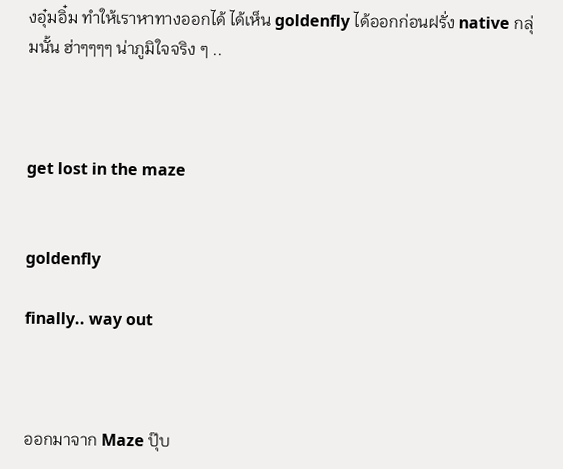งอุ๋มอิ๋ม ทำให้เราหาทางออกได้ ได้เห็น goldenfly ได้ออกก่อนฝรั่ง native กลุ่มนั้น ฮ่าๆๆๆๆ น่าภูมิใจจริง ๆ ..



get lost in the maze


goldenfly

finally.. way out



ออกมาจาก Maze ปุ๊บ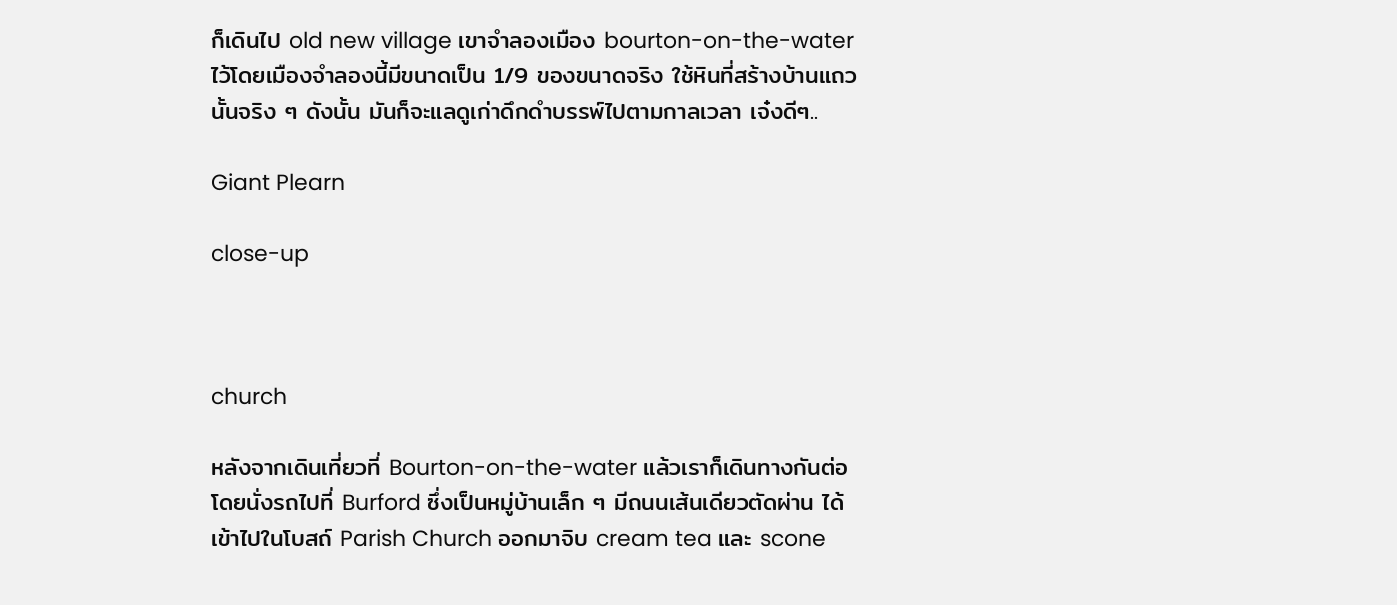ก็เดินไป old new village เขาจำลองเมือง bourton-on-the-water ไว้โดยเมืองจำลองนี้มีขนาดเป็น 1/9 ของขนาดจริง ใช้หินที่สร้างบ้านแถวนั้นจริง ๆ ดังนั้น มันก็จะแลดูเก่าดึกดำบรรพ์ไปตามกาลเวลา เจ๋งดีๆ..

Giant Plearn

close-up



church

หลังจากเดินเที่ยวที่ Bourton-on-the-water แล้วเราก็เดินทางกันต่อ โดยนั่งรถไปที่ Burford ซึ่งเป็นหมู่บ้านเล็ก ๆ มีถนนเส้นเดียวตัดผ่าน ได้เข้าไปในโบสถ์ Parish Church ออกมาจิบ cream tea และ scone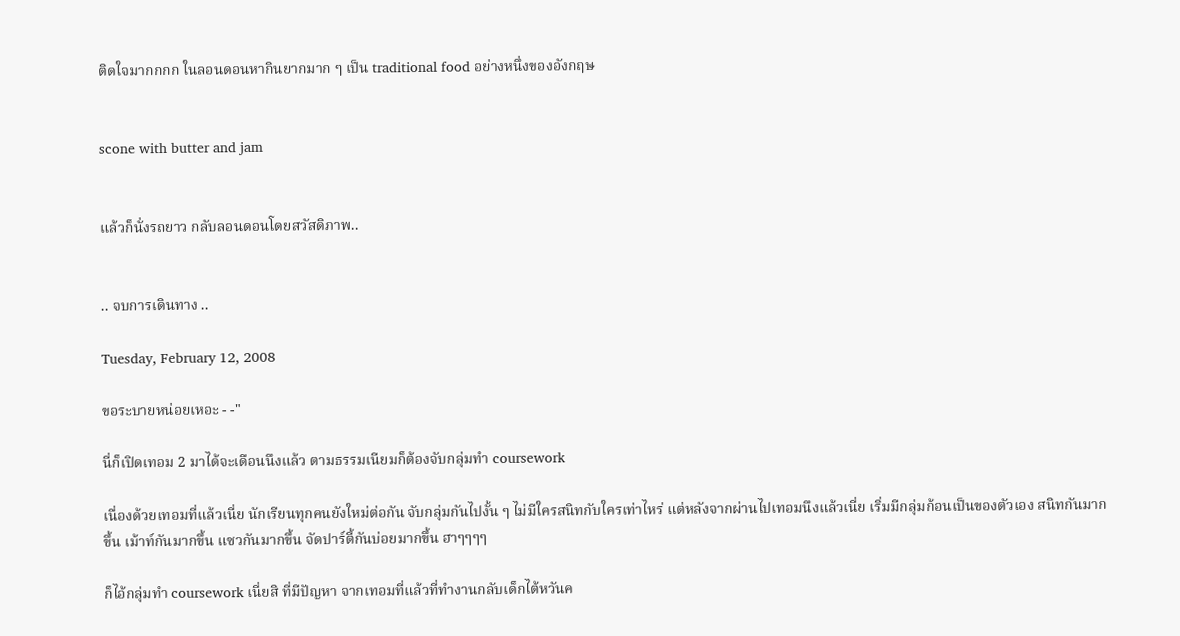ติดใจมากกกก ในลอนดอนหากินยากมาก ๆ เป็น traditional food อย่างหนึ่งของอังกฤษ


scone with butter and jam


แล้วก็นั่งรถยาว กลับลอนดอนโดยสวัสดิภาพ..


.. จบการเดินทาง ..

Tuesday, February 12, 2008

ขอระบายหน่อยเหอะ - -"

นี่ก็เปิดเทอม 2 มาได้จะเดือนนึงแล้ว ตามธรรมเนียมก็ต้องจับกลุ่มทำ coursework

เนื่องด้วยเทอมที่แล้วเนี่ย นักเรียนทุกคนยังใหม่ต่อกัน จับกลุ่มกันไปงั้น ๆ ไม่มีใครสนิทกับใครเท่าไหร่ แต่หลังจากผ่านไปเทอมนึงแล้วเนี่ย เริ่มมีกลุ่มก้อนเป็นของตัวเอง สนิทกันมากขึ้น เม้าท์กันมากขึ้น แซวกันมากขึ้น จัดปาร์ตี้กันบ่อยมากขึ้น ฮาๆๆๆๆ

ก็ไอ้กลุ่มทำ coursework เนี่ยสิ ที่มีปัญหา จากเทอมที่แล้วที่ทำงานกลับเด็กไต้หวันค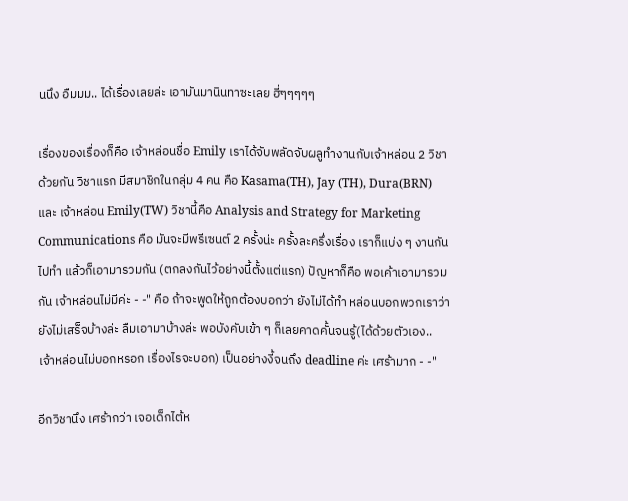นนึง อืมมม.. ได้เรื่องเลยล่ะ เอามันมานินทาซะเลย ฮี่ๆๆๆๆๆ

เรื่องของเรื่องก็คือ เจ้าหล่อนชื่อ Emily เราได้จับพลัดจับผลูทำงานกับเจ้าหล่อน 2 วิชาด้วยกัน วิชาแรก มีสมาชิกในกลุ่ม 4 คน คือ Kasama(TH), Jay (TH), Dura(BRN) และ เจ้าหล่อน Emily(TW) วิชานี้คือ Analysis and Strategy for Marketing Communications คือ มันจะมีพรีเซนต์ 2 ครั้งน่ะ ครั้งละครึ่งเรื่อง เราก็แบ่ง ๆ งานกันไปทำ แล้วก็เอามารวมกัน (ตกลงกันไว้อย่างนี้ตั้งแต่แรก) ปัญหาก็คือ พอเค้าเอามารวมกัน เจ้าหล่อนไม่มีค่ะ - -" คือ ถ้าจะพูดให้ถูกต้องบอกว่า ยังไม่ได้ทำ หล่อนบอกพวกเราว่า ยังไม่เสร็จบ้างล่ะ ลืมเอามาบ้างล่ะ พอบังคับเข้า ๆ ก็เลยคาดคั้นจนรู้(ได้ด้วยตัวเอง.. เจ้าหล่อนไม่บอกหรอก เรื่องไรจะบอก) เป็นอย่างงี้จนถึง deadline ค่ะ เศร้ามาก - -"

อีกวิชานึง เศร้ากว่า เจอเด็กไต้ห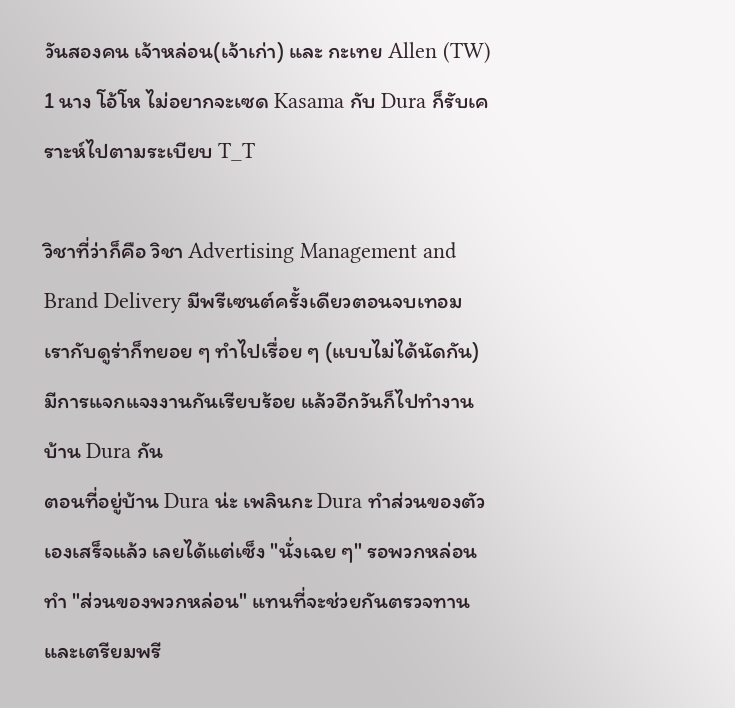วันสองคน เจ้าหล่อน(เจ้าเก่า) และ กะเทย Allen (TW) 1 นาง โอ้โห ไม่อยากจะเซด Kasama กับ Dura ก็รับเคราะห์ไปตามระเบียบ T_T

วิชาที่ว่าก็คือ วิชา Advertising Management and Brand Delivery มีพรีเซนต์ครั้งเดียวตอนจบเทอม เรากับดูร่าก็ทยอย ๆ ทำไปเรื่อย ๆ (แบบไม่ได้นัดกัน) มีการแจกแจงงานกันเรียบร้อย แล้วอีกวันก็ไปทำงานบ้าน Dura กัน
ตอนที่อยู่บ้าน Dura น่ะ เพลินกะ Dura ทำส่วนของตัวเองเสร็จแล้ว เลยได้แต่เซ็ง "นั่งเฉย ๆ" รอพวกหล่อนทำ "ส่วนของพวกหล่อน" แทนที่จะช่วยกันตรวจทานและเตรียมพรี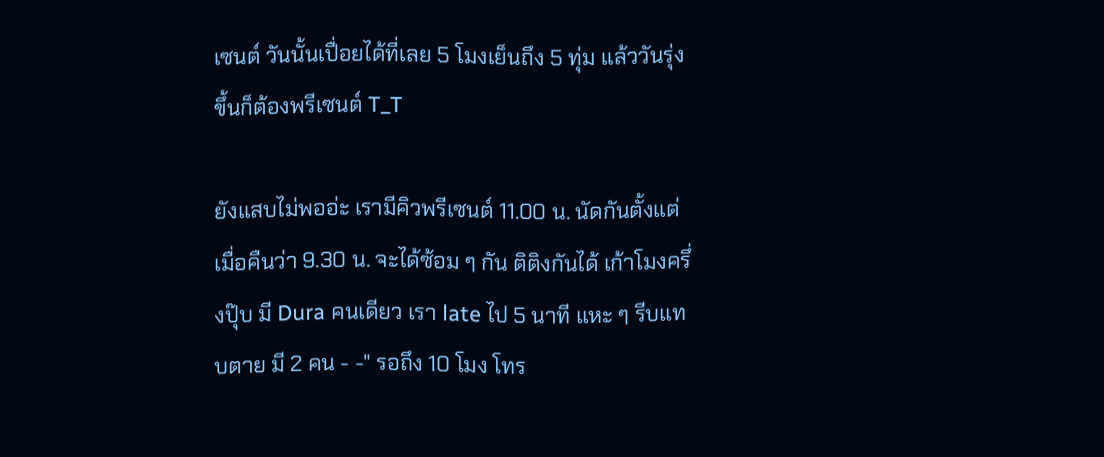เซนต์ วันนั้นเปื่อยได้ที่เลย 5 โมงเย็นถึง 5 ทุ่ม แล้ววันรุ่งขึ้นก็ต้องพรีเซนต์ T_T

ยังแสบไม่พออ่ะ เรามีคิวพรีเซนต์ 11.00 น. นัดกันตั้งแต่เมื่อคืนว่า 9.30 น. จะได้ซ้อม ๆ กัน ติติงกันได้ เก้าโมงครึ่งปุ๊บ มี Dura คนเดียว เรา late ไป 5 นาที แหะ ๆ รีบแทบตาย มี 2 คน - -" รอถึง 10 โมง โทร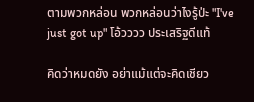ตามพวกหล่อน พวกหล่อนว่าไงรู้ป่ะ "I've just got up" โอ้วววว ประเสริฐดีแท้

คิดว่าหมดยัง อย่าแม้แต่จะคิดเชียว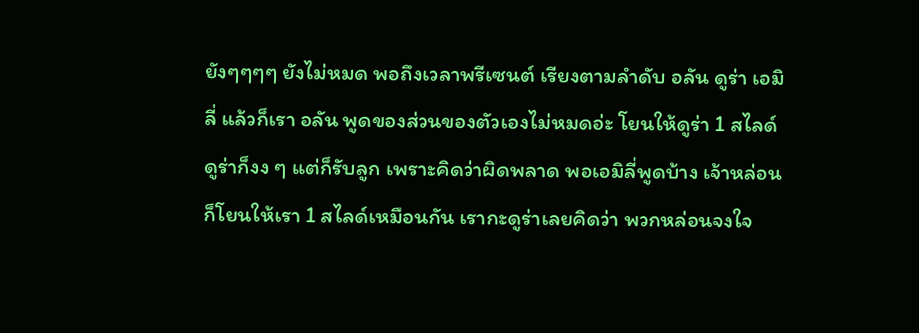ยังๆๆๆๆ ยังไม่หมด พอถึงเวลาพรีเซนต์ เรียงตามลำดับ อลัน ดูร่า เอมิลี่ แล้วก็เรา อลัน พูดของส่วนของตัวเองไม่หมดอ่ะ โยนให้ดูร่า 1 สไลด์ ดูร่าก็งง ๆ แต่ก็รับลูก เพราะคิดว่าผิดพลาด พอเอมิลี่พูดบ้าง เจ้าหล่อนก็โยนให้เรา 1 สไลด์เหมือนกัน เรากะดูร่าเลยคิดว่า พวกหล่อนจงใจ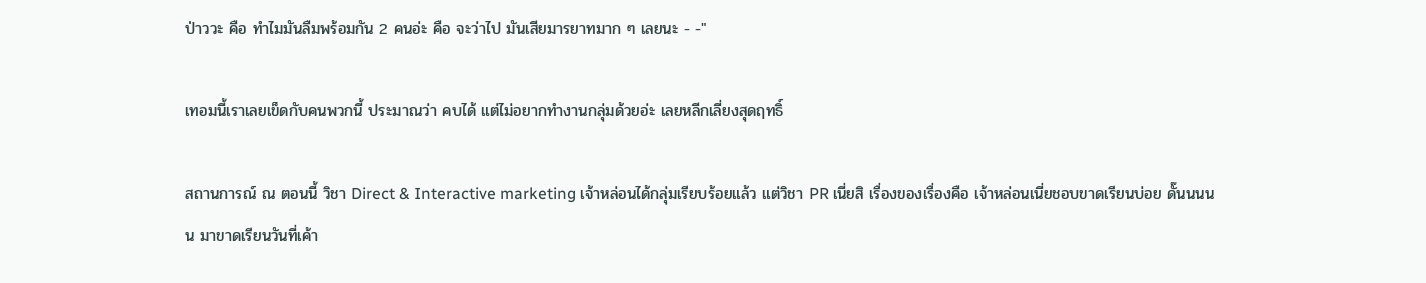ป่าววะ คือ ทำไมมันลืมพร้อมกัน 2 คนอ่ะ คือ จะว่าไป มันเสียมารยาทมาก ๆ เลยนะ - -"

เทอมนี้เราเลยเข็ดกับคนพวกนี้ ประมาณว่า คบได้ แต่ไม่อยากทำงานกลุ่มด้วยอ่ะ เลยหลีกเลี่ยงสุดฤทธิ์

สถานการณ์ ณ ตอนนี้ วิชา Direct & Interactive marketing เจ้าหล่อนได้กลุ่มเรียบร้อยแล้ว แต่วิชา PR เนี่ยสิ เรื่องของเรื่องคือ เจ้าหล่อนเนี่ยชอบขาดเรียนบ่อย ดั๊นนนนน มาขาดเรียนวันที่เค้า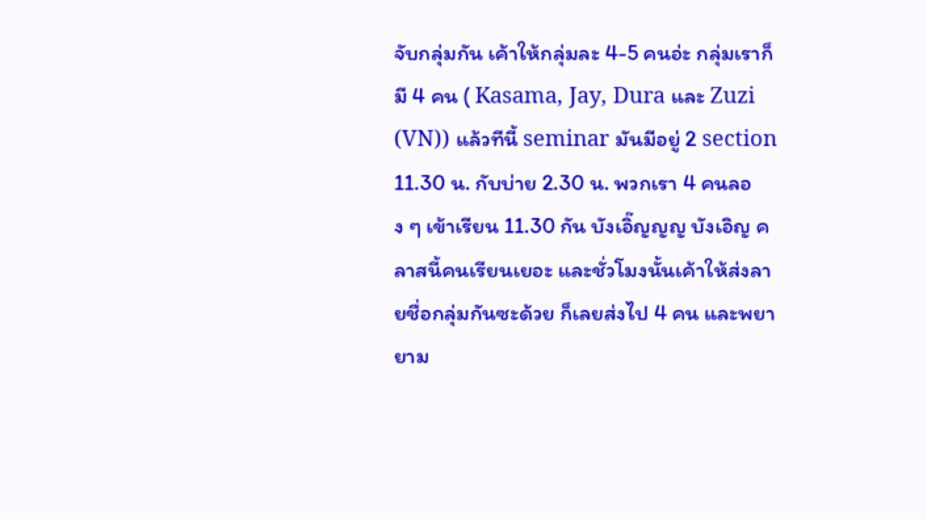จับกลุ่มกัน เค้าให้กลุ่มละ 4-5 คนอ่ะ กลุ่มเราก็มี 4 คน ( Kasama, Jay, Dura และ Zuzi (VN)) แล้วทีนี้ seminar มันมีอยู่ 2 section 11.30 น. กับบ่าย 2.30 น. พวกเรา 4 คนลอง ๆ เข้าเรียน 11.30 กัน บังเอิ๊ญญญ บังเอิญ คลาสนี้คนเรียนเยอะ และชั่วโมงนั้นเค้าให้ส่งลายชื่อกลุ่มกันซะด้วย ก็เลยส่งไป 4 คน และพยายาม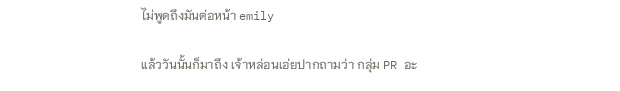ไม่พูดถึงมันต่อหน้า emily

แล้ววันนั้นก็มาถึง เจ้าหล่อนเอ่ยปากถามว่า กลุ่ม PR อะ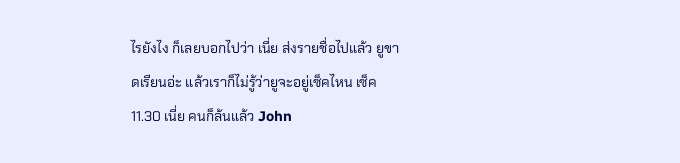ไรยังไง ก็เลยบอกไปว่า เนี่ย ส่งรายชื่อไปแล้ว ยูขาดเรียนอ่ะ แล้วเราก็ไม่รู้ว่ายูจะอยู่เซ็คไหน เซ็ค 11.30 เนี่ย คนก็ล้นแล้ว John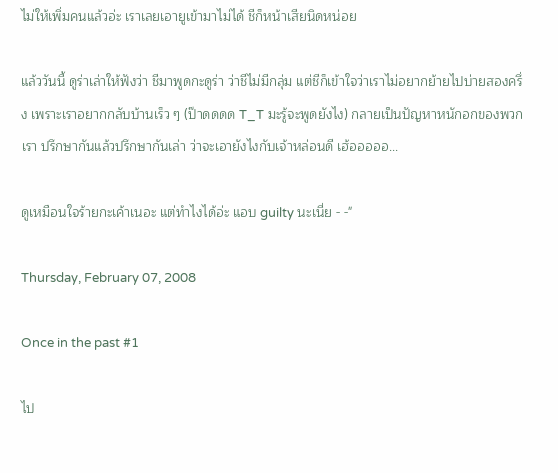ไม่ให้เพิ่มคนแล้วอ่ะ เราเลยเอายูเข้ามาไม่ได้ ชีก็หน้าเสียนิดหน่อย

แล้ววันนี้ ดูร่าเล่าให้ฟังว่า ชีมาพูดกะดูร่า ว่าชีไม่มีกลุ่ม แต่ชีก็เข้าใจว่าเราไม่อยากย้ายไปบ่ายสองครึ่ง เพราะเราอยากกลับบ้านเร็ว ๆ (ป๊าดดดด T_T มะรู้จะพูดยังไง) กลายเป็นปัญหาหนักอกของพวกเรา ปรึกษากันแล้วปรึกษากันเล่า ว่าจะเอายังไงกับเจ้าหล่อนดี เฮ้อออออ...

ดูเหมือนใจร้ายกะเค้าเนอะ แต่ทำไงได้อ่ะ แอบ guilty นะเนี่ย - -"

Thursday, February 07, 2008

Once in the past #1

ไป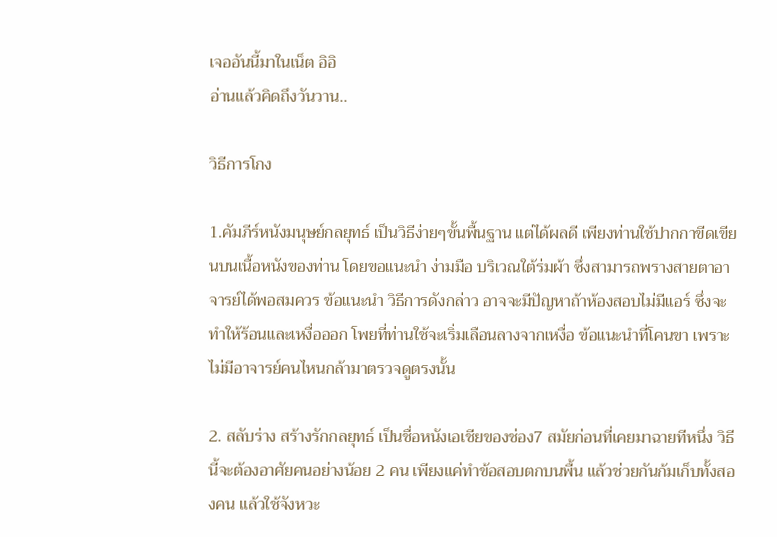เจออันนี้มาในเน็ต อิอิ
อ่านแล้วคิดถึงวันวาน..

วิธีการโกง

1.คัมภีร์หนังมนุษย์กลยุทธ์ เป็นวิธีง่ายๆขั้นพื้นฐาน แต่ได้ผลดี เพียงท่านใช้ปากกาขีดเขียนบนเนื้อหนังของท่าน โดยขอแนะนำ ง่ามมือ บริเวณใต้ร่มผ้า ซึ่งสามารถพรางสายตาอาจารย์ได้พอสมควร ข้อแนะนำ วิธีการดังกล่าว อาจจะมีปัญหาถ้าห้องสอบไม่มีแอร์ ซึ่งจะทำให้ร้อนและเหงื่อออก โพยที่ท่านใช้จะเริ่มเลือนลางจากเหงื่อ ข้อแนะนำที่โคนขา เพราะไม่มีอาจารย์คนไหนกล้ามาตรวจดูตรงนั้น

2. สลับร่าง สร้างรักกลยุทธ์ เป็นชื่อหนังเอเชียของช่อง7 สมัยก่อนที่เคยมาฉายทีหนึ่ง วิธีนี้จะต้องอาศัยคนอย่างน้อย 2 คน เพียงแค่ทำข้อสอบตกบนพื้น แล้วช่วยกันก้มเก็บทั้งสองคน แล้วใช้จังหวะ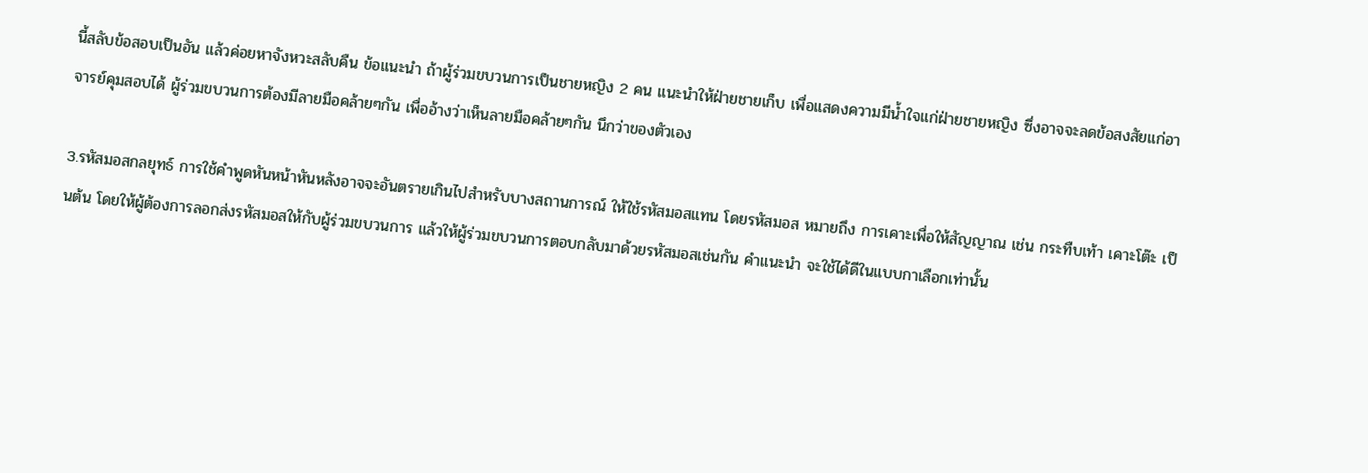นี้สลับข้อสอบเป็นอัน แล้วค่อยหาจังหวะสลับคืน ข้อแนะนำ ถ้าผู้ร่วมขบวนการเป็นชายหญิง 2 คน แนะนำให้ฝ่ายชายเก็บ เพื่อแสดงความมีน้ำใจแก่ฝ่ายชายหญิง ซึ่งอาจจะลดข้อสงสัยแก่อาจารย์คุมสอบได้ ผู้ร่วมขบวนการต้องมีลายมือคล้ายๆกัน เพื่ออ้างว่าเห็นลายมือคล้ายๆกัน นึกว่าของตัวเอง

3.รหัสมอสกลยุทธ์ การใช้คำพูดหันหน้าหันหลังอาจจะอันตรายเกินไปสำหรับบางสถานการณ์ ให้ใช้รหัสมอสแทน โดยรหัสมอส หมายถึง การเคาะเพื่อให้สัญญาณ เช่น กระทืบเท้า เคาะโต๊ะ เป็นต้น โดยให้ผู้ต้องการลอกส่งรหัสมอสให้กับผู้ร่วมขบวนการ แล้วให้ผู้ร่วมขบวนการตอบกลับมาด้วยรหัสมอสเช่นกัน คำแนะนำ จะใช้ได้ดีในแบบกาเลือกเท่านั้น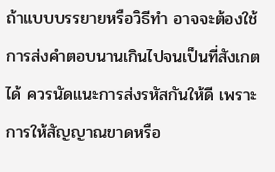ถ้าแบบบรรยายหรือวิธีทำ อาจจะต้องใช้การส่งคำตอบนานเกินไปจนเป็นที่สังเกตได้ ควรนัดแนะการส่งรหัสกันให้ดี เพราะการให้สัญญาณขาดหรือ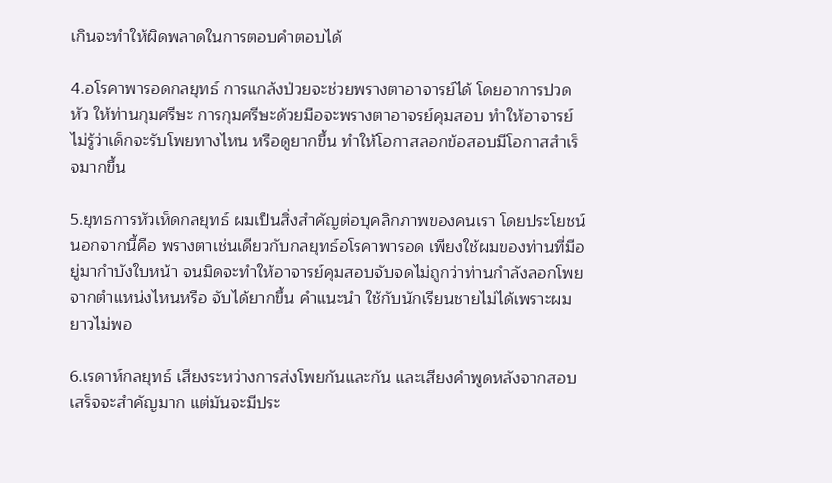เกินจะทำให้ผิดพลาดในการตอบคำตอบได้

4.อโรคาพารอดกลยุทธ์ การแกล้งป่วยจะช่วยพรางตาอาจารย์ได้ โดยอาการปวดหัว ให้ท่านกุมศรีษะ การกุมศรีษะด้วยมือจะพรางตาอาจรย์คุมสอบ ทำให้อาจารย์ไม่รู้ว่าเด็กจะรับโพยทางไหน หรือดูยากขึ้น ทำให้โอกาสลอกข้อสอบมีโอกาสสำเร็จมากขึ้น

5.ยุทธการหัวเห็ดกลยุทธ์ ผมเป็นสิ่งสำคัญต่อบุคลิกภาพของคนเรา โดยประโยชน์นอกจากนี้คือ พรางตาเช่นเดียวกับกลยุทธ์อโรคาพารอด เพียงใช้ผมของท่านที่มีอยู่มากำบังใบหน้า จนมิดจะทำให้อาจารย์คุมสอบจับจดไม่ถูกว่าท่านกำลังลอกโพยจากตำแหน่งไหนหรือ จับได้ยากขึ้น คำแนะนำ ใช้กับนักเรียนชายไม่ได้เพราะผมยาวไม่พอ

6.เรดาห์กลยุทธ์ เสียงระหว่างการส่งโพยกันและกัน และเสียงคำพูดหลังจากสอบเสร็จจะสำคัญมาก แต่มันจะมีประ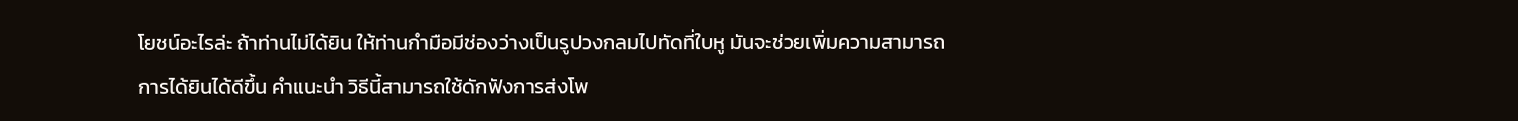โยชน์อะไรล่ะ ถ้าท่านไม่ได้ยิน ให้ท่านกำมือมีช่องว่างเป็นรูปวงกลมไปทัดที่ใบหู มันจะช่วยเพิ่มความสามารถการได้ยินได้ดีขึ้น คำแนะนำ วิธีนี้สามารถใช้ดักฟังการส่งโพ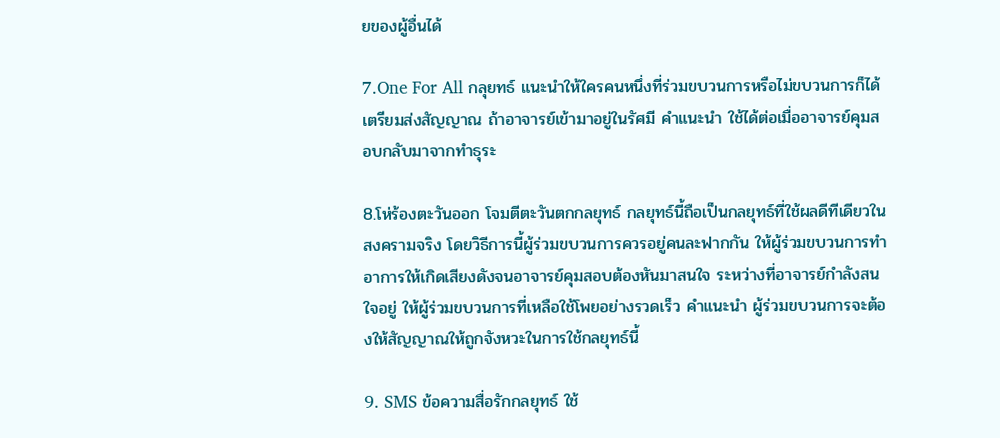ยของผู้อื่นได้

7.One For All กลุยทธ์ แนะนำให้ใครคนหนึ่งที่ร่วมขบวนการหรือไม่ขบวนการก็ได้เตรียมส่งสัญญาณ ถ้าอาจารย์เข้ามาอยู่ในรัศมี คำแนะนำ ใช้ได้ต่อเมื่ออาจารย์คุมสอบกลับมาจากทำธุระ

8.โห่ร้องตะวันออก โจมตีตะวันตกกลยุทธ์ กลยุทธ์นี้ถือเป็นกลยุทธ์ที่ใช้ผลดีทีเดียวในสงครามจริง โดยวิธีการนี้ผู้ร่วมขบวนการควรอยู่คนละฟากกัน ให้ผู้ร่วมขบวนการทำอาการให้เกิดเสียงดังจนอาจารย์คุมสอบต้องหันมาสนใจ ระหว่างที่อาจารย์กำลังสนใจอยู่ ให้ผู้ร่วมขบวนการที่เหลือใช้โพยอย่างรวดเร็ว คำแนะนำ ผู้ร่วมขบวนการจะต้องให้สัญญาณให้ถูกจังหวะในการใช้กลยุทธ์นี้

9. SMS ข้อความสื่อรักกลยุทธ์ ใช้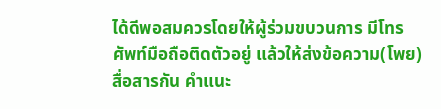ได้ดีพอสมควรโดยให้ผู้ร่วมขบวนการ มีโทรศัพท์มือถือติดตัวอยู่ แล้วให้ส่งข้อความ(โพย)สื่อสารกัน คำแนะ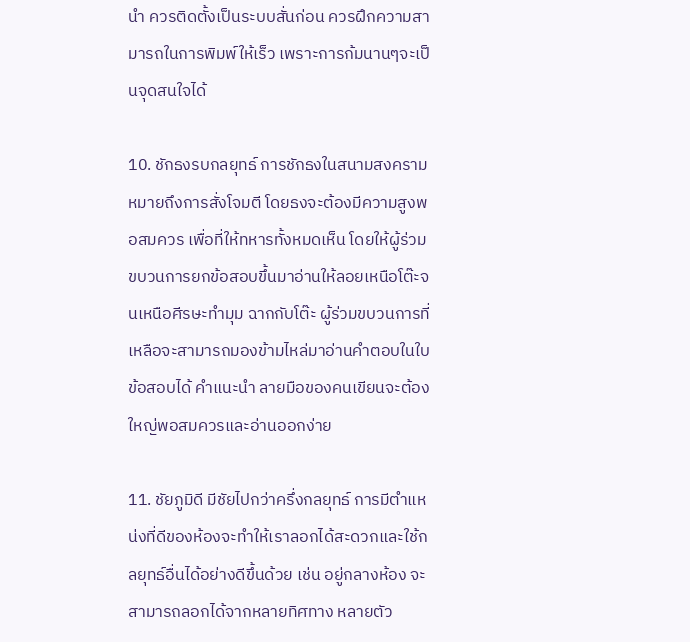นำ ควรติดตั้งเป็นระบบสั่นก่อน ควรฝึกความสามารถในการพิมพ์ให้เร็ว เพราะการก้มนานๆจะเป็นจุดสนใจได้

10. ชักธงรบกลยุทธ์ การชักธงในสนามสงครามหมายถึงการสั่งโจมตี โดยธงจะต้องมีความสูงพอสมควร เพื่อที่ให้ทหารทั้งหมดเห็น โดยให้ผู้ร่วมขบวนการยกข้อสอบขึ้นมาอ่านให้ลอยเหนือโต๊ะจนเหนือศีรษะทำมุม ฉากกับโต๊ะ ผู้ร่วมขบวนการที่เหลือจะสามารถมองข้ามไหล่มาอ่านคำตอบในใบข้อสอบได้ คำแนะนำ ลายมือของคนเขียนจะต้องใหญ่พอสมควรและอ่านออกง่าย

11. ชัยภูมิดี มีชัยไปกว่าครึ่งกลยุทธ์ การมีตำแหน่งที่ดีของห้องจะทำให้เราลอกได้สะดวกและใช้กลยุทธ์อื่นได้อย่างดีขึ้นด้วย เช่น อยู่กลางห้อง จะสามารถลอกได้จากหลายทิศทาง หลายตัว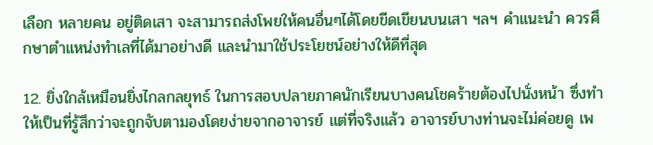เลือก หลายคน อยู่ติดเสา จะสามารถส่งโพยให้คนอื่นๆได้โดยขีดเขียนบนเสา ฯลฯ คำแนะนำ ควรศึกษาตำแหน่งทำเลที่ได้มาอย่างดี และนำมาใช้ประโยชน์อย่างให้ดีที่สุด

12. ยิ่งใกล้เหมือนยิ่งไกลกลยุทธ์ ในการสอบปลายภาคนักเรียนบางคนโชคร้ายต้องไปนั่งหน้า ซึ่งทำให้เป็นที่รู้สึกว่าจะถูกจับตามองโดยง่ายจากอาจารย์ แต่ที่จริงแล้ว อาจารย์บางท่านจะไม่ค่อยดู เพ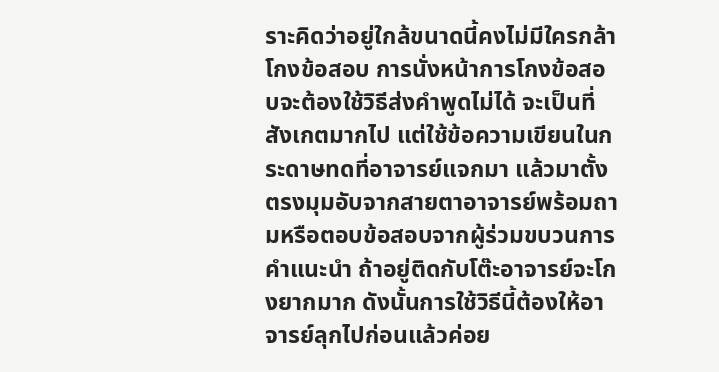ราะคิดว่าอยู่ใกล้ขนาดนี้คงไม่มีใครกล้าโกงข้อสอบ การนั่งหน้าการโกงข้อสอบจะต้องใช้วิธีส่งคำพูดไม่ได้ จะเป็นที่สังเกตมากไป แต่ใช้ข้อความเขียนในกระดาษทดที่อาจารย์แจกมา แล้วมาตั้งตรงมุมอับจากสายตาอาจารย์พร้อมถามหรือตอบข้อสอบจากผู้ร่วมขบวนการ คำแนะนำ ถ้าอยู่ติดกับโต๊ะอาจารย์จะโกงยากมาก ดังนั้นการใช้วิธีนี้ต้องให้อาจารย์ลุกไปก่อนแล้วค่อย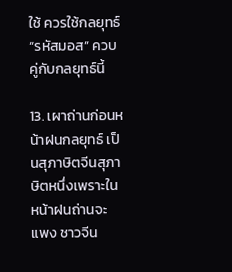ใช้ ควรใช้กลยุทธ์ “รหัสมอส” ควบคู่กับกลยุทธ์นี้

13. เผาถ่านก่อนหน้าฝนกลยุทธ์ เป็นสุภาษิตจีนสุภาษิตหนึ่งเพราะในหน้าฝนถ่านจะแพง ชาวจีน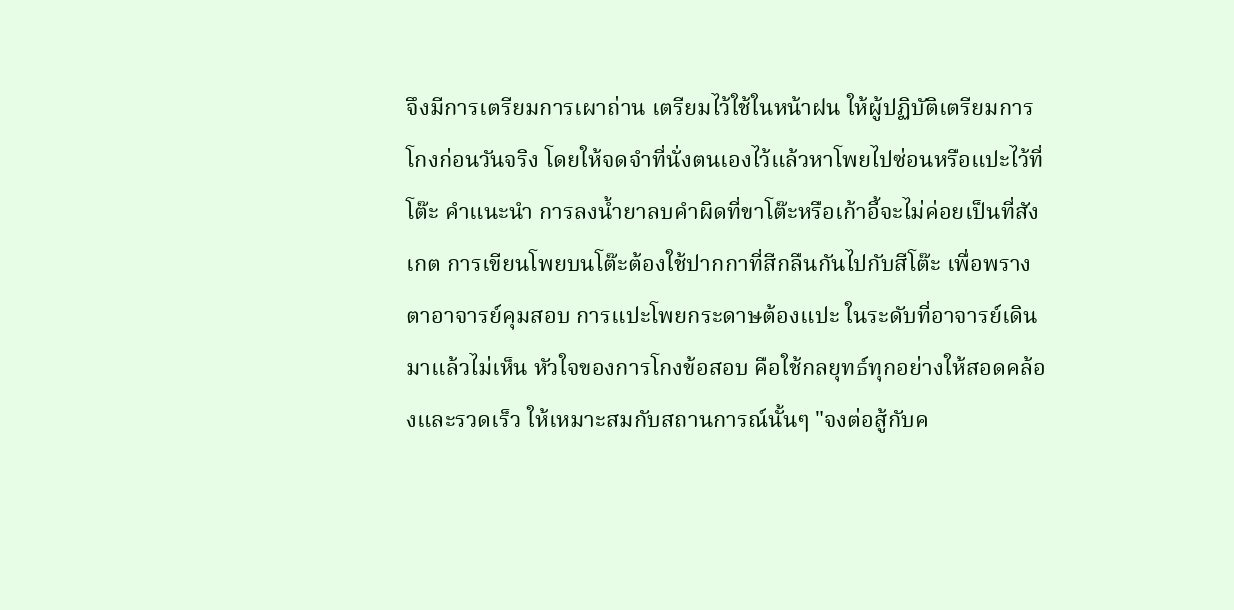จึงมีการเตรียมการเผาถ่าน เตรียมไว้ใช้ในหน้าฝน ให้ผู้ปฏิบัติเตรียมการโกงก่อนวันจริง โดยให้จดจำที่นั่งตนเองไว้แล้วหาโพยไปซ่อนหรือแปะไว้ที่โต๊ะ คำแนะนำ การลงน้ำยาลบคำผิดที่ขาโต๊ะหรือเก้าอี้จะไม่ค่อยเป็นที่สังเกต การเขียนโพยบนโต๊ะต้องใช้ปากกาที่สีกลืนกันไปกับสีโต๊ะ เพื่อพรางตาอาจารย์คุมสอบ การแปะโพยกระดาษต้องแปะ ในระดับที่อาจารย์เดินมาแล้วไม่เห็น หัวใจของการโกงข้อสอบ คือใช้กลยุทธ์ทุกอย่างให้สอดคล้องและรวดเร็ว ให้เหมาะสมกับสถานการณ์นั้นๆ "จงต่อสู้กับค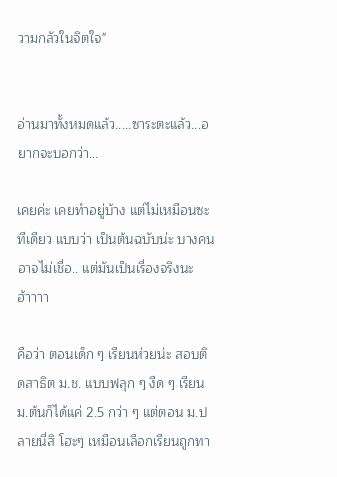วามกลัวในจิตใจ"


อ่านมาทั้งหมดแล้ว.....ซาระตะแล้ว...อยากจะบอกว่า...

เคยค่ะ เคยทำอยู่บ้าง แต่ไม่เหมือนซะทีเดียว แบบว่า เป็นต้นฉบับน่ะ บางคนอาจไม่เชื่อ.. แต่มันเป็นเรื่องจริงนะฮ้าาาา

คือว่า ตอนเด็ก ๆ เรียนห่วยน่ะ สอบติดสาธิต ม.ช. แบบฟลุก ๆ งืด ๆ เรียน ม.ต้นก็ได้แค่ 2.5 กว่า ๆ แต่ตอน ม.ปลายนี่สิ โฮะๆ เหมือนเลือกเรียนถูกทา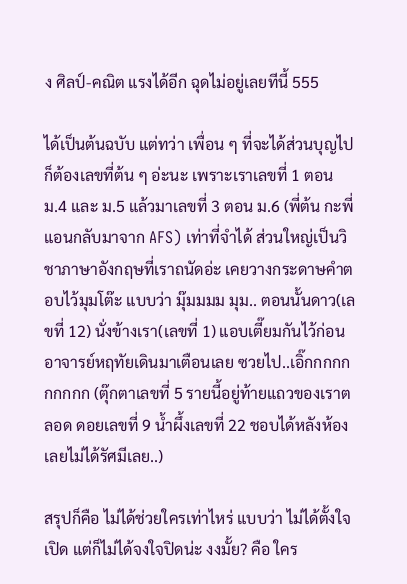ง ศิลป์-คณิต แรงได้อีก ฉุดไม่อยู่เลยทีนี้ 555

ได้เป็นต้นฉบับ แต่ทว่า เพื่อน ๆ ที่จะได้ส่วนบุญไปก็ต้องเลขที่ต้น ๆ อ่ะนะ เพราะเราเลขที่ 1 ตอน ม.4 และ ม.5 แล้วมาเลขที่ 3 ตอน ม.6 (พี่ต้น กะพี่แอนกลับมาจาก AFS) เท่าที่จำได้ ส่วนใหญ่เป็นวิชาภาษาอังกฤษที่เราถนัดอ่ะ เคยวางกระดาษคำตอบไว้มุมโต๊ะ แบบว่า มุ๊มมมม มุม.. ตอนนั้นดาว(เลขที่ 12) นั่งข้างเรา(เลขที่ 1) แอบเตี๊ยมกันไว้ก่อน อาจารย์หฤทัยเดินมาเตือนเลย ซวยไป..เอิ๊กกกกกกกกกก (ตุ๊กตาเลขที่ 5 รายนี้อยู่ท้ายแถวของเราตลอด ดอยเลขที่ 9 น้ำผึ้งเลขที่ 22 ชอบได้หลังห้อง เลยไม่ได้รัศมีเลย..)

สรุปก็คือ ไม่ได้ช่วยใครเท่าไหร่ แบบว่า ไม่ได้ตั้งใจเปิด แต่ก็ไม่ได้จงใจปิดน่ะ งงมั้ย? คือ ใคร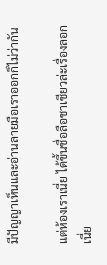มีปัญญาเห็นและอ่านลายมือเราออกก็ไม่ว่ากัน

แต่ห้องเราเนี่ย ได้ขึ้นชื่อลือชาเชียวล่ะเรื่องลอกเนี่ย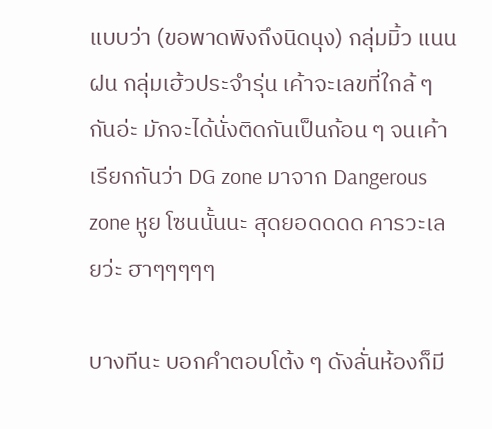แบบว่า (ขอพาดพิงถึงนิดนุง) กลุ่มมิ้ว แนน ฝน กลุ่มเฮ้วประจำรุ่น เค้าจะเลขที่ใกล้ ๆ กันอ่ะ มักจะได้นั่งติดกันเป็นก้อน ๆ จนเค้าเรียกกันว่า DG zone มาจาก Dangerous zone หูย โซนนั้นนะ สุดยอดดดด คารวะเลยว่ะ ฮาๆๆๆๆๆ

บางทีนะ บอกคำตอบโต้ง ๆ ดังลั่นห้องก็มี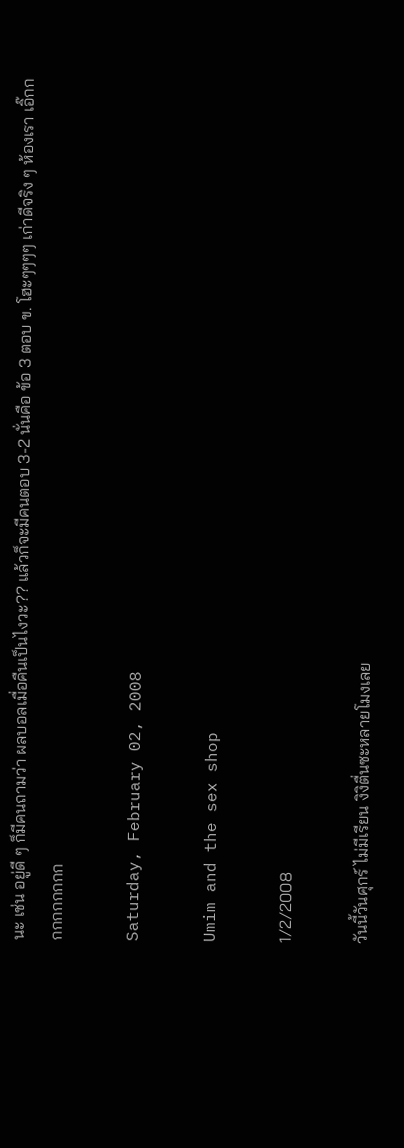นะ เช่น อยู่ดี ๆ ก็มีคนถามว่า ผลบอลเมื่อคืนเป็นไงวะ?? แล้วก็จะมีคนตอบ 3-2 นั่นคือ ข้อ 3 ตอบ ข. โฮะๆๆๆๆ เก่าดีจริง ๆ ห้องเรา เอิ๊กกกกกกกกกก

Saturday, February 02, 2008

Umim and the sex shop

1/2/2008

วันนี้วันศุกร์ ไม่มีเรียน งิงิตื่นซะหลายโมงเลย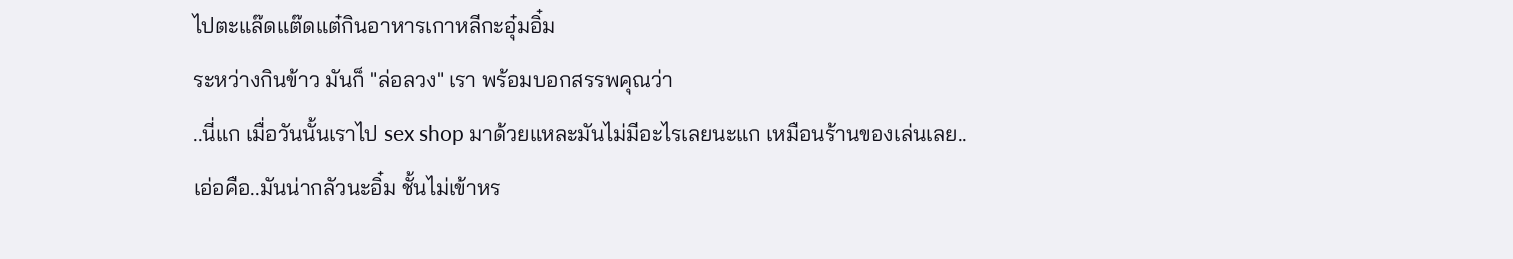ไปตะแล๊ดแต๊ดแต๋กินอาหารเกาหลีกะอุ๋มอิ๋ม
ระหว่างกินข้าว มันก็ "ล่อลวง" เรา พร้อมบอกสรรพคุณว่า
..นี่แก เมื่อวันนั้นเราไป sex shop มาด้วยแหละมันไม่มีอะไรเลยนะแก เหมือนร้านของเล่นเลย..
เอ่อคือ..มันน่ากลัวนะอิ๋ม ชั้นไม่เข้าหร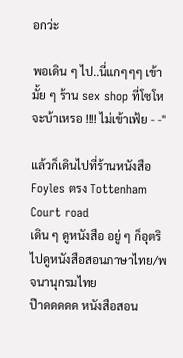อกว่ะ

พอเดิน ๆ ไป..นี่แกๆๆๆ เข้ามั้ย ๆ ร้าน sex shop ที่โซโห
จะบ้าเหรอ !!!! ไม่เข้าเฟ้ย - -"

แล้วก็เดินไปที่ร้านหนังสือ Foyles ตรง Tottenham Court road
เดิน ๆ ดูหนังสือ อยู่ ๆ ก็อุตริไปดูหนังสือสอนภาษาไทย/พจนานุกรมไทย
ป๊าดดดดด หนังสือสอน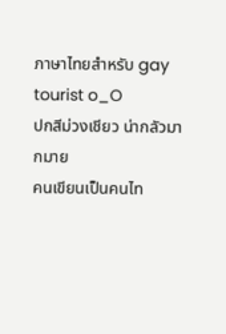ภาษาไทยสำหรับ gay tourist o_O
ปกสีม่วงเชียว น่ากลัวมากมาย
คนเขียนเป็นคนไท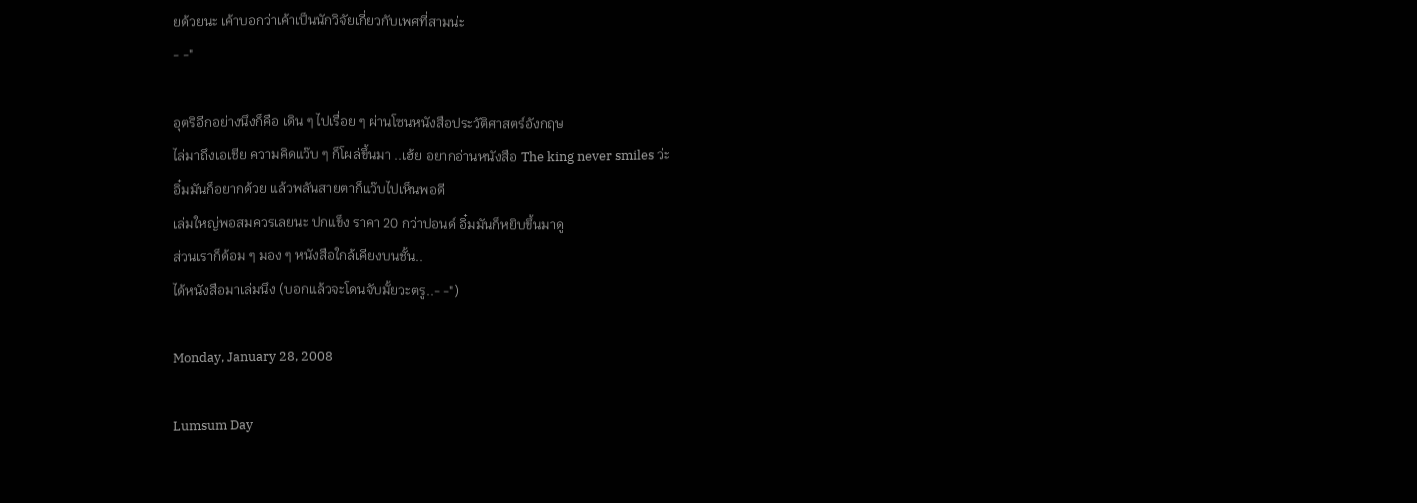ยด้วยนะ เค้าบอกว่าเค้าเป็นนักวิจัยเกี่ยวกับเพศที่สามน่ะ
- -"

อุตริอีกอย่างนึงก็คือ เดิน ๆ ไปเรื่อย ๆ ผ่านโซนหนังสือประวัติศาสตร์อังกฤษ
ไล่มาถึงเอเชีย ความคิดแว๊บ ๆ ก็โผล่ขึ้นมา ..เฮ้ย อยากอ่านหนังสือ The king never smiles ว่ะ
อิ๋มมันก็อยากด้วย แล้วพลันสายตาก็แว๊บไปเห็นพอดี
เล่มใหญ่พอสมควรเลยนะ ปกแข็ง ราคา 20 กว่าปอนด์ อิ๋มมันก็หยิบขึ้นมาดู
ส่วนเราก็ด้อม ๆ มอง ๆ หนังสือใกล้เคียงบนชั้น..
ได้หนังสือมาเล่มนึง (บอกแล้วจะโดนจับมั้ยวะตรู..- -")

Monday, January 28, 2008

Lumsum Day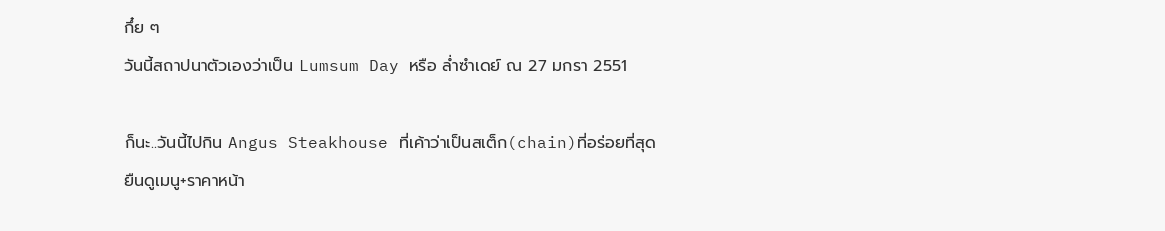กึ๋ย ๆ
วันนี้สถาปนาตัวเองว่าเป็น Lumsum Day หรือ ล่ำซำเดย์ ณ 27 มกรา 2551

ก็นะ..วันนี้ไปกิน Angus Steakhouse ที่เค้าว่าเป็นสเต็ก(chain)ที่อร่อยที่สุด
ยืนดูเมนู+ราคาหน้า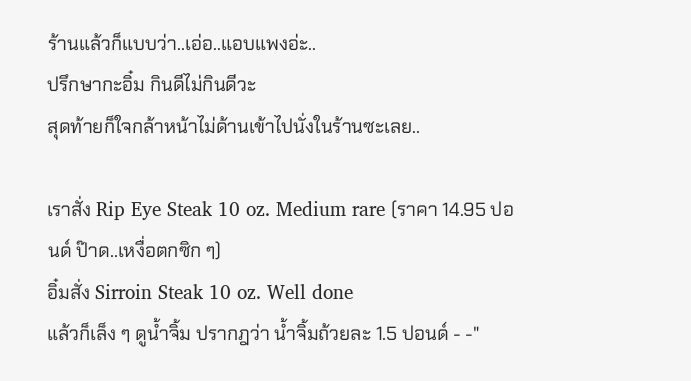ร้านแล้วก็แบบว่า..เอ่อ..แอบแพงอ่ะ..
ปรึกษากะอิ๋ม กินดีไม่กินดีวะ
สุดท้ายก็ใจกล้าหน้าไม่ด้านเข้าไปนั่งในร้านซะเลย..

เราสั่ง Rip Eye Steak 10 oz. Medium rare (ราคา 14.95 ปอนด์ ป๊าด..เหงื่อตกซิก ๆ)
อิ๋มสั่ง Sirroin Steak 10 oz. Well done
แล้วก็เล็ง ๆ ดูน้ำจิ้ม ปรากฎว่า น้ำจิ้มถ้วยละ 1.5 ปอนด์ - -"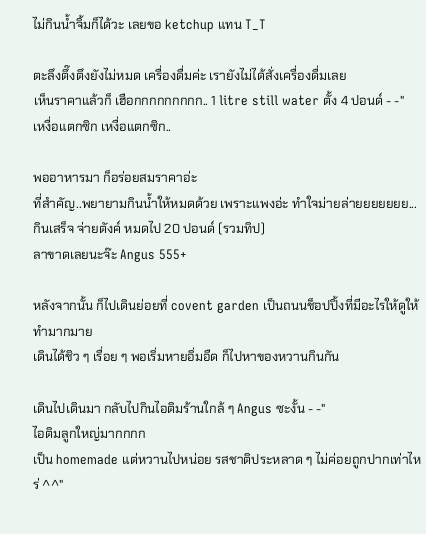ไม่กินน้ำจิ้มก็ได้วะ เลยขอ ketchup แทน T_T

ตะลึงตึ๊งตึงยังไม่หมด เครื่องดื่มค่ะ เรายังไม่ได้สั่งเครื่องดื่มเลย
เห็นราคาแล้วก็ เฮือกกกกกกกกก.. 1 litre still water ตั้ง 4 ปอนด์ - -"
เหงื่อแตกซิก เหงื่อแตกซิก..

พออาหารมา ก็อร่อยสมราคาอ่ะ
ที่สำคัญ..พยายามกินน้ำให้หมดด้วย เพราะแพงอ่ะ ทำใจม่ายล่ายยยยยยย...
กินเสร็จ จ่ายตังค์ หมดไป 20 ปอนด์ (รวมทิป)
ลาขาดเลยนะจ๊ะ Angus 555+

หลังจากนั้น ก็ไปเดินย่อยที่ covent garden เป็นถนนช็อปปิ้งที่มีอะไรให้ดูให้ทำมากมาย
เดินได้ชิว ๆ เรื่อย ๆ พอเริ่มหายอิ่มอืด ก็ไปหาของหวานกินกัน

เดินไปเดินมา กลับไปกินไอติมร้านใกล้ ๆ Angus ซะงั้น - -"
ไอติมลูกใหญ่มากกกก
เป็น homemade แต่หวานไปหน่อย รสชาติประหลาด ๆ ไม่ค่อยถูกปากเท่าไหร่ ^^"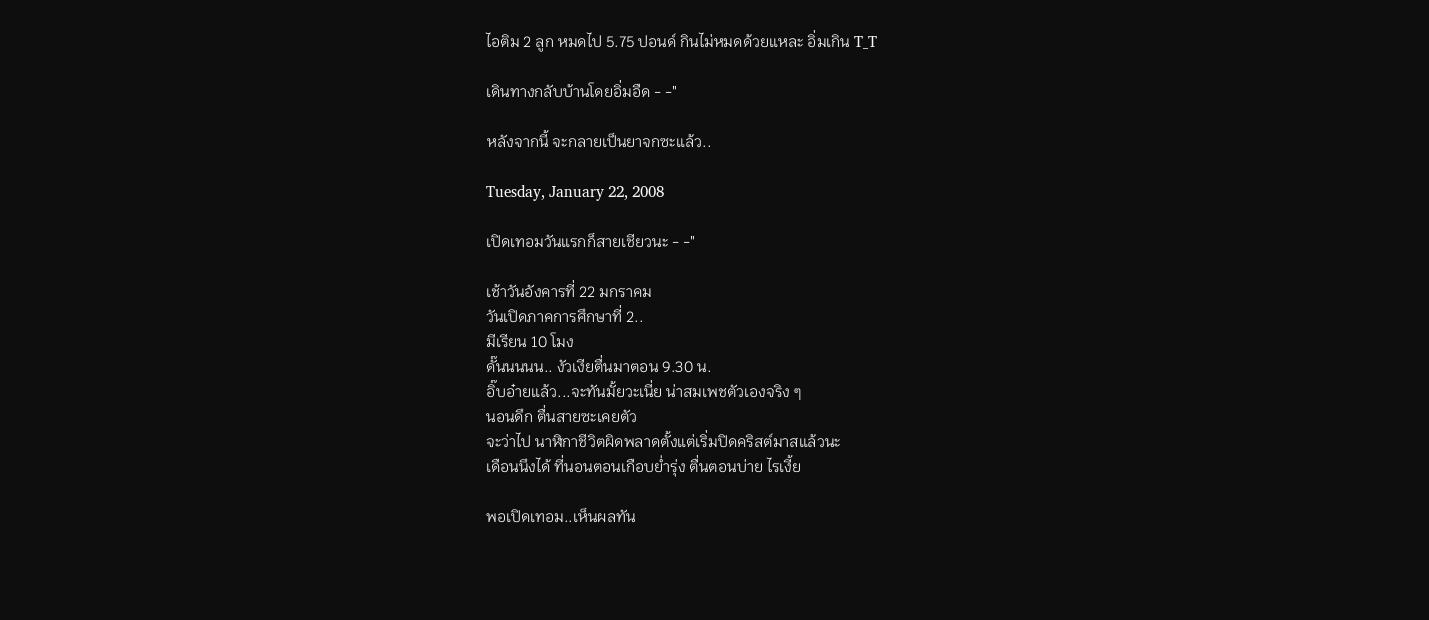ไอติม 2 ลูก หมดไป 5.75 ปอนด์ กินไม่หมดด้วยแหละ อิ่มเกิน T_T

เดินทางกลับบ้านโดยอิ่มอืด - -"

หลังจากนี้ จะกลายเป็นยาจกซะแล้ว..

Tuesday, January 22, 2008

เปิดเทอมวันแรกก็สายเชียวนะ - -"

เช้าวันอังคารที่ 22 มกราคม
วันเปิดภาคการศึกษาที่ 2..
มีเรียน 10 โมง
ดั๊นนนนน.. งัวเงียตื่นมาตอน 9.30 น.
อิ๊บอ๋ายแล้ว...จะทันมั้ยวะเนี่ย น่าสมเพชตัวเองจริง ๆ
นอนดึก ตื่นสายซะเคยตัว
จะว่าไป นาฬิกาชีวิตผิดพลาดตั้งแต่เริ่มปิดคริสต์มาสแล้วนะ
เดือนนึงได้ ที่นอนตอนเกือบย่ำรุ่ง ตื่นตอนบ่าย ไรเงี้ย

พอเปิดเทอม..เห็นผลทัน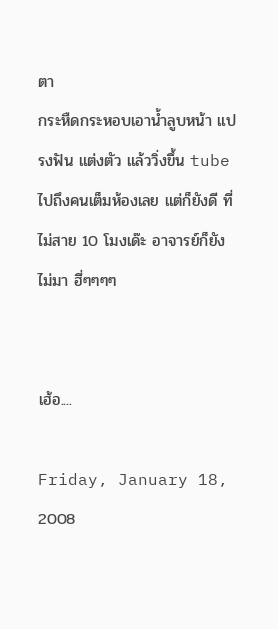ตา
กระหืดกระหอบเอาน้ำลูบหน้า แปรงฟัน แต่งตัว แล้ววิ่งขึ้น tube
ไปถึงคนเต็มห้องเลย แต่ก็ยังดี ที่ไม่สาย 10 โมงเด๊ะ อาจารย์ก็ยังไม่มา ฮี่ๆๆๆๆ


เฮ้อ....

Friday, January 18, 2008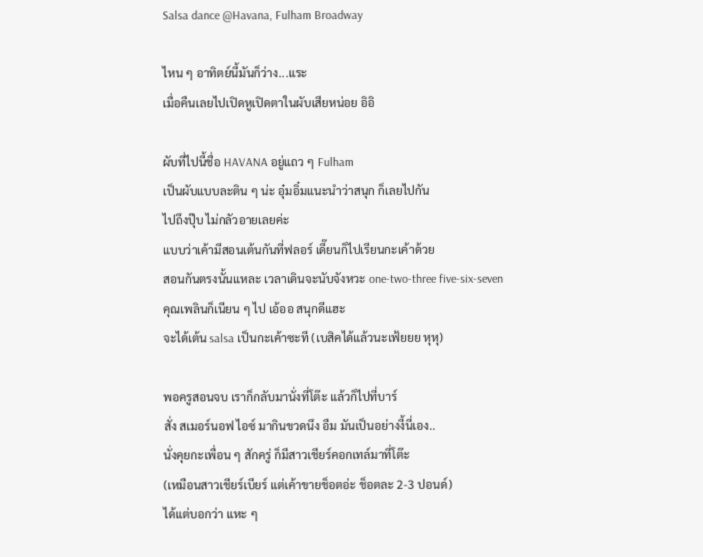Salsa dance @Havana, Fulham Broadway

ไหน ๆ อาทิตย์นี้มันก็ว่าง...แระ
เมื่อคืนเลยไปเปิดหูเปิดตาในผับเสียหน่อย อิอิ

ผับที่ไปนี้ชื่อ HAVANA อยู่แถว ๆ Fulham
เป็นผับแบบละติน ๆ น่ะ อุ๋มอิ๋มแนะนำว่าสนุก ก็เลยไปกัน
ไปถึงปุ๊บ ไม่กลัวอายเลยค่ะ
แบบว่าเค้ามีสอนเต้นกันที่ฟลอร์ เดี๊ยนก็ไปเรียนกะเค้าด้วย
สอนกันตรงนั้นแหละ เวลาเดินจะนับจังหวะ one-two-three five-six-seven
คุณเพลินก็เนียน ๆ ไป เอ้ออ สนุกดีแฮะ
จะได้เต้น salsa เป็นกะเค้าซะที (เบสิคได้แล้วนะเฟ้ยยย หุหุ)

พอครูสอนจบ เราก็กลับมานั่งที่โต๊ะ แล้วก็ไปที่บาร์
สั่ง สเมอร์นอฟ ไอซ์ มากินขวดนึง อืม มันเป็นอย่างงี้นี่เอง..
นั่งคุยกะเพื่อน ๆ สักครู่ ก็มีสาวเชียร์คอกเทล์มาที่โต๊ะ
(เหมือนสาวเชียร์เบียร์ แต่เค้าขายช็อตอ่ะ ช็อตละ 2-3 ปอนด์)
ได้แต่บอกว่า แหะ ๆ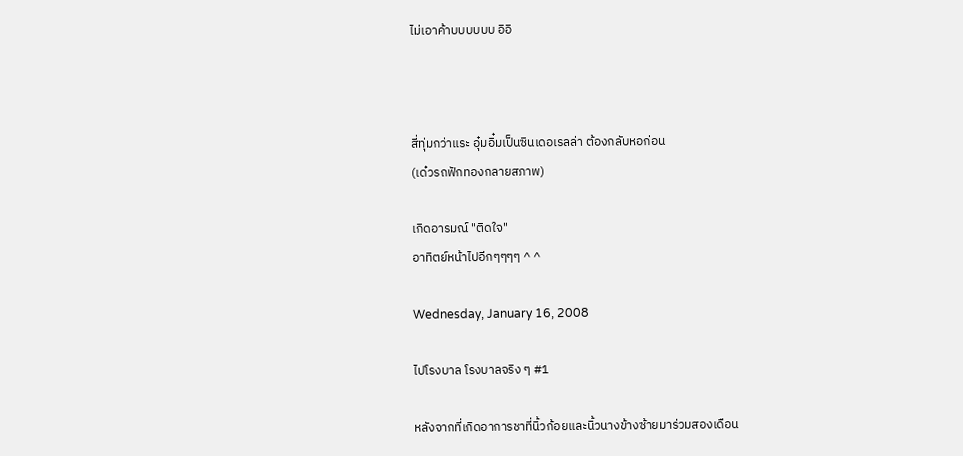ไม่เอาค้าบบบบบบ อิอิ



สี่ทุ่มกว่าแระ อุ๋มอิ๋มเป็นซินเดอเรลล่า ต้องกลับหอก่อน
(เด๋วรถฟักทองกลายสภาพ)

เกิดอารมณ์ "ติดใจ"
อาทิตย์หน้าไปอีกๆๆๆๆ ^ ^

Wednesday, January 16, 2008

ไปโรงบาล โรงบาลจริง ๆ #1

หลังจากที่เกิดอาการชาที่นิ้วก้อยและนิ้วนางข้างซ้ายมาร่วมสองเดือน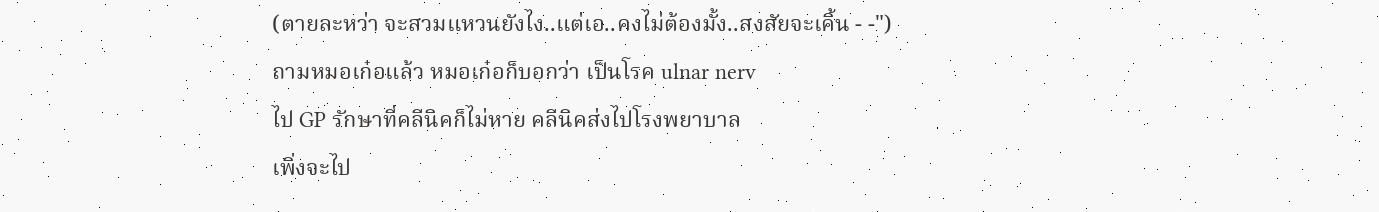(ตายละหว่า จะสวมแหวนยังไง..แต่เอ..คงไม่ต้องมั้ง..สงสัยจะเคิ้น - -")
ถามหมอเก๋อแล้ว หมอเก๋อก็บอกว่า เป็นโรค ulnar nerv
ไป GP รักษาที่คลีนิคก็ไม่หาย คลีนิคส่งไปโรงพยาบาล
เพิ่งจะไป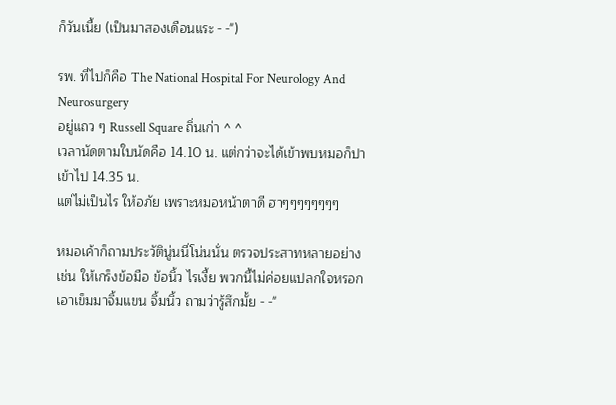ก็วันเนี้ย (เป็นมาสองเดือนแระ - -")

รพ. ที่ไปก็คือ The National Hospital For Neurology And Neurosurgery
อยู่แถว ๆ Russell Square ถิ่นเก่า ^ ^
เวลานัดตามใบนัดคือ 14.10 น. แต่กว่าจะได้เข้าพบหมอก็ปาเข้าไป 14.35 น.
แต่ไม่เป็นไร ให้อภัย เพราะหมอหน้าตาดี ฮาๆๆๆๆๆๆๆๆ

หมอเค้าก็ถามประวัตินู่นนี่โน่นนั่น ตรวจประสาทหลายอย่าง
เช่น ให้เกร็งข้อมือ ข้อนิ้ว ไรเงี้ย พวกนี้ไม่ค่อยแปลกใจหรอก
เอาเข็มมาจิ้มแขน จิ้มนิ้ว ถามว่ารู้สึกมั้ย - -"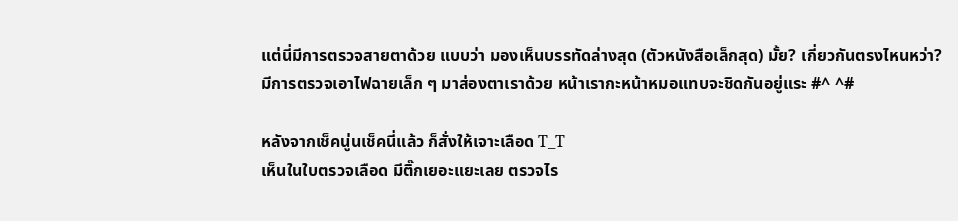แต่นี่มีการตรวจสายตาด้วย แบบว่า มองเห็นบรรทัดล่างสุด (ตัวหนังสือเล็กสุด) มั้ย? เกี่ยวกันตรงไหนหว่า?
มีการตรวจเอาไฟฉายเล็ก ๆ มาส่องตาเราด้วย หน้าเรากะหน้าหมอแทบจะชิดกันอยู่แระ #^ ^#

หลังจากเช็คนู่นเช็คนี่แล้ว ก็สั่งให้เจาะเลือด T_T
เห็นในใบตรวจเลือด มีติ๊กเยอะแยะเลย ตรวจไร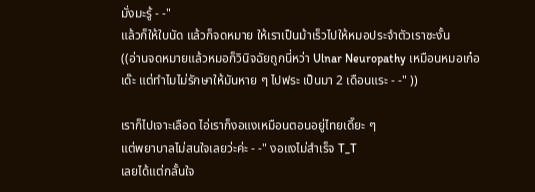มั่งมะรู้ - -"
แล้วก็ให้ใบนัด แล้วก็จดหมาย ให้เราเป็นม้าเร็วไปให้หมอประจำตัวเราซะงั้น
((อ่านจดหมายแล้วหมอก็วินิจฉัยถูกนี่หว่า Ulnar Neuropathy เหมือนหมอเก๋อ
เด๊ะ แต่ทำไมไม่รักษาให้มันหาย ๆ ไปฟระ เป็นมา 2 เดือนแระ - -" ))

เราก็ไปเจาะเลือด ไอ่เราก็งอแงเหมือนตอนอยู่ไทยเดี๊ยะ ๆ
แต่พยาบาลไม่สนใจเลยว่ะค่ะ - -" งอแงไม่สำเร็จ T_T
เลยได้แต่กลั้นใจ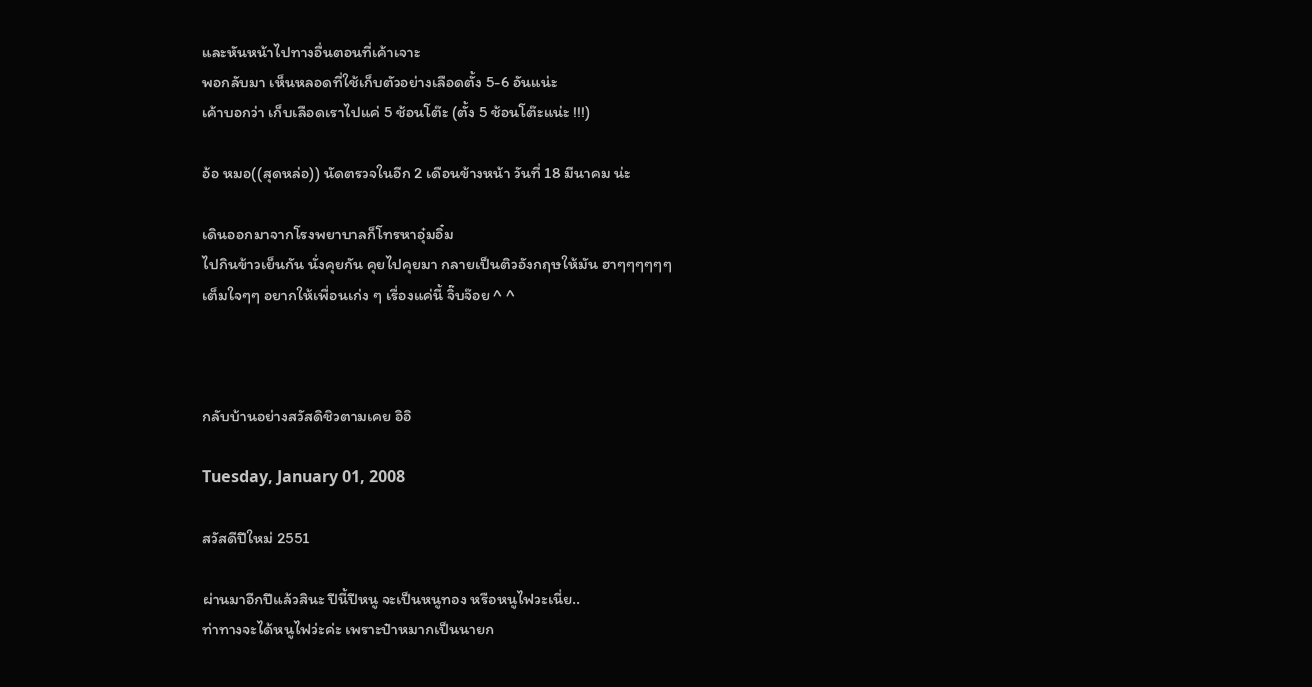และหันหน้าไปทางอื่นตอนที่เค้าเจาะ
พอกลับมา เห็นหลอดที่ใช้เก็บตัวอย่างเลือดตั้ง 5-6 อันแน่ะ
เค้าบอกว่า เก็บเลือดเราไปแค่ 5 ช้อนโต๊ะ (ตั้ง 5 ช้อนโต๊ะแน่ะ !!!)

อ้อ หมอ((สุดหล่อ)) นัดตรวจในอีก 2 เดือนข้างหน้า วันที่ 18 มีนาคม น่ะ

เดินออกมาจากโรงพยาบาลก็โทรหาอุ๋มอิ๋ม
ไปกินข้าวเย็นกัน นั่งคุยกัน คุยไปคุยมา กลายเป็นติวอังกฤษให้มัน ฮาๆๆๆๆๆๆ
เต็มใจๆๆ อยากให้เพื่อนเก่ง ๆ เรื่องแค่นี้ จิ๊บจ๊อย ^ ^



กลับบ้านอย่างสวัสดิชิวตามเคย อิอิ

Tuesday, January 01, 2008

สวัสดีปีใหม่ 2551

ผ่านมาอีกปีแล้วสินะ ปีนี้ปีหนู จะเป็นหนูทอง หรือหนูไฟวะเนี่ย..
ท่าทางจะได้หนูไฟว่ะค่ะ เพราะป๋าหมากเป็นนายก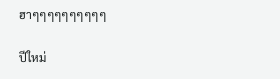ฮาๆๆๆๆๆๆๆๆๆๆ

ปีใหม่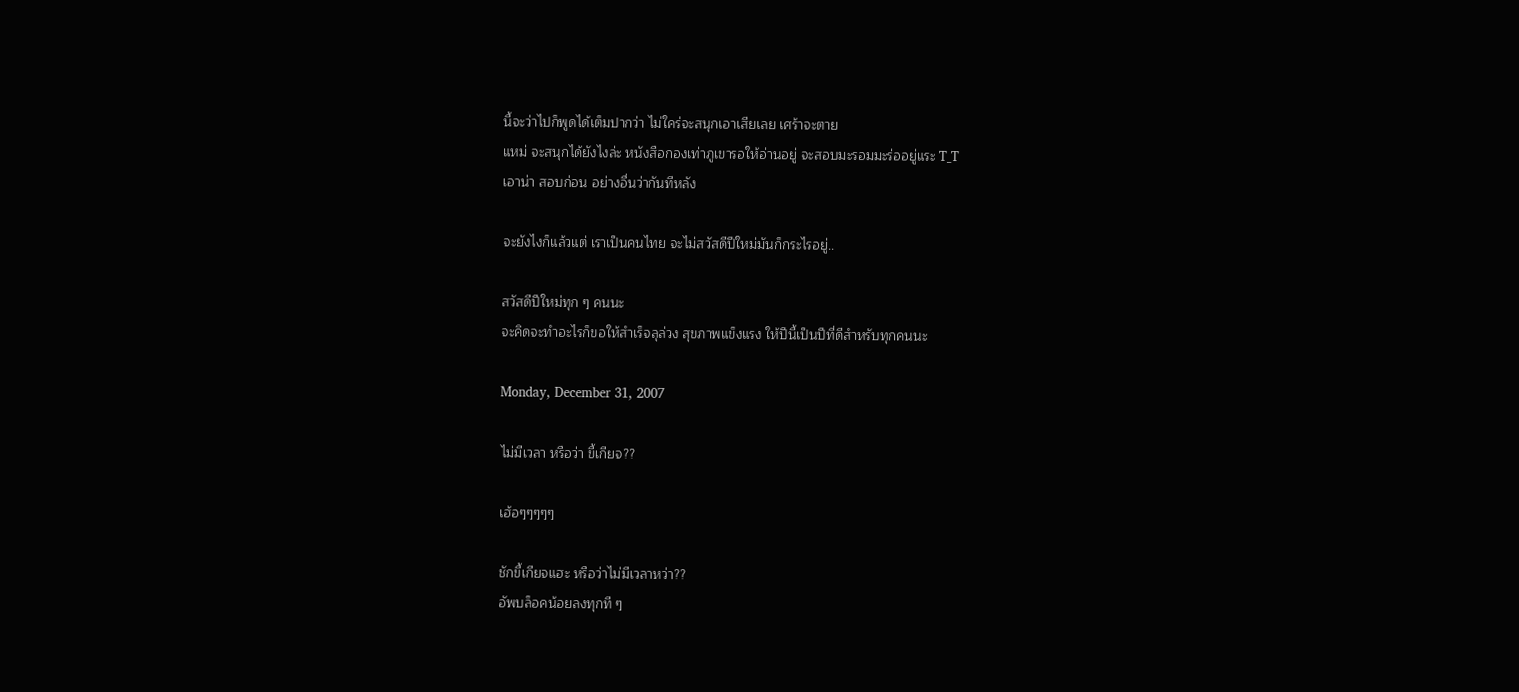นี้จะว่าไปก็พูดได้เต็มปากว่า ไม่ใคร่จะสนุกเอาเสียเลย เศร้าจะตาย
แหม่ จะสนุกได้ยังไงล่ะ หนังสือกองเท่าภูเขารอให้อ่านอยู่ จะสอบมะรอมมะร่ออยู่แระ T_T
เอาน่า สอบก่อน อย่างอื่นว่ากันทีหลัง

จะยังไงก็แล้วแต่ เราเป็นคนไทย จะไม่สวัสดีปีใหม่มันก็กระไรอยู่..

สวัสดีปีใหม่ทุก ๆ คนนะ
จะคิดจะทำอะไรก็ขอให้สำเร็จลุล่วง สุขภาพแข็งแรง ให้ปีนี้เป็นปีที่ดีสำหรับทุกคนนะ

Monday, December 31, 2007

ไม่มีเวลา หรือว่า ขี้เกียจ??

เฮ้อๆๆๆๆๆ

ชักขี้เกียจแฮะ หรือว่าไม่มีเวลาหว่า??
อัพบล็อคน้อยลงทุกที ๆ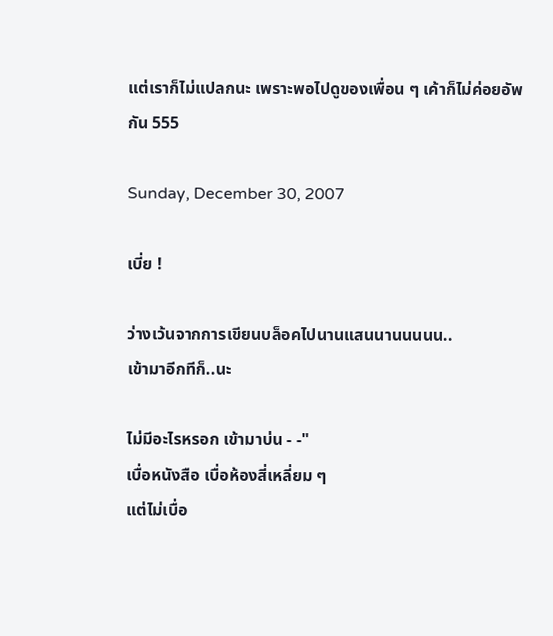แต่เราก็ไม่แปลกนะ เพราะพอไปดูของเพื่อน ๆ เค้าก็ไม่ค่อยอัพกัน 555

Sunday, December 30, 2007

เบี่ย !

ว่างเว้นจากการเขียนบล็อคไปนานแสนนานนนนน..
เข้ามาอีกทีก็..นะ

ไม่มีอะไรหรอก เข้ามาบ่น - -"
เบื่อหนังสือ เบื่อห้องสี่เหลี่ยม ๆ
แต่ไม่เบื่อ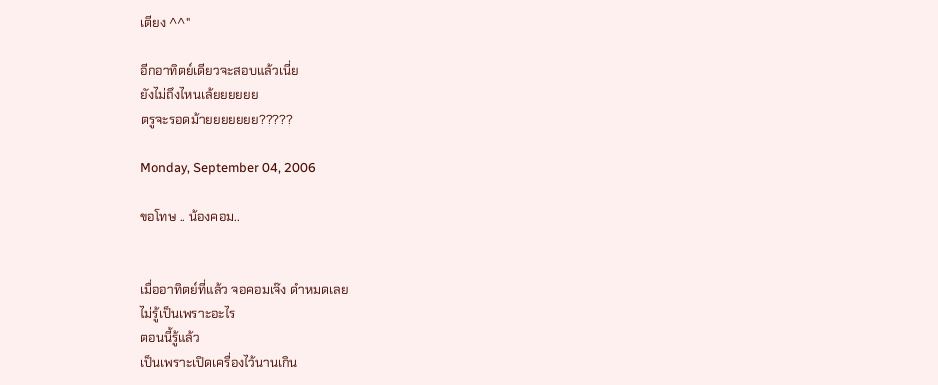เตียง ^^"

อีกอาทิตย์เดียวจะสอบแล้วเนี่ย
ยังไม่ถึงไหนเล้ยยยยยย
ตรูจะรอดม้ายยยยยยย?????

Monday, September 04, 2006

ขอโทษ .. น้องคอม..


เมื่ออาทิตย์ที่แล้ว จอคอมเจ๊ง ดำหมดเลย
ไม่รู้เป็นเพราะอะไร
ตอนนี้รู้แล้ว
เป็นเพราะเปิดเครื่องไว้นานเกิน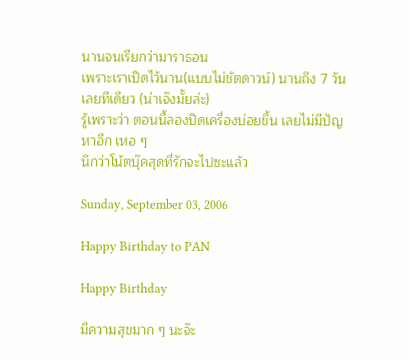นานจนเรียกว่ามาราธอน
เพราะเราเปิดไว้นาน(แบบไม่ชัตดาวน์) นานถึง 7 วันเลยทีเดียว (น่าเจ๊งมั้ยล่ะ)
รู้เพราะว่า ตอนนี้ลองปิดเครื่องบ่อยขึ้น เลยไม่มีปัญหาอีก เหอ ๆ
นึกว่าโน้ตบุ๊คสุดที่รักจะไปซะแล้ว

Sunday, September 03, 2006

Happy Birthday to PAN

Happy Birthday

มีความสุขมาก ๆ นะจ๊ะ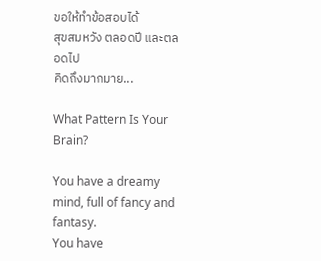ขอให้ทำข้อสอบได้
สุขสมหวัง ตลอดปี และตลอดไป
คิดถึงมากมาย...

What Pattern Is Your Brain?

You have a dreamy mind, full of fancy and fantasy.
You have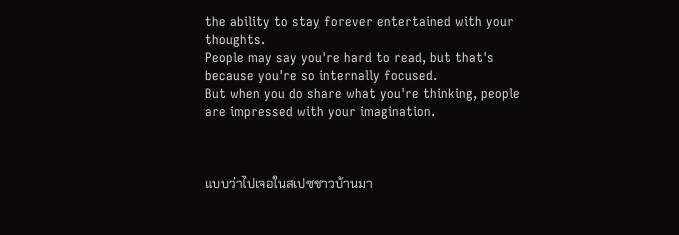the ability to stay forever entertained with your thoughts.
People may say you're hard to read, but that's because you're so internally focused.
But when you do share what you're thinking, people are impressed with your imagination.



แบบว่าไปเจอในสเปซชาวบ้านมา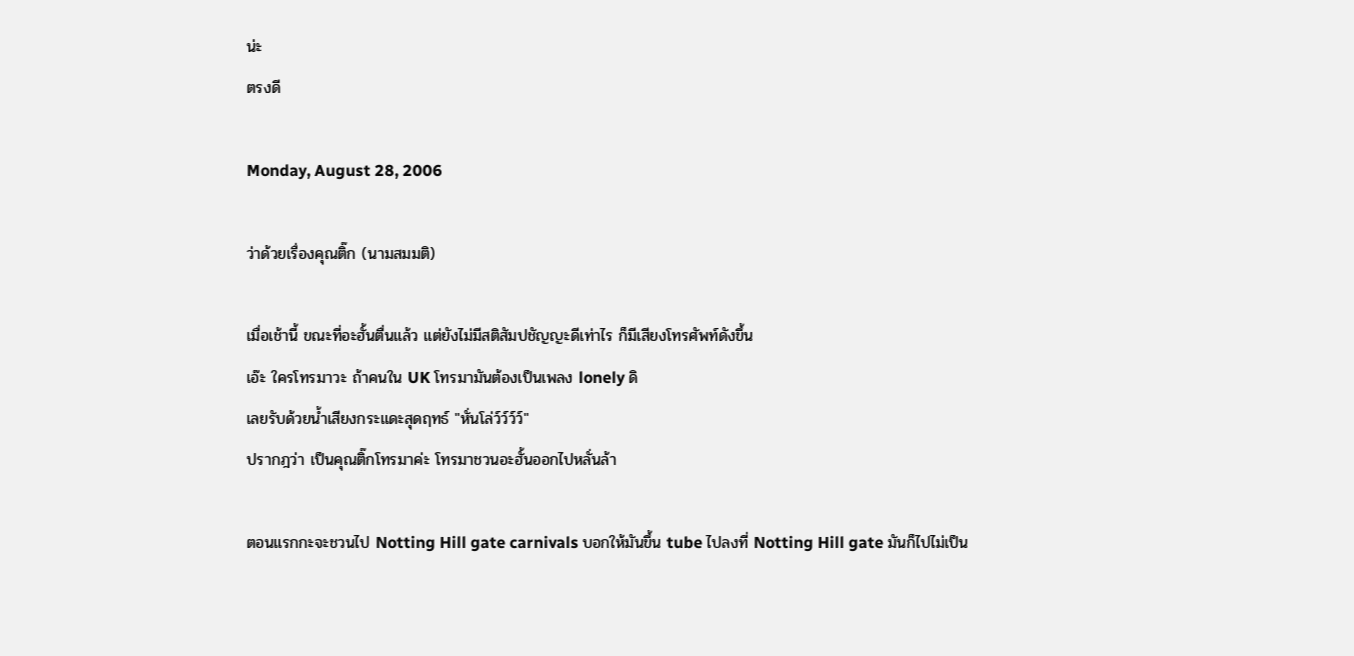น่ะ
ตรงดี

Monday, August 28, 2006

ว่าด้วยเรื่องคุณติ๊ก (นามสมมติ)

เมื่อเช้านี้ ขณะที่อะฮั้นตื่นแล้ว แต่ยังไม่มีสติสัมปชัญญะดีเท่าไร ก็มีเสียงโทรศัพท์ดังขึ้น
เอ๊ะ ใครโทรมาวะ ถ้าคนใน UK โทรมามันต้องเป็นเพลง lonely ดิ
เลยรับด้วยน้ำเสียงกระแดะสุดฤทธ์ "หั่นโล่ว์ว์ว์ว์"
ปรากฎว่า เป็นคุณติ๊กโทรมาค่ะ โทรมาชวนอะฮั้นออกไปหลั่นล้า

ตอนแรกกะจะชวนไป Notting Hill gate carnivals บอกให้มันขึ้น tube ไปลงที่ Notting Hill gate มันก็ไปไม่เป็น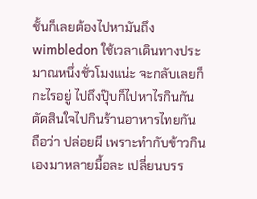ชั้นก็เลยต้องไปหามันถึง wimbledon ใช้เวลาเดินทางประมาณหนึ่งชั่วโมงแน่ะ จะกลับเลยก็กะไรอยู่ ไปถึงปุ๊บก็ไปหาไรกินกัน
ตัดสินใจไปกินร้านอาหารไทยกัน ถือว่า ปล่อยผี เพราะทำกับข้าวกินเองมาหลายมื้อละ เปลี่ยนบรร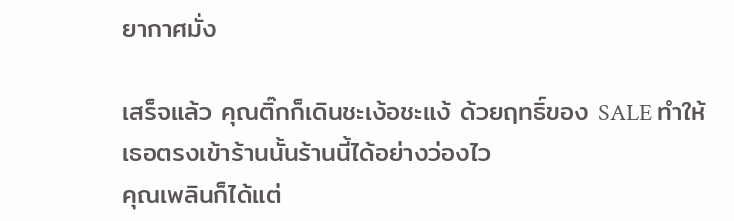ยากาศมั่ง

เสร็จแล้ว คุณติ๊กก็เดินชะเง้อชะแง้ ด้วยฤทธิ์ของ SALE ทำให้เธอตรงเข้าร้านนั้นร้านนี้ได้อย่างว่องไว
คุณเพลินก็ได้แต่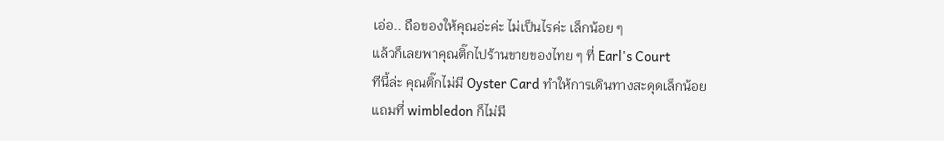เอ่อ.. ถือของให้คุณอ่ะค่ะ ไม่เป็นไรค่ะ เล็กน้อย ๆ
แล้วก็เลยพาคุณติ๊กไปร้านขายของไทย ๆ ที่ Earl's Court
ทีนี้ล่ะ คุณติ๊กไม่มี Oyster Card ทำให้การเดินทางสะดุดเล็กน้อย
แถมที่ wimbledon ก็ไม่มี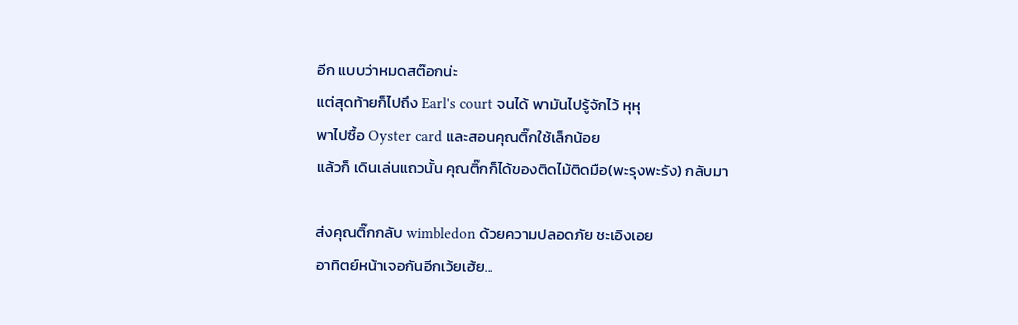อีก แบบว่าหมดสต๊อกน่ะ
แต่สุดท้ายก็ไปถึง Earl's court จนได้ พามันไปรู้จักไว้ หุหุ
พาไปซื้อ Oyster card และสอนคุณติ๊กใช้เล็กน้อย
แล้วก็ เดินเล่นแถวนั้น คุณติ๊กก็ได้ของติดไม้ติดมือ(พะรุงพะรัง) กลับมา

ส่งคุณติ๊กกลับ wimbledon ด้วยความปลอดภัย ชะเอิงเอย
อาทิตย์หน้าเจอกันอีกเว้ยเฮ้ย...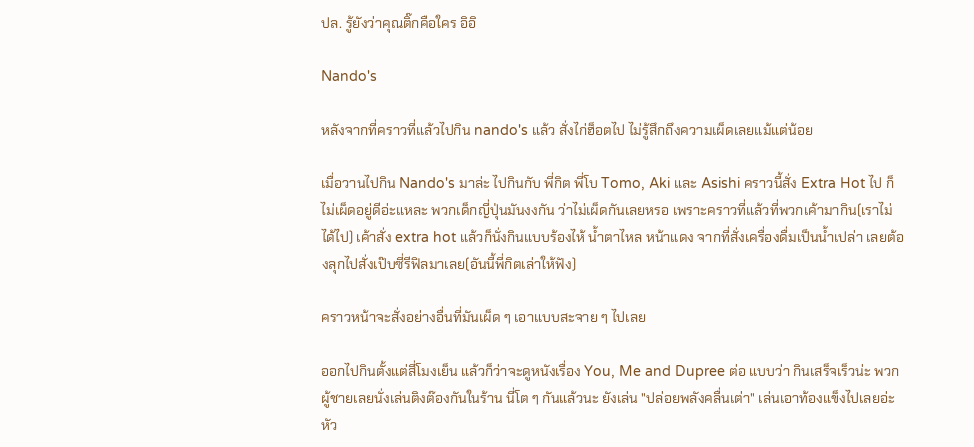ปล. รู้ยังว่าคุณติ๊กคือใคร อิอิ

Nando's

หลังจากที่คราวที่แล้วไปกิน nando's แล้ว สั่งไก่ฮ็อตไป ไม่รู้สึกถึงความเผ็ดเลยแม้แต่น้อย

เมื่อวานไปกิน Nando's มาล่ะ ไปกินกับ พี่กิต พี่โบ Tomo, Aki และ Asishi คราวนี้สั่ง Extra Hot ไป ก็ไม่เผ็ดอยู่ดีอ่ะแหละ พวกเด็กญี่ปุ่นมันงงกัน ว่าไม่เผ็ดกันเลยหรอ เพราะคราวที่แล้วที่พวกเค้ามากิน(เราไม่ได้ไป) เค้าสั่ง extra hot แล้วก็นั่งกินแบบร้องไห้ น้ำตาไหล หน้าแดง จากที่สั่งเครื่องดื่มเป็นน้ำเปล่า เลยต้องลุกไปสั่งเป๊บซี่รีฟิลมาเลย(อันนี้พี่กิตเล่าให้ฟัง)

คราวหน้าจะสั่งอย่างอื่นที่มันเผ็ด ๆ เอาแบบสะจาย ๆ ไปเลย

ออกไปกินตั้งแต่สี่โมงเย็น แล้วก็ว่าจะดูหนังเรื่อง You, Me and Dupree ต่อ แบบว่า กินเสร็จเร็วน่ะ พวกผู้ชายเลยนั่งเล่นติงต๊องกันในร้าน นี่โต ๆ กันแล้วนะ ยังเล่น "ปล่อยพลังคลื่นเต่า" เล่นเอาท้องแข็งไปเลยอ่ะ หัว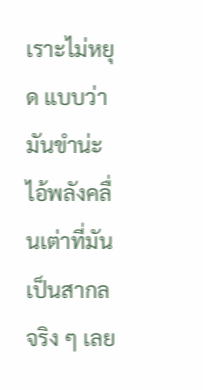เราะไม่หยุด แบบว่ามันขำน่ะ ไอ้พลังคลื่นเต่าที่มันเป็นสากลจริง ๆ เลย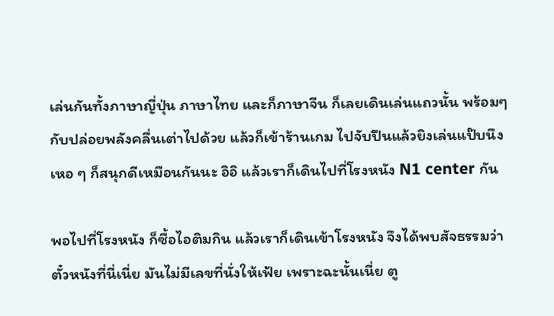เล่นกันทั้งภาษาญี่ปุ่น ภาษาไทย และก็ภาษาจีน ก็เลยเดินเล่นแถวนั้น พร้อมๆ กับปล่อยพลังคลื่นเต่าไปด้วย แล้วก็เข้าร้านเกม ไปจับปืนแล้วยิงเล่นแป๊บนึง เหอ ๆ ก็สนุกดีเหมือนกันนะ อิอิ แล้วเราก็เดินไปที่โรงหนัง N1 center กัน

พอไปที่โรงหนัง ก็ซื้อไอติมกิน แล้วเราก็เดินเข้าโรงหนัง จึงได้พบสัจธรรมว่า ตั๋วหนังที่นี่เนี่ย มันไม่มีเลขที่นั่งให้เฟ้ย เพราะฉะนั้นเนี่ย ตู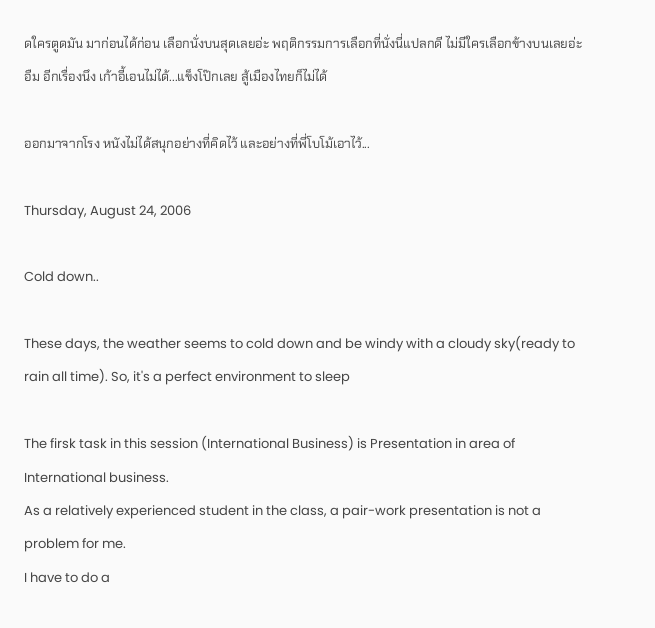ดใครตูดมัน มาก่อนได้ก่อน เลือกนั่งบนสุดเลยอ่ะ พฤติกรรมการเลือกที่นั่งนี่แปลกดี ไม่มีใครเลือกข้างบนเลยอ่ะ อืม อีกเรื่องนึง เก้าอี้เอนไม่ได้...แข็งโป๊กเลย สู้เมืองไทยก็ไม่ได้

ออกมาจากโรง หนังไม่ได้สนุกอย่างที่คิดไว้ และอย่างที่พี่โบโม้เอาไว้...

Thursday, August 24, 2006

Cold down..

These days, the weather seems to cold down and be windy with a cloudy sky(ready to rain all time). So, it's a perfect environment to sleep

The firsk task in this session (International Business) is Presentation in area of International business.
As a relatively experienced student in the class, a pair-work presentation is not a problem for me.
I have to do a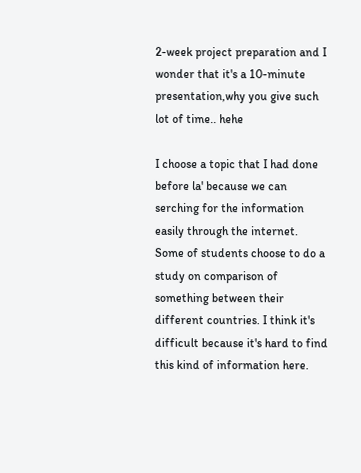2-week project preparation and I wonder that it's a 10-minute presentation,why you give such lot of time.. hehe

I choose a topic that I had done before la' because we can serching for the information easily through the internet. Some of students choose to do a study on comparison of something between their different countries. I think it's difficult because it's hard to find this kind of information here.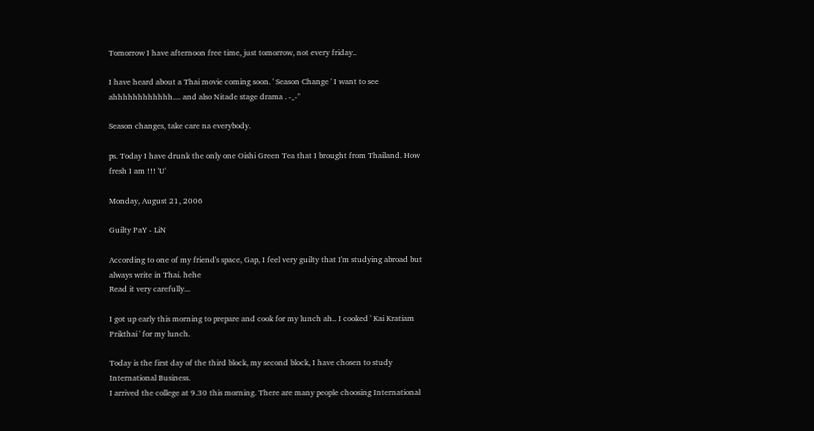Tomorrow I have afternoon free time, just tomorrow, not every friday..

I have heard about a Thai movie coming soon. ' Season Change ' I want to see ahhhhhhhhhhhh.... and also Nitade stage drama . -_-"

Season changes, take care na everybody.

ps. Today I have drunk the only one Oishi Green Tea that I brought from Thailand. How fresh I am !!! 'U'

Monday, August 21, 2006

Guilty PaY - LiN

According to one of my friend's space, Gap, I feel very guilty that I'm studying abroad but always write in Thai. hehe
Read it very carefully...

I got up early this morning to prepare and cook for my lunch ah.. I cooked ' Kai Kratiam Prikthai ' for my lunch.

Today is the first day of the third block, my second block, I have chosen to study International Business.
I arrived the college at 9.30 this morning. There are many people choosing International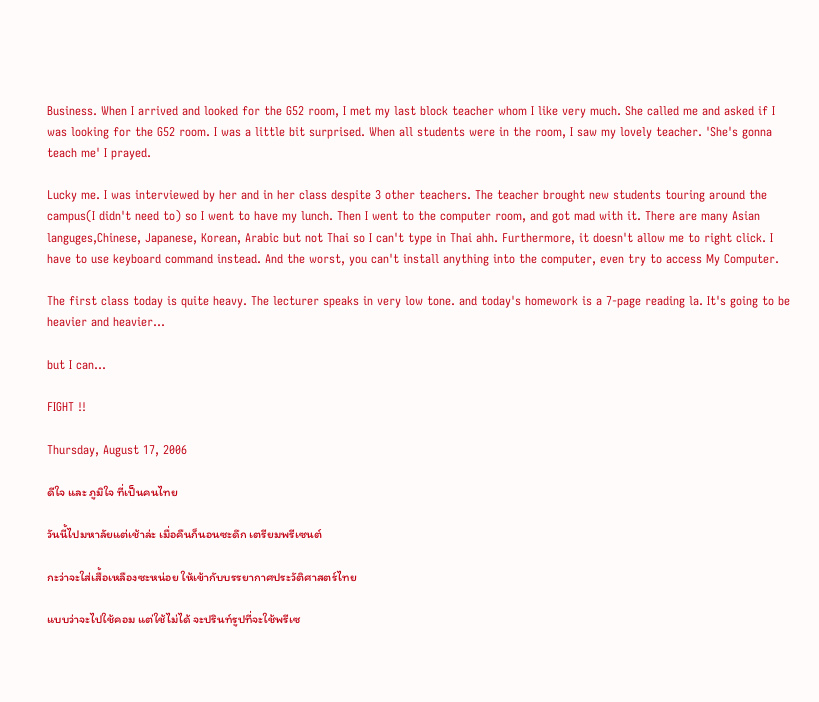Business. When I arrived and looked for the G52 room, I met my last block teacher whom I like very much. She called me and asked if I was looking for the G52 room. I was a little bit surprised. When all students were in the room, I saw my lovely teacher. 'She's gonna teach me' I prayed.

Lucky me. I was interviewed by her and in her class despite 3 other teachers. The teacher brought new students touring around the campus(I didn't need to) so I went to have my lunch. Then I went to the computer room, and got mad with it. There are many Asian languges,Chinese, Japanese, Korean, Arabic but not Thai so I can't type in Thai ahh. Furthermore, it doesn't allow me to right click. I have to use keyboard command instead. And the worst, you can't install anything into the computer, even try to access My Computer.

The first class today is quite heavy. The lecturer speaks in very low tone. and today's homework is a 7-page reading la. It's going to be heavier and heavier...

but I can...

FIGHT !!

Thursday, August 17, 2006

ดีใจ และ ภูมิใจ ที่เป็นคนไทย

วันนี้ไปมหาลัยแต่เช้าล่ะ เมื่อคืนก็นอนซะดึก เตรียมพรีเซนต์

กะว่าจะใส่เสื้อเหลืองซะหน่อย ให้เข้ากับบรรยากาศประวัติศาสตร์ไทย

แบบว่าจะไปใช้คอม แต่ใช้ไม่ได้ จะปรินท์รูปที่จะใช้พรีเซ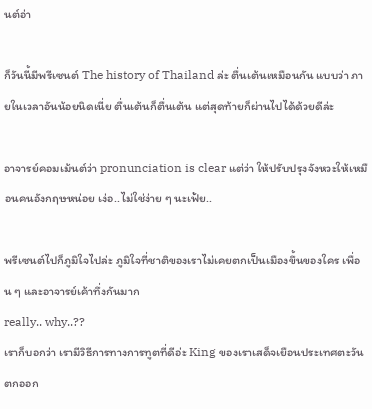นต์อ่า

ก็วันนี้มีพรีเซนต์ The history of Thailand ล่ะ ตื่นเต้นเหมือนกัน แบบว่า ภายในเวลาอันน้อยนิดเนี่ย ตื่นเต้นก็ตื่นเต้น แต่สุดท้ายก็ผ่านไปได้ด้วยดีล่ะ

อาจารย์คอมเม้นต์ว่า pronunciation is clear แต่ว่า ให้ปรับปรุงจังหวะให้เหมือนคนอังกฤษหน่อย เง่อ..ไม่ใช่ง่าย ๆ นะเฟ้ย..

พรีเซนต์ไปก็ภูมิใจไปล่ะ ภูมิใจที่ชาติของเราไม่เคยตกเป็นเมืองขึ้นของใคร เพื่อน ๆ และอาจารย์เค้าทึ่งกันมาก
really.. why..??
เราก็บอกว่า เรามีวิธีการทางการทูตที่ดีอ่ะ King ของเราเสด็จเยือนประเทศตะวันตกออก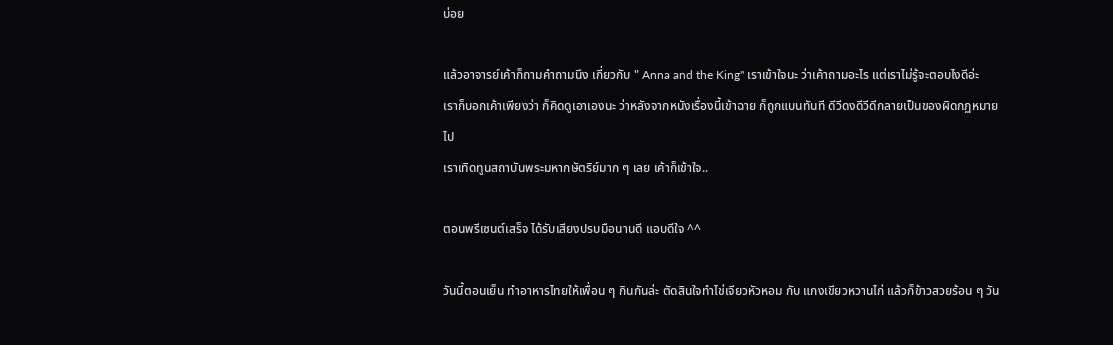บ่อย

แล้วอาจารย์เค้าก็ถามคำถามนึง เกี่ยวกับ " Anna and the King" เราเข้าใจนะ ว่าเค้าถามอะไร แต่เราไม่รู้จะตอบไงดีอ่ะ
เราก็บอกเค้าเพียงว่า ก็คิดดูเอาเองนะ ว่าหลังจากหนังเรื่องนี้เข้าฉาย ก็ถูกแบนทันที ดีวีดงดีวีดีกลายเป็นของผิดกฏหมายไป
เราเทิดทูนสถาบันพระมหากษัตริย์มาก ๆ เลย เค้าก็เข้าใจ..

ตอนพรีเซนต์เสร็จ ได้รับเสียงปรบมือนานดี แอบดีใจ ^^

วันนี้ตอนเย็น ทำอาหารไทยให้เพื่อน ๆ กินกันล่ะ ตัดสินใจทำไข่เจียวหัวหอม กับ แกงเขียวหวานไก่ แล้วก็ข้าวสวยร้อน ๆ วัน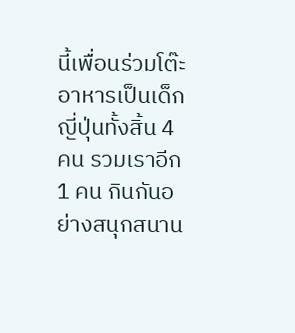นี้เพื่อนร่วมโต๊ะอาหารเป็นเด็กญี่ปุ่นทั้งสิ้น 4 คน รวมเราอีก 1 คน กินกันอย่างสนุกสนาน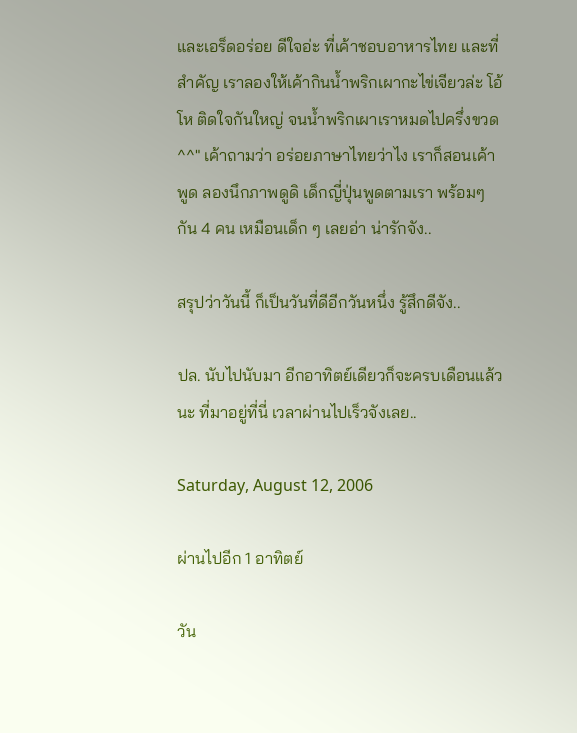และเอร็ดอร่อย ดีใจอ่ะ ที่เค้าชอบอาหารไทย และที่สำคัญ เราลองให้เค้ากินน้ำพริกเผากะไข่เจียวล่ะ โอ้โห ติดใจกันใหญ่ จนน้ำพริกเผาเราหมดไปครึ่งขวด ^^" เค้าถามว่า อร่อยภาษาไทยว่าไง เราก็สอนเค้าพูด ลองนึกภาพดูดิ เด็กญี่ปุ่นพูดตามเรา พร้อมๆ กัน 4 คน เหมือนเด็ก ๆ เลยอ่า น่ารักจัง..

สรุปว่าวันนี้ ก็เป็นวันที่ดีอีกวันหนึ่ง รู้สึกดีจัง..

ปล. นับไปนับมา อีกอาทิตย์เดียวก็จะครบเดือนแล้วนะ ที่มาอยู่ที่นี่ เวลาผ่านไปเร็วจังเลย..

Saturday, August 12, 2006

ผ่านไปอีก 1 อาทิตย์

วัน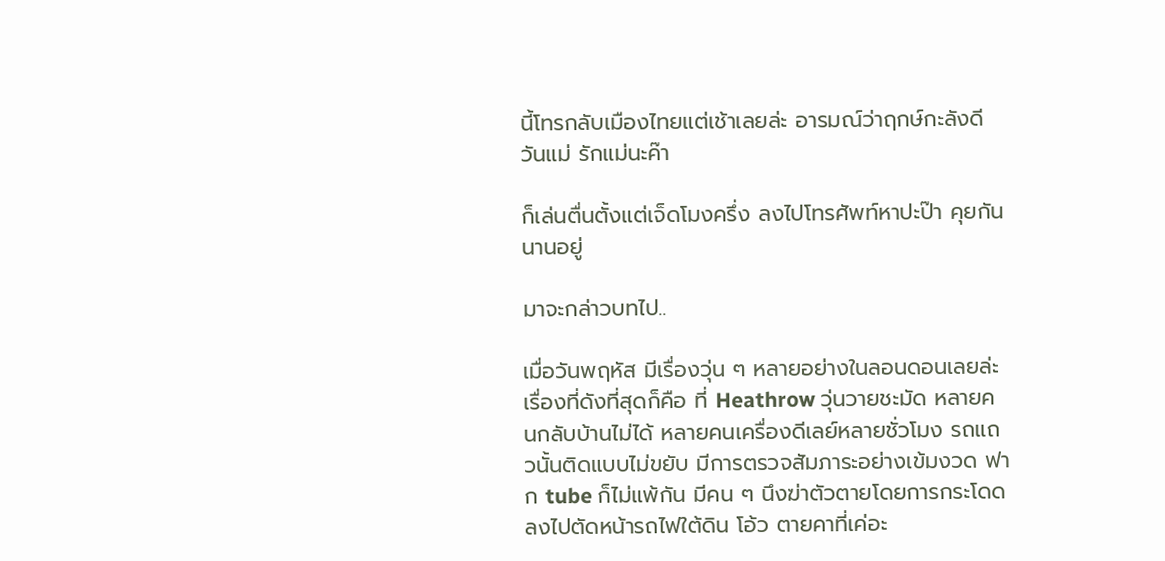นี้โทรกลับเมืองไทยแต่เช้าเลยล่ะ อารมณ์ว่าฤกษ์กะลังดี วันแม่ รักแม่นะค๊า

ก็เล่นตื่นตั้งแต่เจ็ดโมงครึ่ง ลงไปโทรศัพท์หาปะป๊า คุยกันนานอยู่

มาจะกล่าวบทไป..

เมื่อวันพฤหัส มีเรื่องวุ่น ๆ หลายอย่างในลอนดอนเลยล่ะ เรื่องที่ดังที่สุดก็คือ ที่ Heathrow วุ่นวายชะมัด หลายคนกลับบ้านไม่ได้ หลายคนเครื่องดีเลย์หลายชั่วโมง รถแถวนั้นติดแบบไม่ขยับ มีการตรวจสัมภาระอย่างเข้มงวด ฟาก tube ก็ไม่แพ้กัน มีคน ๆ นึงฆ่าตัวตายโดยการกระโดดลงไปตัดหน้ารถไฟใต้ดิน โอ้ว ตายคาที่เค่อะ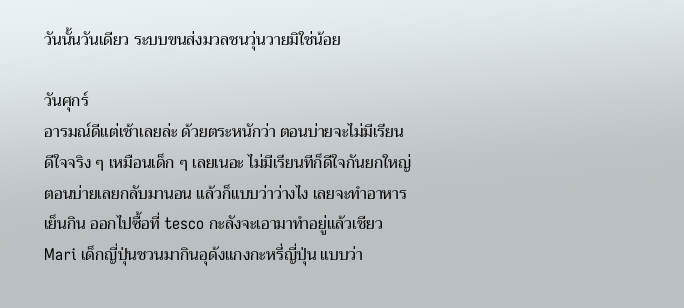วันนั้นวันเดียว ระบบขนส่งมวลชนวุ่นวายมิใช่น้อย

วันศุกร์
อารมณ์ดีแต่เช้าเลยล่ะ ด้วยตระหนักว่า ตอนบ่ายจะไม่มีเรียน ดีใจจริง ๆ เหมือนเด็ก ๆ เลยเนอะ ไม่มีเรียนทีก็ดีใจกันยกใหญ่ ตอนบ่ายเลยกลับมานอน แล้วก็แบบว่าว่างไง เลยจะทำอาหารเย็นกิน ออกไปซื้อที่ tesco กะลังจะเอามาทำอยู่แล้วเชียว Mari เด็กญี่ปุ่นชวนมากินอุด้งแกงกะหรี่ญี่ปุ่น แบบว่า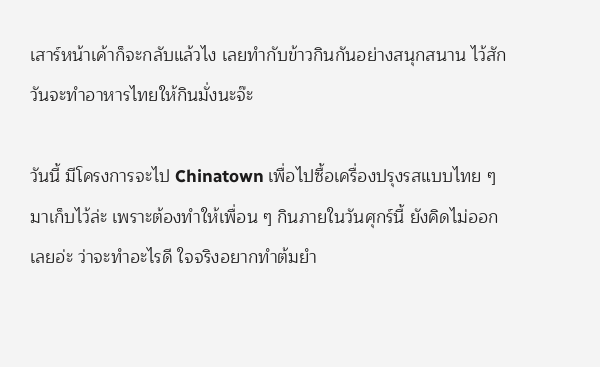เสาร์หน้าเค้าก็จะกลับแล้วไง เลยทำกับข้าวกินกันอย่างสนุกสนาน ไว้สักวันจะทำอาหารไทยให้กินมั่งนะจ๊ะ

วันนี้ มีโครงการจะไป Chinatown เพื่อไปซื้อเครื่องปรุงรสแบบไทย ๆ มาเก็บไว้ล่ะ เพราะต้องทำให้เพื่อน ๆ กินภายในวันศุกร์นี้ ยังคิดไม่ออกเลยอ่ะ ว่าจะทำอะไรดี ใจจริงอยากทำต้มยำ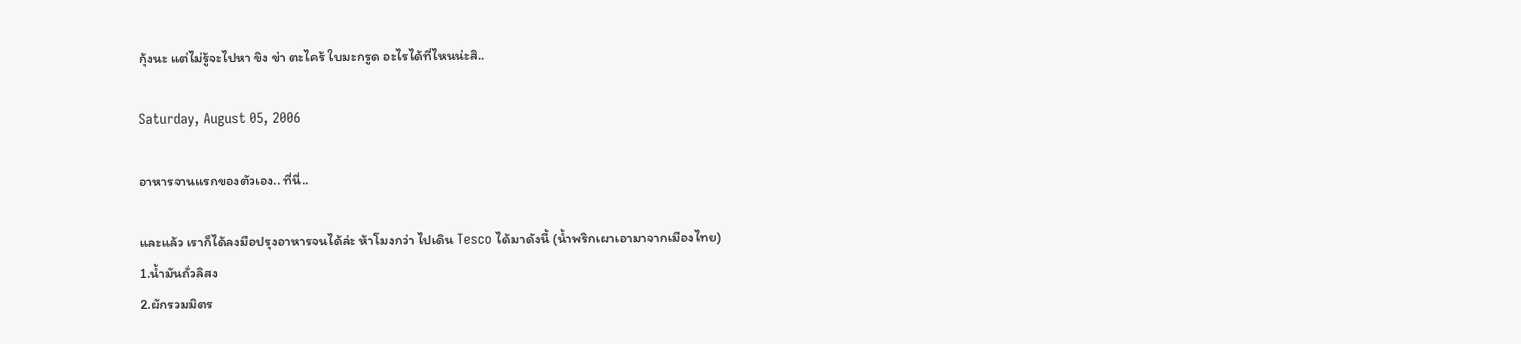กุ้งนะ แต่ไม่รู้จะไปหา ขิง ข่า ตะไคร้ ใบมะกรูด อะไรได้ที่ไหนน่ะสิ..

Saturday, August 05, 2006

อาหารจานแรกของตัวเอง.. ที่นี่..

และแล้ว เราก็ได้ลงมือปรุงอาหารจนได้ล่ะ ห้าโมงกว่า ไปเดิน Tesco ได้มาดังนี้ (น้ำพริกเผาเอามาจากเมืองไทย)
1.น้ำมันถั่วลิสง
2.ผักรวมมิตร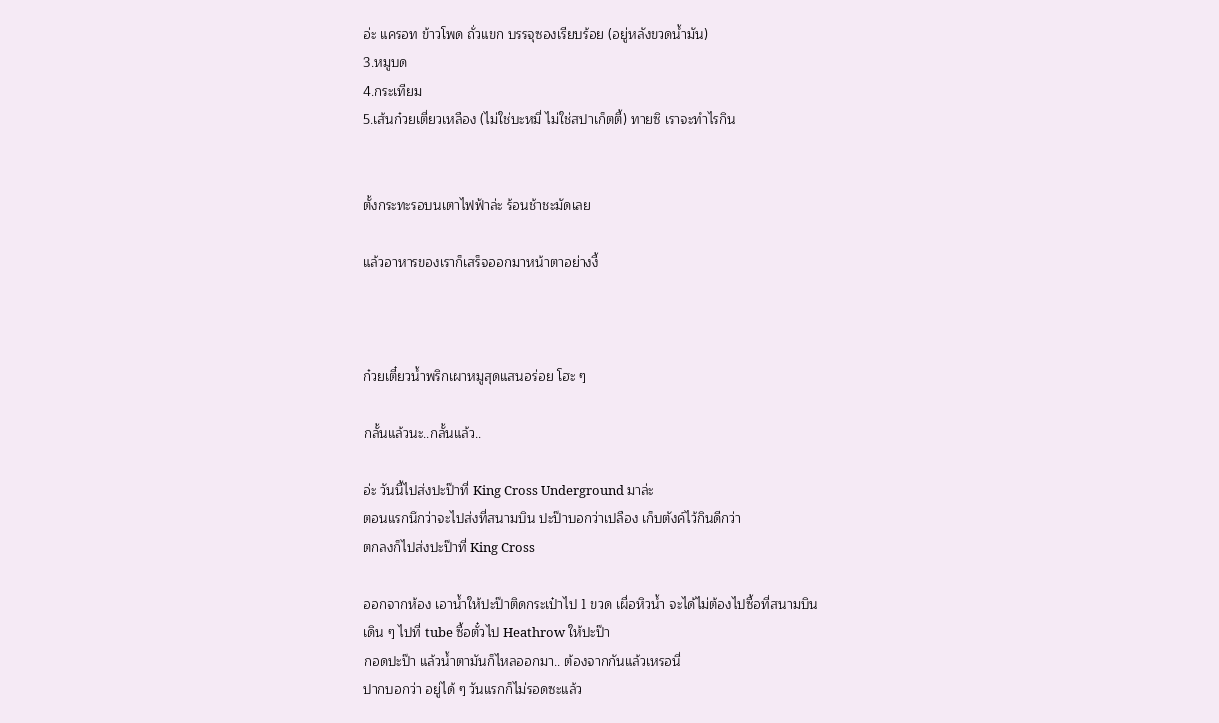อ่ะ แครอท ข้าวโพด ถั่วแขก บรรจุซองเรียบร้อย (อยู่หลังขวดน้ำมัน)
3.หมูบด
4.กระเทียม
5.เส้นก๋วยเตี่ยวเหลือง (ไม่ใช่บะหมี่ ไม่ใช่สปาเก็ตตี้) ทายซิ เราจะทำไรกิน


ตั้งกระทะรอบนเตาไฟฟ้าล่ะ ร้อนช้าชะมัดเลย

แล้วอาหารของเราก็เสร็จออกมาหน้าตาอย่างงี้



ก๋วยเตี๋ยวน้ำพริกเผาหมูสุดแสนอร่อย โฮะ ๆ

กลั้นแล้วนะ..กลั้นแล้ว..

อ่ะ วันนี้ไปส่งปะป๊าที่ King Cross Underground มาล่ะ
ตอนแรกนึกว่าจะไปส่งที่สนามบิน ปะป๊าบอกว่าเปลือง เก็บตังค์ไว้กินดีกว่า
ตกลงก็ไปส่งปะป๊าที่ King Cross

ออกจากห้อง เอาน้ำให้ปะป๊าติดกระเป๋าไป 1 ขวด เผื่อหิวน้ำ จะได้ไม่ต้องไปซื้อที่สนามบิน
เดิน ๆ ไปที่ tube ซื้อตั๋วไป Heathrow ให้ปะป๊า
กอดปะป๊า แล้วน้ำตามันก็ไหลออกมา.. ต้องจากกันแล้วเหรอนี่
ปากบอกว่า อยู่ได้ ๆ วันแรกก็ไม่รอดซะแล้ว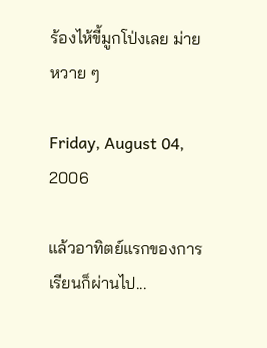ร้องไห้ขี้มูกโป่งเลย ม่ายหวาย ๆ

Friday, August 04, 2006

แล้วอาทิตย์แรกของการเรียนก็ผ่านไป...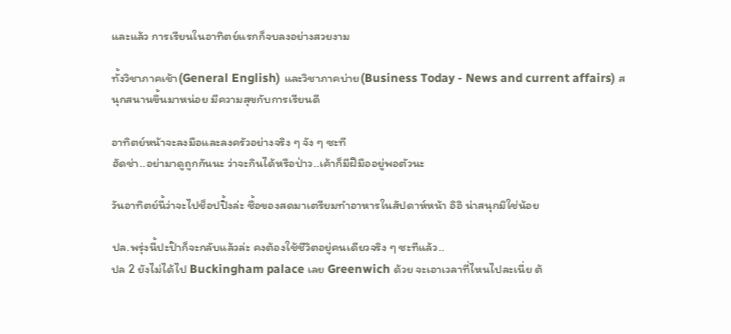และแล้ว การเรียนในอาทิตย์แรกก็จบลงอย่างสวยงาม

ทั้งวิชาภาคเช้า(General English) และวิชาภาคบ่าย(Business Today - News and current affairs) สนุกสนานขึ้นมาหน่อย มีความสุขกับการเรียนดี

อาทิตย์หน้าจะลงมือและลงครัวอย่างจริง ๆ จัง ๆ ซะที
ฮัดช่า..อย่ามาดูถูกกันนะ ว่าจะกินได้หรือป่าว..เค้าก็มีฝีมืออยู่พอตัวนะ

วันอาทิตย์นี้ว่าจะไปช็อปปิ้งล่ะ ซื้อของสดมาเตรียมทำอาหารในสัปดาห์หน้า อิอิ น่าสนุกมิใช่น้อย

ปล.พรุ่งนี้ปะป๊าก็จะกลับแล้วล่ะ คงต้องใช้ชีวิตอยู่คนเดียวจริง ๆ ซะทีแล้ว..
ปล 2 ยังไม่ได้ไป Buckingham palace เลย Greenwich ด้วย จะเอาเวลาที่ไหนไปละเนี่ย ต้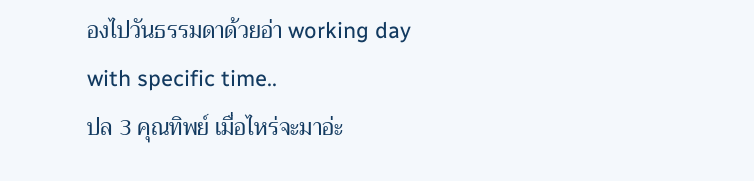องไปวันธรรมดาด้วยอ่า working day with specific time..
ปล 3 คุณทิพย์ เมื่อไหร่จะมาอ่ะ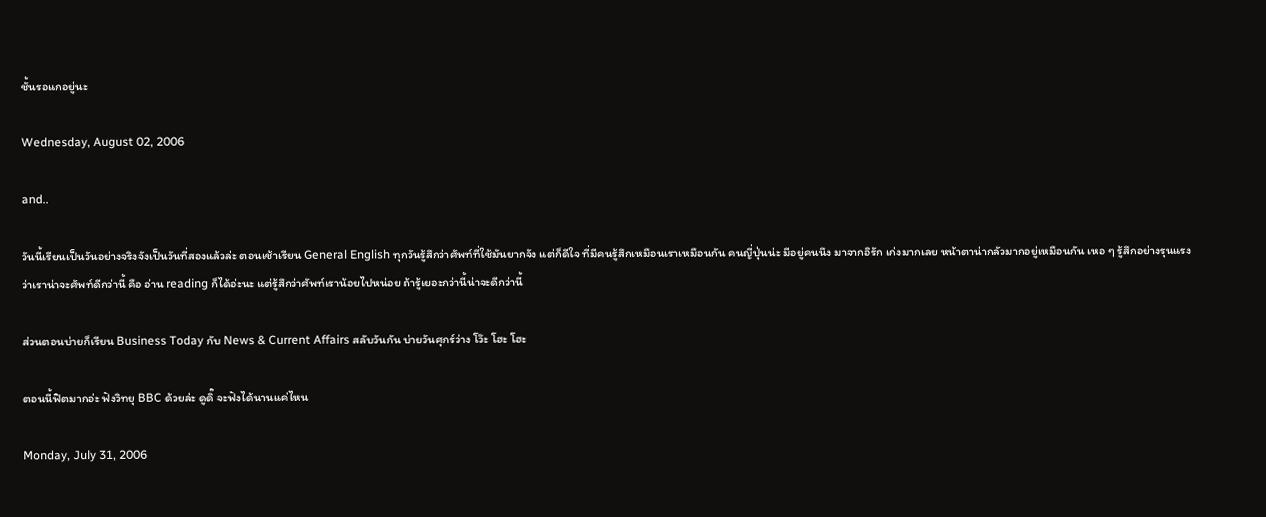ชั้นรอแกอยู่นะ

Wednesday, August 02, 2006

and..

วันนี้เรียนเป็นวันอย่างจริงจังเป็นวันที่สองแล้วล่ะ ตอนเช้าเรียน General English ทุกวันรู้สึกว่าศัพท์ที่ใช้มันยากจัง แต่ก็ดีใจ ที่มีคนรู้สึกเหมือนเราเหมือนกัน คนญี่ปุ่นน่ะ มีอยู่คนนึง มาจากอิรัก เก่งมากเลย หน้าตาน่ากลัวมากอยู่เหมือนกัน เหอ ๆ รู้สึกอย่างรุนแรงว่าเราน่าจะศัพท์ดีกว่านี้ คือ อ่าน reading ก็ได้อ่ะนะ แต่รู้สึกว่าศัพท์เราน้อยไปหน่อย ถ้ารู้เยอะกว่านี้น่าจะดีกว่านี้

ส่วนตอนบ่ายก็เรียน Business Today กับ News & Current Affairs สลับวันกัน บ่ายวันศุกร์ว่าง โว๊ะ โฮะ โฮะ

ตอนนี้ฟิตมากอ่ะ ฟังวิทยุ BBC ด้วยล่ะ ดูดิ๊ จะฟังได้นานแค่ไหน

Monday, July 31, 2006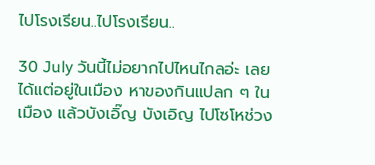ไปโรงเรียน..ไปโรงเรียน..

30 July วันนี้ไม่อยากไปไหนไกลอ่ะ เลยได้แต่อยู่ในเมือง หาของกินแปลก ๆ ในเมือง แล้วบังเอิ๊ญ บังเอิญ ไปโซโหช่วง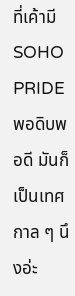ที่เค้ามี SOHO PRIDE พอดิบพอดี มันก็เป็นเทศกาล ๆ นึงอ่ะ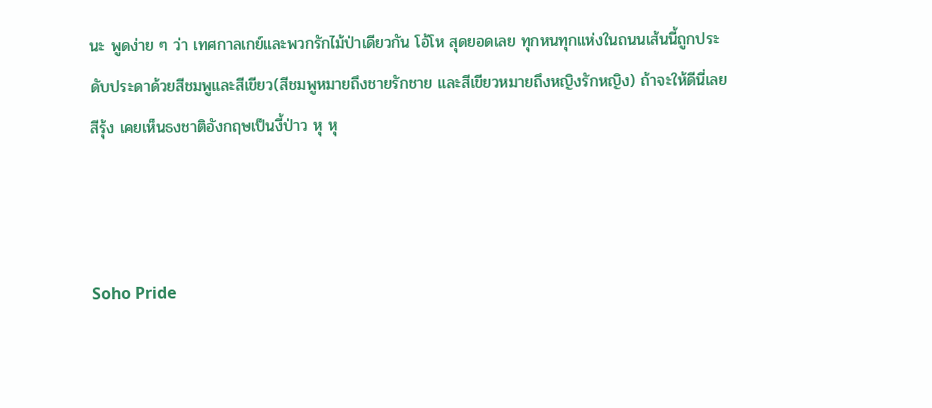นะ พูดง่าย ๆ ว่า เทศกาลเกย์และพวกรักไม้ป่าเดียวกัน โอ้โห สุดยอดเลย ทุกหนทุกแห่งในถนนเส้นนี้ถูกประดับประดาด้วยสีชมพูและสีเขียว(สีชมพูหมายถึงชายรักชาย และสีเขียวหมายถึงหญิงรักหญิง) ถ้าจะให้ดีนี่เลย สีรุ้ง เคยเห็นธงชาติอังกฤษเป็นงี้ป่าว หุ หุ



Soho Pride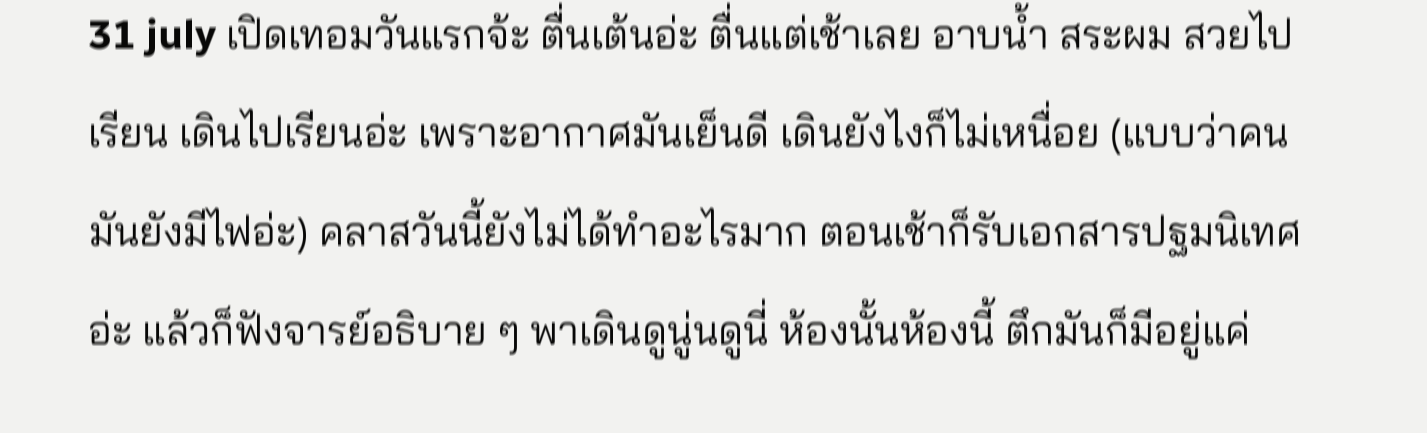31 july เปิดเทอมวันแรกจ้ะ ตื่นเต้นอ่ะ ตื่นแต่เช้าเลย อาบน้ำ สระผม สวยไปเรียน เดินไปเรียนอ่ะ เพราะอากาศมันเย็นดี เดินยังไงก็ไม่เหนื่อย (แบบว่าคนมันยังมีไฟอ่ะ) คลาสวันนี้ยังไม่ได้ทำอะไรมาก ตอนเช้าก็รับเอกสารปฐมนิเทศอ่ะ แล้วก็ฟังจารย์อธิบาย ๆ พาเดินดูนู่นดูนี่ ห้องนั้นห้องนี้ ตึกมันก็มีอยู่แค่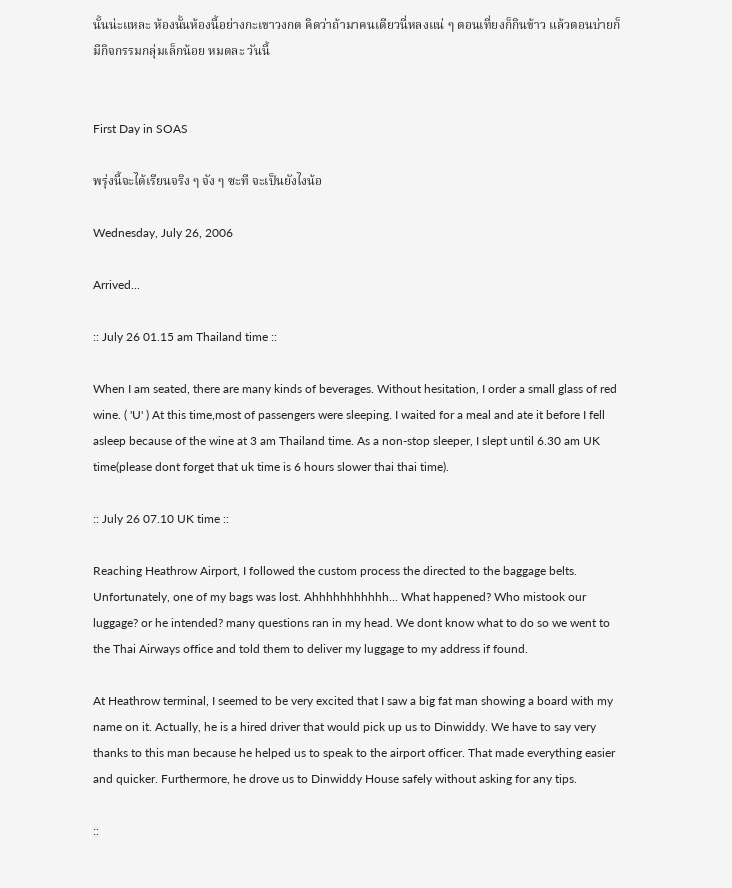นั้นน่ะแหละ ห้องนั้นห้องนี้อย่างกะเขาวงกต คิดว่าถ้ามาคนเดียวนี่หลงแน่ ๆ ตอนเที่ยงก็กินข้าว แล้วตอนบ่ายก็มีกิจกรรมกลุ่มเล็กน้อย หมดละ วันนี้


First Day in SOAS

พรุ่งนี้จะได้เรียนจริง ๆ จัง ๆ ซะที จะเป็นยังไงน้อ

Wednesday, July 26, 2006

Arrived...

:: July 26 01.15 am Thailand time ::

When I am seated, there are many kinds of beverages. Without hesitation, I order a small glass of red wine. ( 'U' ) At this time,most of passengers were sleeping. I waited for a meal and ate it before I fell asleep because of the wine at 3 am Thailand time. As a non-stop sleeper, I slept until 6.30 am UK time(please dont forget that uk time is 6 hours slower thai thai time).

:: July 26 07.10 UK time ::

Reaching Heathrow Airport, I followed the custom process the directed to the baggage belts. Unfortunately, one of my bags was lost. Ahhhhhhhhhhh... What happened? Who mistook our luggage? or he intended? many questions ran in my head. We dont know what to do so we went to the Thai Airways office and told them to deliver my luggage to my address if found.

At Heathrow terminal, I seemed to be very excited that I saw a big fat man showing a board with my name on it. Actually, he is a hired driver that would pick up us to Dinwiddy. We have to say very thanks to this man because he helped us to speak to the airport officer. That made everything easier and quicker. Furthermore, he drove us to Dinwiddy House safely without asking for any tips.

::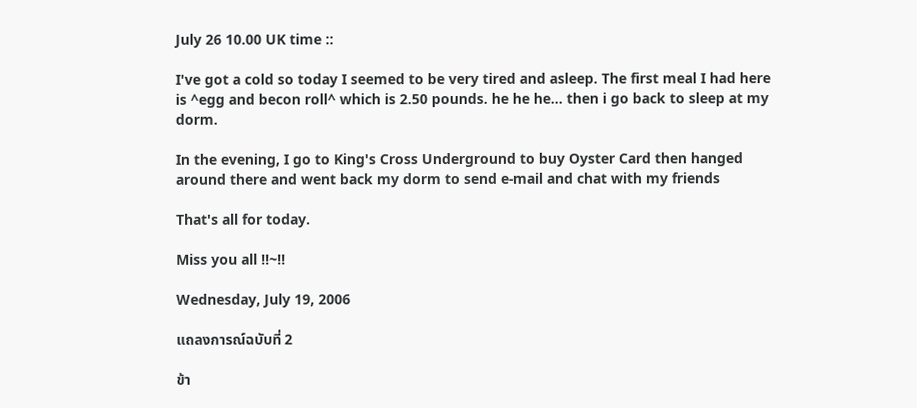July 26 10.00 UK time ::

I've got a cold so today I seemed to be very tired and asleep. The first meal I had here is ^egg and becon roll^ which is 2.50 pounds. he he he... then i go back to sleep at my dorm.

In the evening, I go to King's Cross Underground to buy Oyster Card then hanged around there and went back my dorm to send e-mail and chat with my friends

That's all for today.

Miss you all !!~!!

Wednesday, July 19, 2006

แถลงการณ์ฉบับที่ 2

ข้า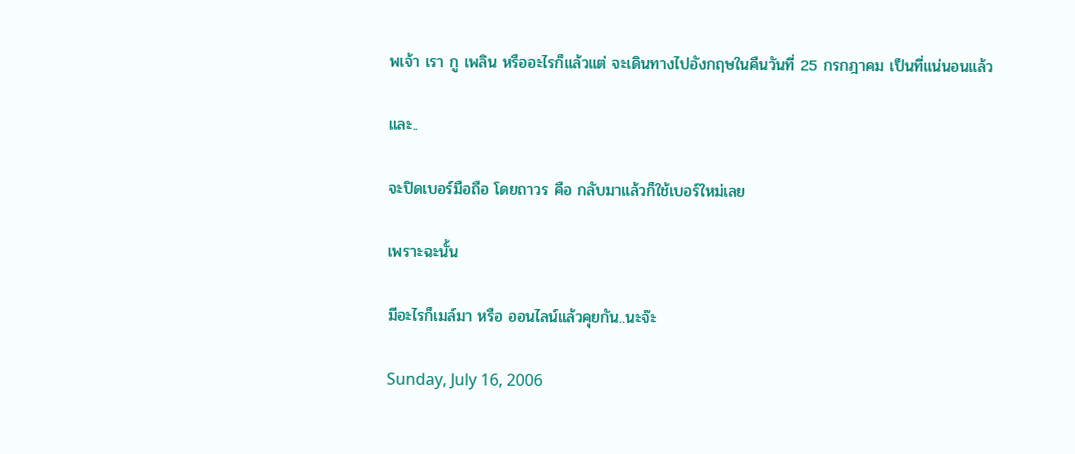พเจ้า เรา กู เพลิน หรืออะไรก็แล้วแต่ จะเดินทางไปอังกฤษในคืนวันที่ 25 กรกฎาคม เป็นที่แน่นอนแล้ว

และ..

จะปิดเบอร์มือถือ โดยถาวร คือ กลับมาแล้วก็ใช้เบอร์ใหม่เลย

เพราะฉะนั้น

มีอะไรก็เมล์มา หรือ ออนไลน์แล้วคุยกัน..นะจ๊ะ

Sunday, July 16, 2006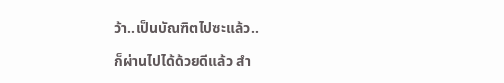ว้า..เป็นบัณฑิตไปซะแล้ว..

ก็ผ่านไปได้ด้วยดีแล้ว สำ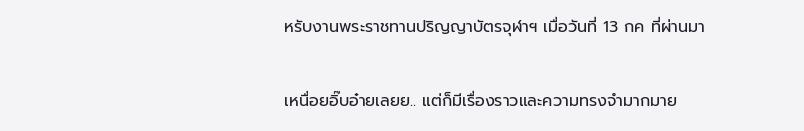หรับงานพระราชทานปริญญาบัตรจุฬาฯ เมื่อวันที่ 13 กค ที่ผ่านมา

เหนื่อยอิ๊บอ๋ายเลยย.. แต่ก็มีเรื่องราวและความทรงจำมากมาย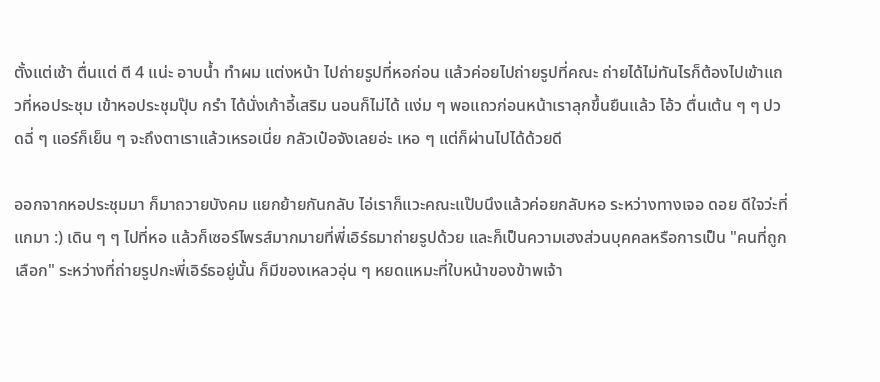ตั้งแต่เช้า ตื่นแต่ ตี 4 แน่ะ อาบน้ำ ทำผม แต่งหน้า ไปถ่ายรูปที่หอก่อน แล้วค่อยไปถ่ายรูปที่คณะ ถ่ายได้ไม่ทันไรก็ต้องไปเข้าแถวที่หอประชุม เข้าหอประชุมปุ๊บ กรำ ได้นั่งเก้าอี้เสริม นอนก็ไม่ได้ แง่ม ๆ พอแถวก่อนหน้าเราลุกขึ้นยืนแล้ว โอ้ว ตื่นเต้น ๆ ๆ ปวดฉี่ ๆ แอร์ก็เย็น ๆ จะถึงตาเราแล้วเหรอเนี่ย กลัวเป๋อจังเลยอ่ะ เหอ ๆ แต่ก็ผ่านไปได้ด้วยดี

ออกจากหอประชุมมา ก็มาถวายบังคม แยกย้ายกันกลับ ไอ่เราก็แวะคณะแป๊บนึงแล้วค่อยกลับหอ ระหว่างทางเจอ ดอย ดีใจว่ะที่แกมา :) เดิน ๆ ๆ ไปที่หอ แล้วก็เซอร์ไพรส์มากมายที่พี่เอิร์ธมาถ่ายรูปด้วย และก็เป็นความเฮงส่วนบุคคลหรือการเป็น "คนที่ถูกเลือก" ระหว่างที่ถ่ายรูปกะพี่เอิร์ธอยู่นั้น ก็มีของเหลวอุ่น ๆ หยดแหมะที่ใบหน้าของข้าพเจ้า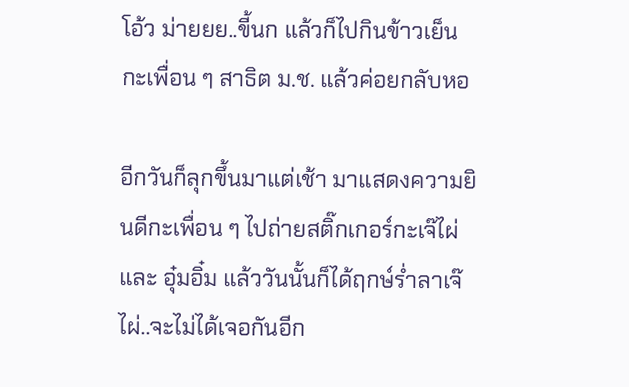โอ้ว ม่ายยย..ขี้นก แล้วก็ไปกินข้าวเย็นกะเพื่อน ๆ สาธิต ม.ช. แล้วค่อยกลับหอ

อีกวันก็ลุกขึ้นมาแต่เช้า มาแสดงความยินดีกะเพื่อน ๆ ไปถ่ายสติ๊กเกอร์กะเจ๊ไผ่ และ อุ๋มอิ๋ม แล้ววันนั้นก็ได้ฤกษ์ร่ำลาเจ๊ไผ่..จะไม่ได้เจอกันอีก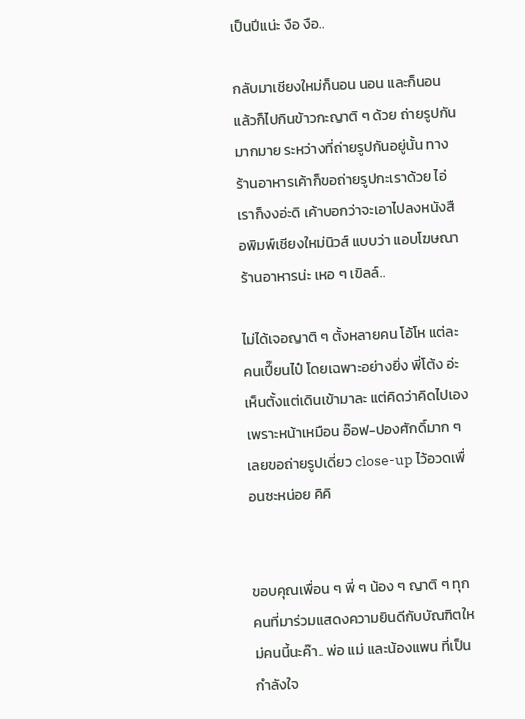เป็นปีแน่ะ งือ งือ..

กลับมาเชียงใหม่ก็นอน นอน และก็นอน แล้วก็ไปกินข้าวกะญาติ ๆ ด้วย ถ่ายรูปกันมากมาย ระหว่างที่ถ่ายรูปกันอยู่นั้น ทางร้านอาหารเค้าก็ขอถ่ายรูปกะเราด้วย ไอ่เราก็งงอ่ะดิ เค้าบอกว่าจะเอาไปลงหนังสือพิมพ์เชียงใหม่นิวส์ แบบว่า แอบโฆษณาร้านอาหารน่ะ เหอ ๆ เขิลล์..

ไม่ได้เจอญาติ ๆ ตั้งหลายคน โอ้โห แต่ละคนเปี๊ยนไป๋ โดยเฉพาะอย่างยิ่ง พี่โต้ง อ่ะ เห็นตั้งแต่เดินเข้ามาละ แต่คิดว่าคิดไปเอง เพราะหน้าเหมือน อ๊อฟ-ปองศักดิ์มาก ๆ เลยขอถ่ายรูปเดี่ยว close-up ไว้อวดเพื่อนซะหน่อย คิคิ


ขอบคุณเพื่อน ๆ พี่ ๆ น้อง ๆ ญาติ ๆ ทุกคนที่มาร่วมแสดงความยินดีกับบัณฑิตใหม่คนนี้นะค๊า.. พ่อ แม่ และน้องแพน ที่เป็นกำลังใจ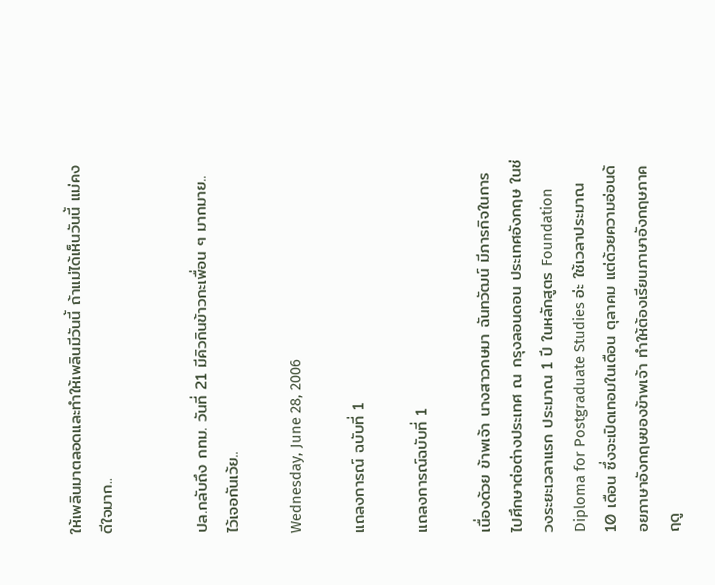ให้เพลินมาตลอดและทำให้เพลินมีวันนี้ ถ้าแม่ได้เห็นวันนี้ แม่คงดีใจมาก..


ปล.กลับถึง กทม. วันที่ 21 มีคิวกินข้าวกะเพื่อน ๆ มากมาย.. ไว้เจอกันเว้ย..

Wednesday, June 28, 2006

แถลงการณ์ ฉบับที่ 1

แถลงการณ์ฉบับที่ 1

เนื่องด้วย ข้าพเจ้า นางสาวกษมา ฉันทวัฒน์ มีภารกิจในการไปศึกษาต่อต่างประเทศ ณ กรุงลอนดอน ประเทศอังกฤษ ในช่วงระยะเวลาแรก ประมาณ 1 ปี ในหลักสูตร Foundation Diploma for Postgraduate Studies อ่ะ ใช้เวลาประมาณ 10 เดือน ซึ่งจะเปิดเทอมในเดือน ตุลาคม แต่ด้วยความอ่อนด้อยภาษาอังกฤษของข้าพเจ้า ทำให้ต้องเรียนภาษาอังกฤษภาคฤดู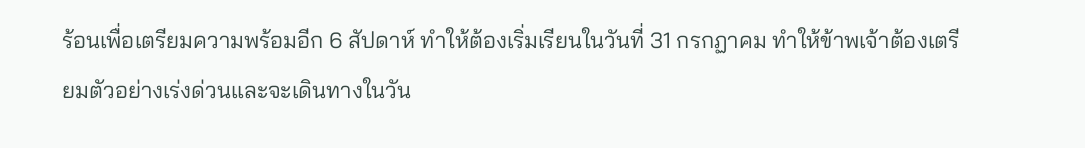ร้อนเพื่อเตรียมความพร้อมอีก 6 สัปดาห์ ทำให้ต้องเริ่มเรียนในวันที่ 31 กรกฏาคม ทำให้ข้าพเจ้าต้องเตรียมตัวอย่างเร่งด่วนและจะเดินทางในวัน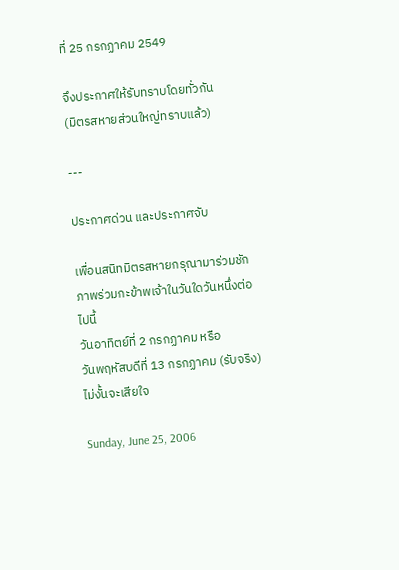ที่ 25 กรกฏาคม 2549

จึงประกาศให้รับทราบโดยทั่วกัน
(มิตรสหายส่วนใหญ่ทราบแล้ว)

---

ประกาศด่วน และประกาศจับ

เพื่อนสนิทมิตรสหายกรุณามาร่วมชักภาพร่วมกะข้าพเจ้าในวันใดวันหนึ่งต่อไปนี้
วันอาทิตย์ที่ 2 กรกฏาคม หรือ
วันพฤหัสบดีที่ 13 กรกฏาคม (รับจริง)
ไม่งั้นจะเสียใจ

Sunday, June 25, 2006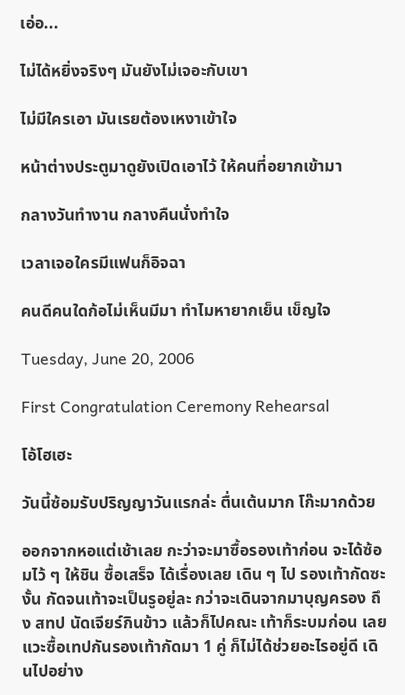เอ่อ...

ไม่ได้หยิ่งจริงๆ มันยังไม่เจอะกับเขา

ไม่มีใครเอา มันเรยต้องเหงาเข้าใจ

หน้าต่างประตูมาดูยังเปิดเอาไว้ ให้คนที่อยากเข้ามา

กลางวันทำงาน กลางคืนนั่งทำใจ

เวลาเจอใครมีแฟนก็อิจฉา

คนดีคนใดก้อไม่เห็นมีมา ทำไมหายากเย็น เข็ญใจ

Tuesday, June 20, 2006

First Congratulation Ceremony Rehearsal

โอ้โฮเฮะ

วันนี้ซ้อมรับปริญญาวันแรกล่ะ ตื่นเต้นมาก โก๊ะมากด้วย

ออกจากหอแต่เช้าเลย กะว่าจะมาซื้อรองเท้าก่อน จะได้ซ้อมไว้ ๆ ให้ชิน ซื้อเสร็จ ได้เรื่องเลย เดิน ๆ ไป รองเท้ากัดซะงั้น กัดจนเท้าจะเป็นรูอยู่ละ กว่าจะเดินจากมาบุญครอง ถึง สทป นัดเจียร์กินข้าว แล้วก็ไปคณะ เท้าก็ระบมก่อน เลยแวะซื้อเทปกันรองเท้ากัดมา 1 คู่ ก็ไม่ได้ช่วยอะไรอยู่ดี เดินไปอย่าง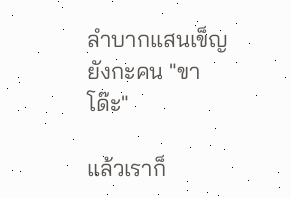ลำบากแสนเข็ญ ยังกะคน "ขาโด๊ะ"

แล้วเราก็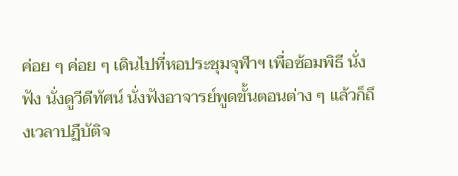ค่อย ๆ ค่อย ๆ เดินไปที่หอประชุมจุฬาฯ เพื่อซ้อมพิธี นั่งฟัง นั่งดูวีดีทัศน์ นั่งฟังอาจารย์พูดขั้นตอนต่าง ๆ แล้วก็ถึงเวลาปฏืบัติจ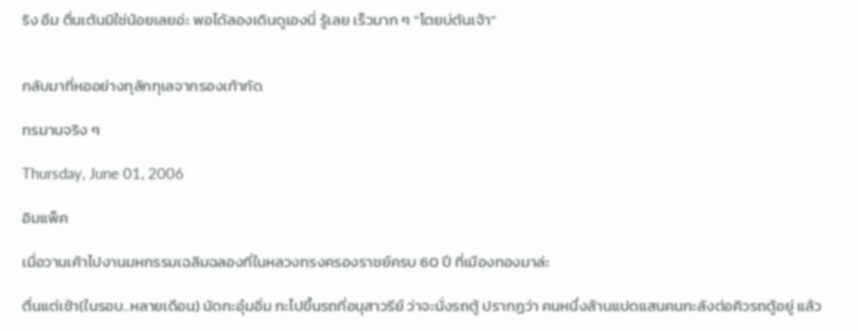ริง อืม ตื่นเต้นมิใช่น้อยเลยอ่ะ พอได้ลองเดินดูเองนี่ รู้เลย เร็วมาก ๆ "โตยบ่ตันเจ้า"


กลับมาที่หออย่างทุลักทุเลจากรองเท้ากัด

ทรมานจริง ๆ

Thursday, June 01, 2006

อิมแพ็ค

เมื่อวานเค้าไปงานมหกรรมเฉลิมฉลองที่ในหลวงทรงครองราชย์ครบ 60 ปี ที่เมืองทองมาล่ะ

ตื่นแต่เช้า(ในรอบ..หลายเดือน) นัดกะอุ๋มอิ่ม กะไปขึ้นรถที่อนุสาวรีย์ ว่าจะนั่งรถตู้ ปรากฏว่า คนหนึ่งล้านแปดแสนคนกะลังต่อคิวรถตู้อยู่ แล้ว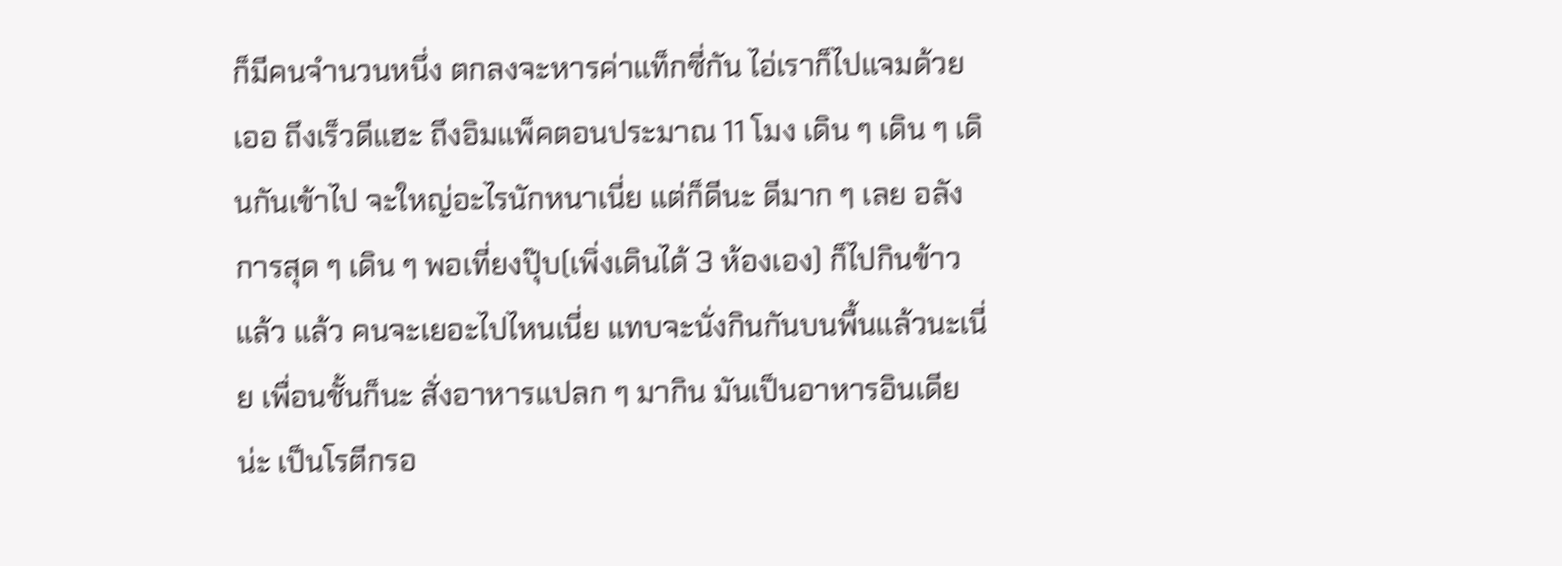ก็มีคนจำนวนหนึ่ง ตกลงจะหารค่าแท็กซี่กัน ไอ่เราก็ไปแจมด้วย เออ ถึงเร็วดีแฮะ ถึงอิมแพ็คตอนประมาณ 11 โมง เดิน ๆ เดิน ๆ เดินกันเข้าไป จะใหญ่อะไรนักหนาเนี่ย แต่ก็ดีนะ ดีมาก ๆ เลย อลังการสุด ๆ เดิน ๆ พอเที่ยงปุ๊บ(เพิ่งเดินได้ 3 ห้องเอง) ก็ไปกินข้าว แล้ว แล้ว คนจะเยอะไปไหนเนี่ย แทบจะนั่งกินกันบนพื้นแล้วนะเนี่ย เพื่อนชั้นก็นะ สั่งอาหารแปลก ๆ มากิน มันเป็นอาหารอินเดียน่ะ เป็นโรตีกรอ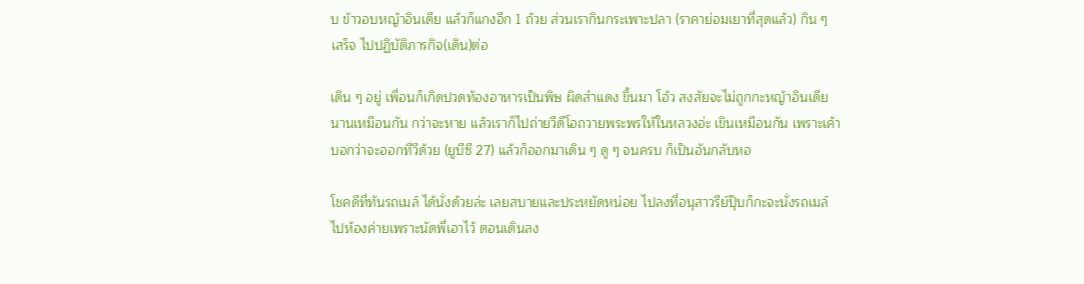บ ข้าวอบหญ้าอินเดีย แล้วก็แกงอีก 1 ถ้วย ส่วนเรากินกระเพาะปลา (ราคาย่อมเยาที่สุดแล้ว) กิน ๆ เสร็จ ไปปฏิบัติภารกิจ(เดิน)ต่อ

เดิน ๆ อยู่ เพื่อนก็เกิดปวดท้องอาหารเป็นพิษ ผิดสำแดง ขึ้นมา โอ้ว สงสัยจะไม่ถูกกะหญ้าอินเดีย นานเหมือนกัน กว่าจะหาย แล้วเราก็ไปถ่ายวีดีโอถวายพระพรให้ในหลวงอ่ะ เขินเหมือนกัน เพราะเค้าบอกว่าจะออกทีวีด้วย (ยูบีซี 27) แล้วก็ออกมาเดิน ๆ ดู ๆ จนครบ ก็เป็นอันกลับหอ

โชคดีที่ทันรถเมล์ ได้นั่งด้วยล่ะ เลยสบายและประหยัดหน่อย ไปลงที่อนุสาวรีย์ปุ๊บก็กะจะนั่งรถเมล์ไปห้องค่ายเพราะนัดพี่เอาไว้ ตอนเดินลง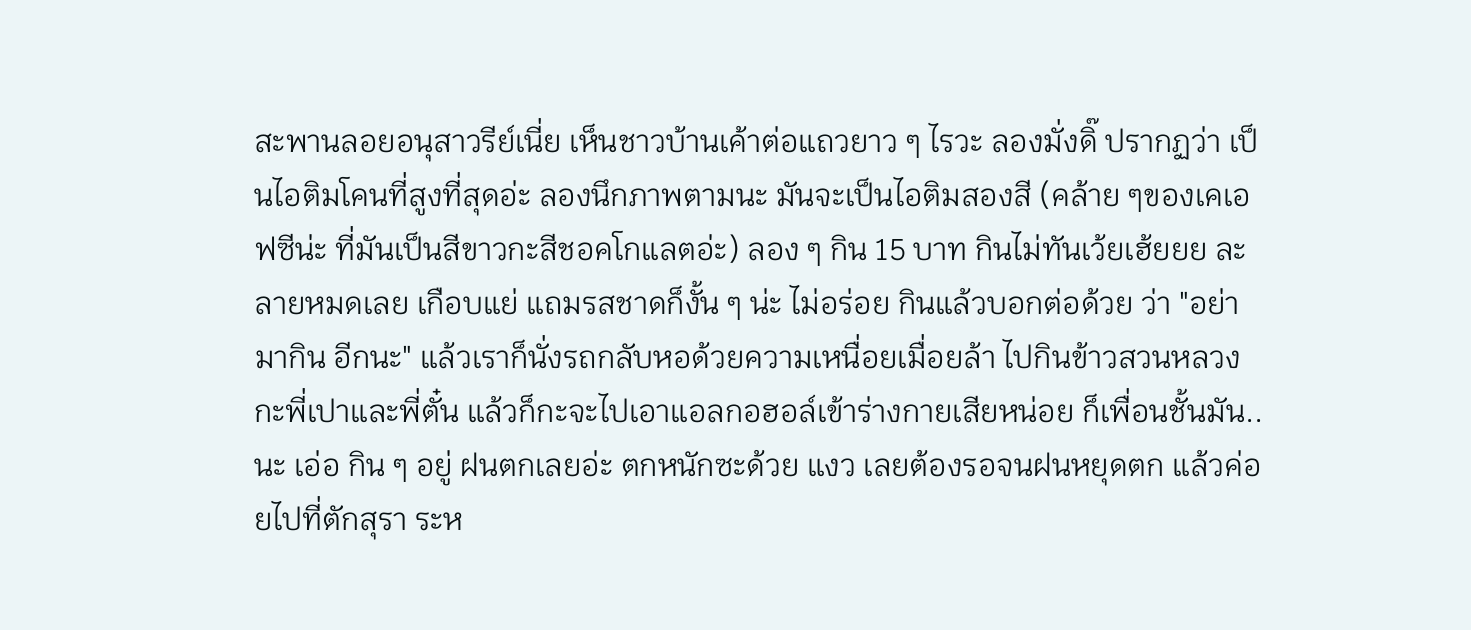สะพานลอยอนุสาวรีย์เนี่ย เห็นชาวบ้านเค้าต่อแถวยาว ๆ ไรวะ ลองมั่งดิ๊ ปรากฏว่า เป็นไอติมโคนที่สูงที่สุดอ่ะ ลองนึกภาพตามนะ มันจะเป็นไอติมสองสี (คล้าย ๆของเคเอฟซีน่ะ ที่มันเป็นสีขาวกะสีชอคโกแลตอ่ะ) ลอง ๆ กิน 15 บาท กินไม่ทันเว้ยเฮ้ยยย ละลายหมดเลย เกือบแย่ แถมรสชาดก็งั้น ๆ น่ะ ไม่อร่อย กินแล้วบอกต่อด้วย ว่า "อย่ามากิน อีกนะ" แล้วเราก็นั่งรถกลับหอด้วยความเหนื่อยเมื่อยล้า ไปกินข้าวสวนหลวงกะพี่เปาและพี่ตั๋น แล้วก็กะจะไปเอาแอลกอฮอล์เข้าร่างกายเสียหน่อย ก็เพื่อนชั้นมัน..นะ เอ่อ กิน ๆ อยู่ ฝนตกเลยอ่ะ ตกหนักซะด้วย แงว เลยต้องรอจนฝนหยุดตก แล้วค่อยไปที่ตักสุรา ระห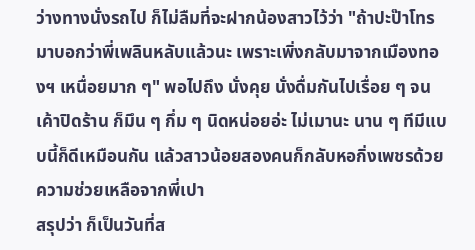ว่างทางนั่งรถไป ก็ไม่ลืมที่จะฝากน้องสาวไว้ว่า "ถ้าปะป๊าโทรมาบอกว่าพี่เพลินหลับแล้วนะ เพราะเพิ่งกลับมาจากเมืองทองฯ เหนื่อยมาก ๆ" พอไปถึง นั่งคุย นั่งดื่มกันไปเรื่อย ๆ จนเค้าปิดร้าน ก็มึน ๆ กึ่ม ๆ นิดหน่อยอ่ะ ไม่เมานะ นาน ๆ ทีมีแบบนี้ก็ดีเหมือนกัน แล้วสาวน้อยสองคนก็กลับหอกิ่งเพชรด้วยความช่วยเหลือจากพี่เปา
สรุปว่า ก็เป็นวันที่ส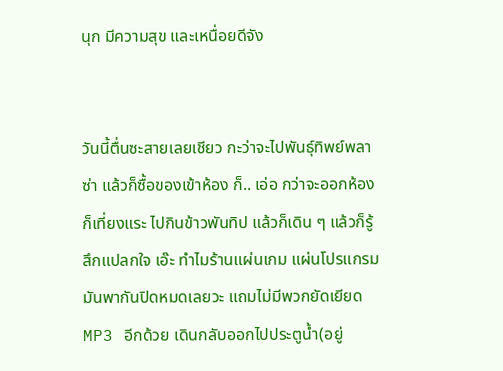นุก มีความสุข และเหนื่อยดีจัง


วันนี้ตื่นซะสายเลยเชียว กะว่าจะไปพันธุ์ทิพย์พลาซ่า แล้วก็ซื้อของเข้าห้อง ก็.. เอ่อ กว่าจะออกห้องก็เที่ยงแระ ไปกินข้าวพันทิป แล้วก็เดิน ๆ แล้วก็รู้สึกแปลกใจ เอ๊ะ ทำไมร้านแผ่นเกม แผ่นโปรแกรม มันพากันปิดหมดเลยวะ แถมไม่มีพวกยัดเยียด MP3 อีกด้วย เดินกลับออกไปประตูน้ำ(อยู่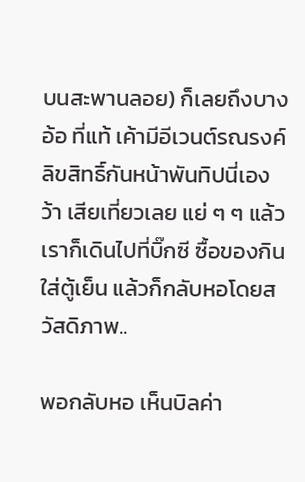บนสะพานลอย) ก็เลยถึงบางอ้อ ที่แท้ เค้ามีอีเวนต์รณรงค์ลิขสิทธิ์กันหน้าพันทิปนี่เอง ว้า เสียเที่ยวเลย แย่ ๆ ๆ แล้วเราก็เดินไปที่บิ๊กซี ซื้อของกินใส่ตู้เย็น แล้วก็กลับหอโดยสวัสดิภาพ..

พอกลับหอ เห็นบิลค่า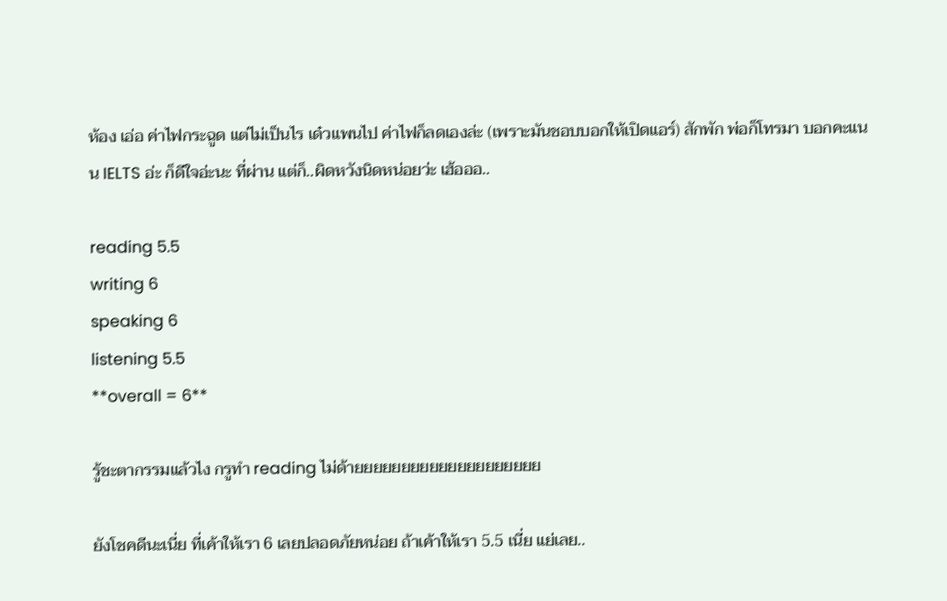ห้อง เอ่อ ค่าไฟกระฉูด แต่ไม่เป็นไร เด๋วแพนไป ค่าไฟก็ลดเองล่ะ (เพราะมันชอบบอกให้เปิดแอร์) สักพัก พ่อก็โทรมา บอกคะแนน IELTS อ่ะ ก็ดีใจอ่ะนะ ที่ผ่าน แต่ก็..ผิดหวังนิดหน่อยว่ะ เฮ้อออ..

reading 5.5
writing 6
speaking 6
listening 5.5
**overall = 6**

รู้ชะตากรรมแล้วไง กรูทำ reading ไม่ด้ายยยยยยยยยยยยยยยยยยยย

ยังโชคดีนะเนี่ย ที่เค้าให้เรา 6 เลยปลอดภัยหน่อย ถ้าเค้าให้เรา 5.5 เนี่ย แย่เลย..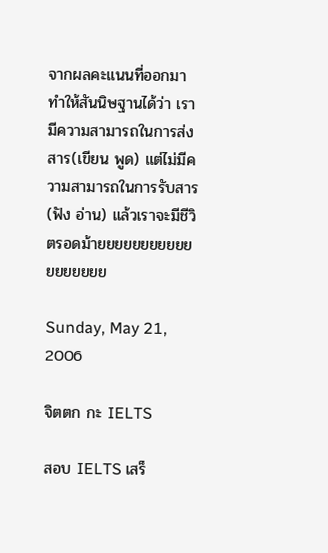จากผลคะแนนที่ออกมา ทำให้สันนิษฐานได้ว่า เรามีความสามารถในการส่งสาร(เขียน พูด) แต่ไม่มีความสามารถในการรับสาร(ฟัง อ่าน) แล้วเราจะมีชีวิตรอดม้ายยยยยยยยยยยยยยยยยย

Sunday, May 21, 2006

จิตตก กะ IELTS

สอบ IELTS เสร็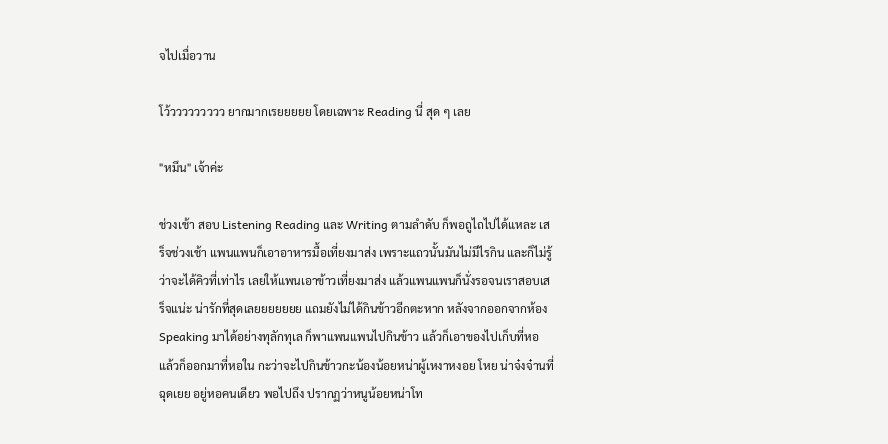จไปเมื่อวาน

โว้ววววววววว ยากมากเรยยยยย โดยเฉพาะ Reading นี่ สุด ๆ เลย

"หมึน" เจ้าค่ะ

ช่วงเช้า สอบ Listening Reading และ Writing ตามลำดับ ก็พอถูไถไปได้แหละ เสร็จช่วงเช้า แพนแพนก็เอาอาหารมื้อเที่ยงมาส่ง เพราะแถวนั้นมันไม่มีไรกิน และก็ไม่รู้ว่าจะได้คิวที่เท่าไร เลยให้แพนเอาข้าวเที่ยงมาส่ง แล้วแพนแพนก็นั่งรอจนเราสอบเสร็จแน่ะ น่ารักที่สุดเลยยยยยยย แถมยังไม่ได้กินข้าวอีกตะหาก หลังจากออกจากห้อง Speaking มาได้อย่างทุลักทุเล ก็พาแพนแพนไปกินข้าว แล้วก็เอาของไปเก็บที่หอ แล้วก็ออกมาที่หอใน กะว่าจะไปกินข้าวกะน้องน้อยหน่าผู้เหงาหงอย โหย น่าจ๋งจ๋านที่ฉุดเยย อยู่หอคนเดียว พอไปถึง ปรากฏว่าหนูน้อยหน่าโท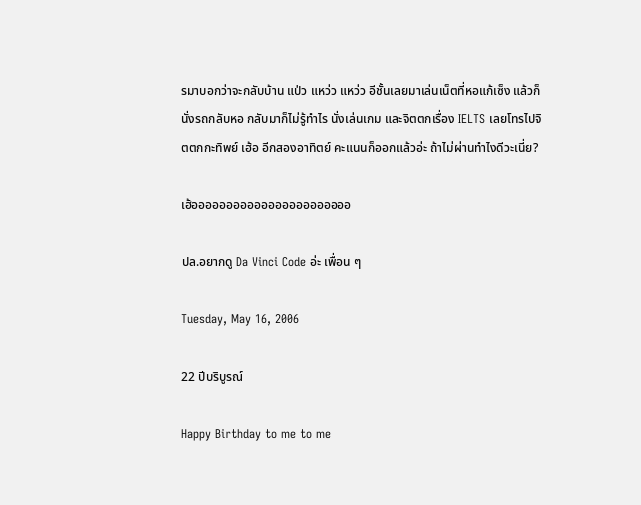รมาบอกว่าจะกลับบ้าน แป่ว แหว่ว แหว่ว อีชั้นเลยมาเล่นเน็ตที่หอแก้เซ็ง แล้วก็นั่งรถกลับหอ กลับมาก็ไม่รู้ทำไร นั่งเล่นเกม และจิตตกเรื่อง IELTS เลยโทรไปจิตตกกะทิพย์ เฮ้อ อีกสองอาทิตย์ คะแนนก็ออกแล้วอ่ะ ถ้าไม่ผ่านทำไงดีวะเนี่ย?

เฮ้อออออออออออออออออออออออ

ปล.อยากดู Da Vinci Code อ่ะ เพื่อน ๆ

Tuesday, May 16, 2006

22 ปีบริบูรณ์

Happy Birthday to me to me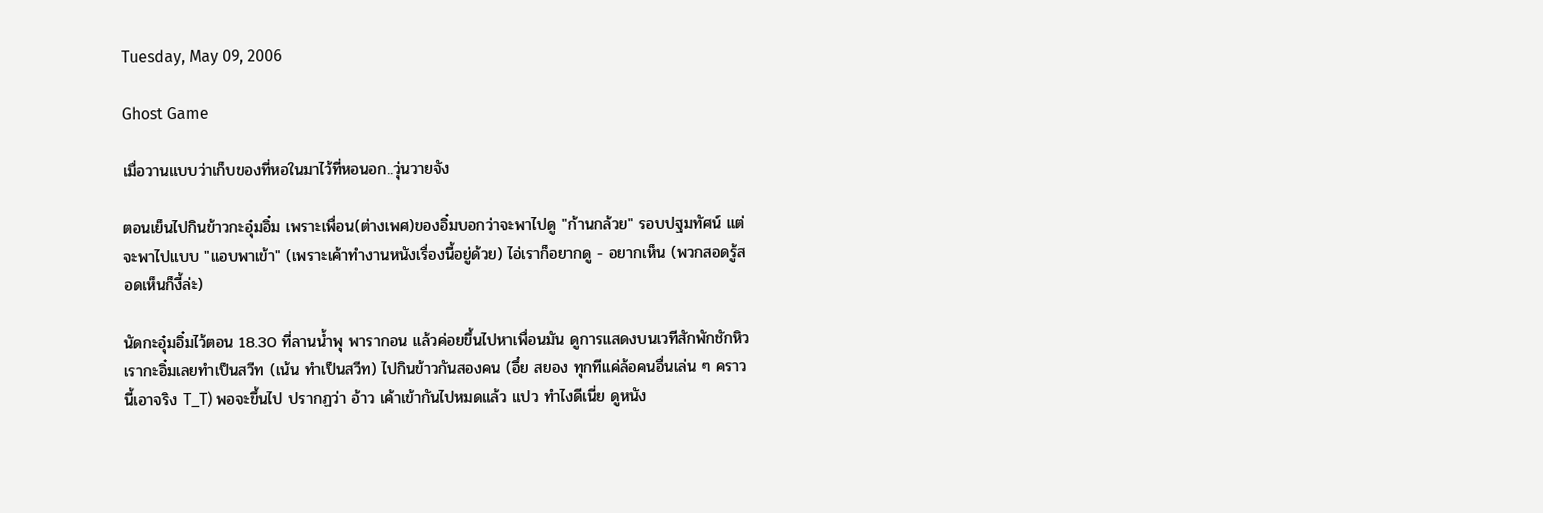Tuesday, May 09, 2006

Ghost Game

เมื่อวานแบบว่าเก็บของที่หอในมาไว้ที่หอนอก..วุ่นวายจัง

ตอนเย็นไปกินข้าวกะอุ๋มอิ๋ม เพราะเพื่อน(ต่างเพศ)ของอิ๋มบอกว่าจะพาไปดู "ก้านกล้วย" รอบปฐมทัศน์ แต่จะพาไปแบบ "แอบพาเข้า" (เพราะเค้าทำงานหนังเรื่องนี้อยู่ด้วย) ไอ่เราก็อยากดู - อยากเห็น (พวกสอดรู้สอดเห็นก็งี้ล่ะ)

นัดกะอุ๋มอิ๋มไว้ตอน 18.30 ที่ลานน้ำพุ พารากอน แล้วค่อยขึ้นไปหาเพื่อนมัน ดูการแสดงบนเวทีสักพักชักหิว เรากะอิ๋มเลยทำเป็นสวีท (เน้น ทำเป็นสวีท) ไปกินข้าวกันสองคน (อึ๋ย สยอง ทุกทีแค่ล้อคนอื่นเล่น ๆ คราวนี้เอาจริง T_T) พอจะขึ้นไป ปรากฏว่า อ้าว เค้าเข้ากันไปหมดแล้ว แปว ทำไงดีเนี่ย ดูหนัง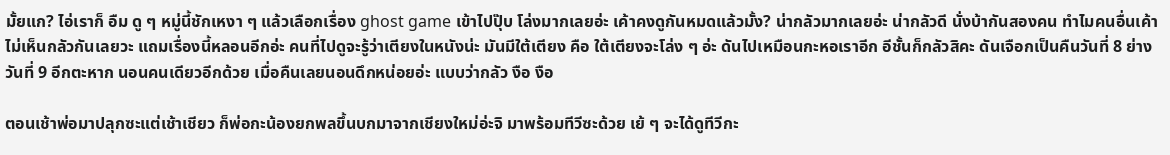มั้ยแก? ไอ่เราก็ อืม ดู ๆ หมู่นี้ชักเหงา ๆ แล้วเลือกเรื่อง ghost game เข้าไปปุ๊บ โล่งมากเลยอ่ะ เค้าคงดูกันหมดแล้วมั้ง? น่ากลัวมากเลยอ่ะ น่ากลัวดี นั่งบ้ากันสองคน ทำไมคนอื่นเค้าไม่เห็นกลัวกันเลยวะ แถมเรื่องนี้หลอนอีกอ่ะ คนที่ไปดูจะรู้ว่าเตียงในหนังน่ะ มันมีใต้เตียง คือ ใต้เตียงจะโล่ง ๆ อ่ะ ดันไปเหมือนกะหอเราอีก อีชั้นก็กลัวสิคะ ดันเจือกเป็นคืนวันที่ 8 ย่างวันที่ 9 อีกตะหาก นอนคนเดียวอีกด้วย เมื่อคืนเลยนอนดึกหน่อยอ่ะ แบบว่ากลัว งือ งือ

ตอนเช้าพ่อมาปลุกซะแต่เช้าเชียว ก็พ่อกะน้องยกพลขึ้นบกมาจากเชียงใหม่อ่ะจิ มาพร้อมทีวีซะด้วย เย้ ๆ จะได้ดูทีวีกะ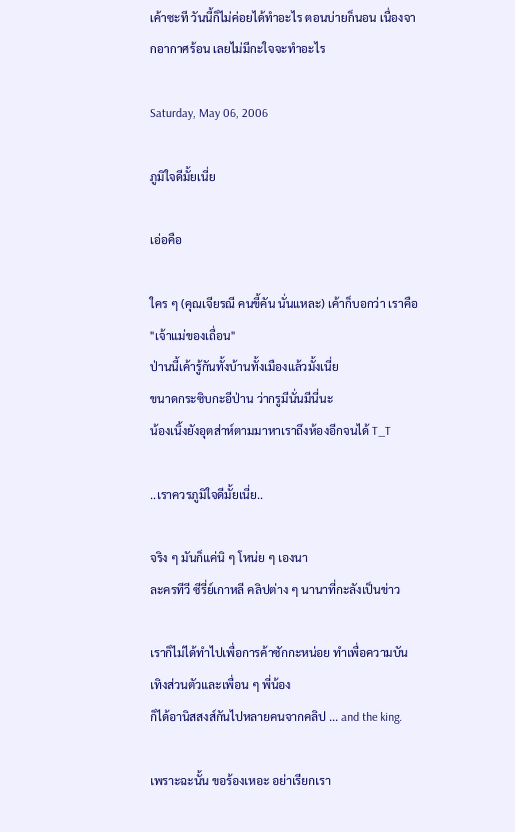เค้าซะที วันนี้ก็ไม่ค่อยได้ทำอะไร ตอนบ่ายก็นอน เนื่องจากอากาศร้อน เลยไม่มีกะใจจะทำอะไร

Saturday, May 06, 2006

ภูมิใจดีมั้ยเนี่ย

เอ่อคือ

ใคร ๆ (คุณเจียรณี คนขี้คัน นั่นแหละ) เค้าก็บอกว่า เราคือ "เจ้าแม่ของเถื่อน"
ป่านนี้เค้ารู้กันทั้งบ้านทั้งเมืองแล้วมั้งเนี่ย
ขนาดกระซิบกะอีป่าน ว่ากรูมีนั่นมีนี่นะ
น้องเนิ้งยังอุตส่าห์ตามมาหาเราถึงห้องอีกจนได้ T_T

..เราควรภูมิใจดีมั้ยเนี่ย..

จริง ๆ มันก็แค่นิ ๆ โหน่ย ๆ เองนา
ละครทีวี ซีรี่ย์เกาหลี คลิปต่าง ๆ นานาที่กะลังเป็นข่าว

เราก็ไม่ได้ทำไปเพื่อการค้าซักกะหน่อย ทำเพื่อความบันเทิงส่วนตัวและเพื่อน ๆ พี่น้อง
ก็ได้อานิสสงส์กันไปหลายคนจากคลิป ... and the king.

เพราะฉะนั้น ขอร้องเหอะ อย่าเรียกเรา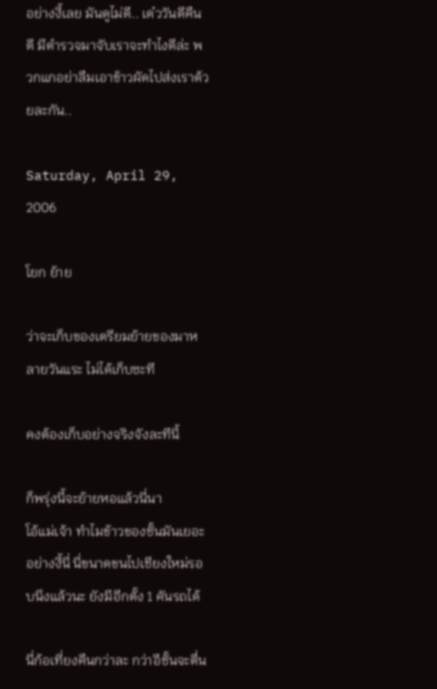อย่างงี้เลย มันดูไม่ดี.. เด๋ววันดีคืนดี มีตำรวจมาจับเราจะทำไงดีล่ะ พวกแกอย่าลืมเอาข้าวผัดไปส่งเราด้วยละกัน..

Saturday, April 29, 2006

โยก ย้าย

ว่าจะเก็บของเตรียมย้ายของมาหลายวันแระ ไม่ได้เก็บซะที

คงต้องเก็บอย่างจริงจังละทีนี้

ก็พรุ่งนี้จะย้ายหอแล้วนี่นา
โอ้แม่เจ้า ทำไมข้าวของชั้นมันเยอะอย่างงี้นี่ นี่ขนาดขนไปเชียงใหม่รอบนึงแล้วนะ ยังมีอีกตั้ง 1 คันรถได้

นี่ก้อเที่ยงคืนกว่าละ กว่าอีชั้นจะตื่น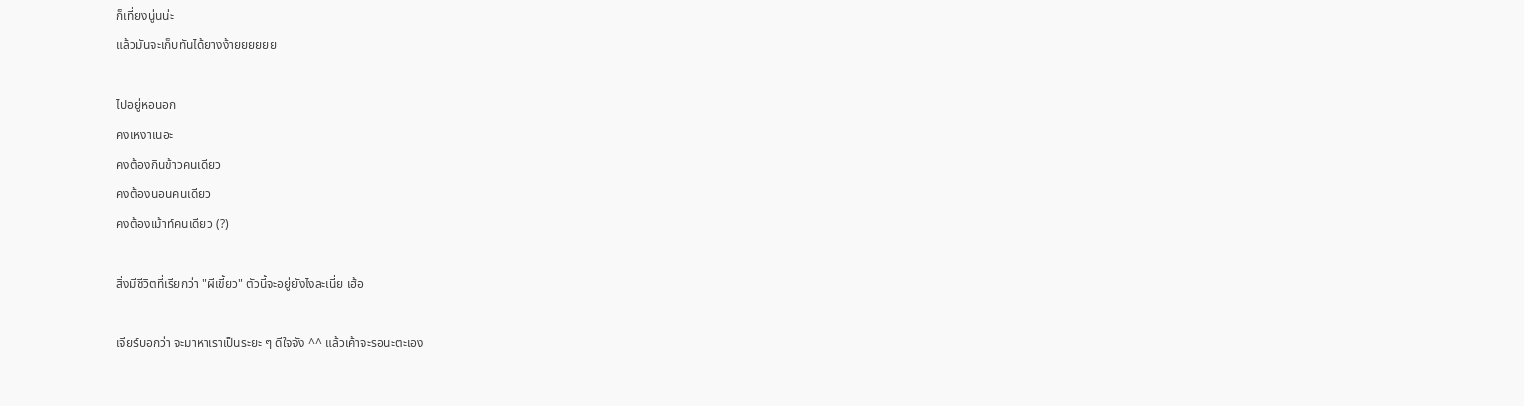ก็เที่ยงนู่นน่ะ
แล้วมันจะเก็บทันได้ยางง้ายยยยยย

ไปอยู่หอนอก
คงเหงาเนอะ
คงต้องกินข้าวคนเดียว
คงต้องนอนคนเดียว
คงต้องเม้าท์คนเดียว (?)

สิ่งมีชีวิตที่เรียกว่า "ผีเขี้ยว" ตัวนี้จะอยู่ยังไงละเนี่ย เฮ้อ

เจียร์บอกว่า จะมาหาเราเป็นระยะ ๆ ดีใจจัง ^^ แล้วเค้าจะรอนะตะเอง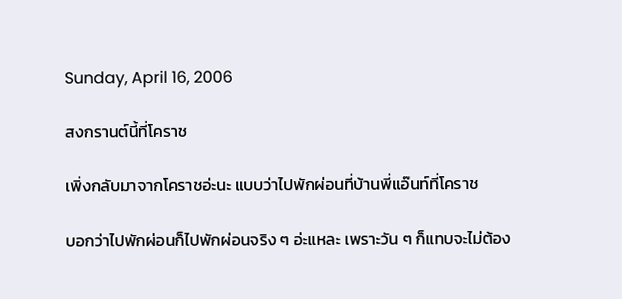Sunday, April 16, 2006

สงกรานต์นี้ที่โคราช

เพิ่งกลับมาจากโคราชอ่ะนะ แบบว่าไปพักผ่อนที่บ้านพี่แอ๊นท์ที่โคราช

บอกว่าไปพักผ่อนก็ไปพักผ่อนจริง ๆ อ่ะแหละ เพราะวัน ๆ ก็แทบจะไม่ต้อง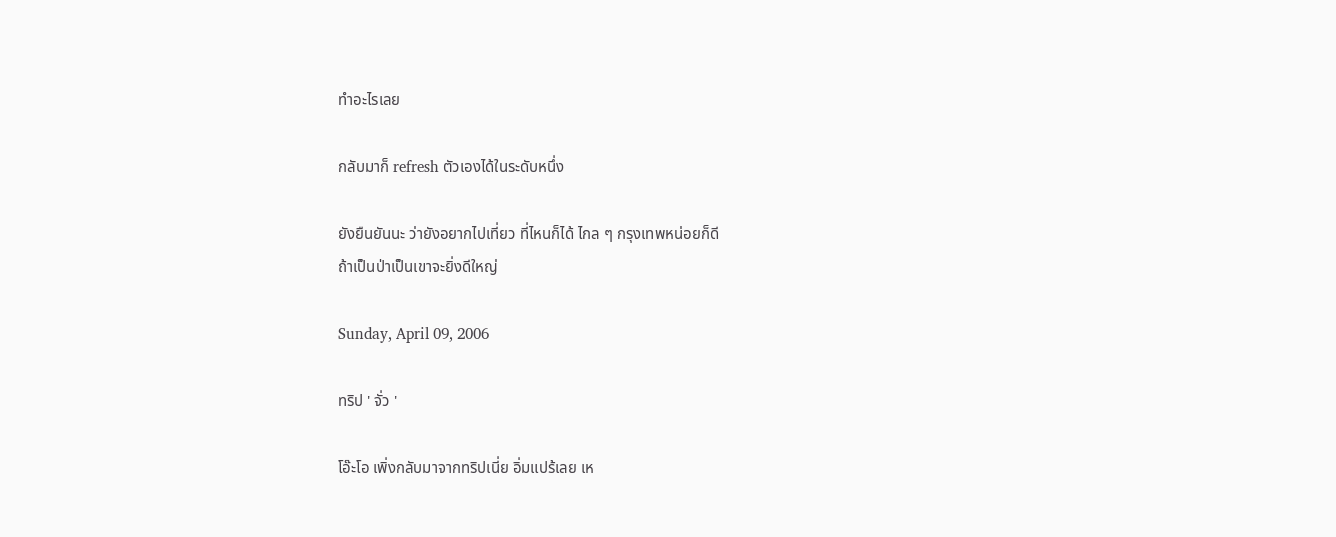ทำอะไรเลย

กลับมาก็ refresh ตัวเองได้ในระดับหนึ่ง

ยังยืนยันนะ ว่ายังอยากไปเที่ยว ที่ไหนก็ได้ ไกล ๆ กรุงเทพหน่อยก็ดี
ถ้าเป็นป่าเป็นเขาจะยิ่งดีใหญ่

Sunday, April 09, 2006

ทริป ' จั่ว '

โอ๊ะโอ เพิ่งกลับมาจากทริปเนี่ย อิ่มแปร้เลย เห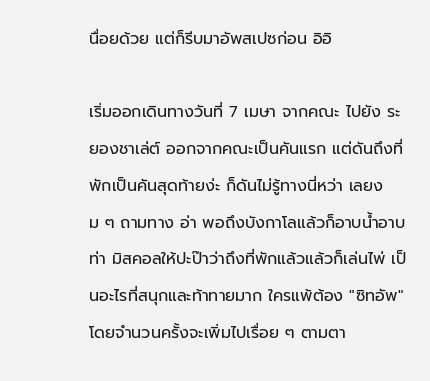นื่อยด้วย แต่ก็รีบมาอัพสเปซก่อน อิอิ

เริ่มออกเดินทางวันที่ 7 เมษา จากคณะ ไปยัง ระยองชาเล่ต์ ออกจากคณะเป็นคันแรก แต่ดันถึงที่พักเป็นคันสุดท้ายง่ะ ก็ดันไม่รู้ทางนี่หว่า เลยงม ๆ ถามทาง อ่า พอถึงบังกาโลแล้วก็อาบน้ำอาบท่า มิสคอลให้ปะป๊าว่าถึงที่พักแล้วแล้วก็เล่นไพ่ เป็นอะไรที่สนุกและท้าทายมาก ใครแพ้ต้อง "ซิทอัพ" โดยจำนวนครั้งจะเพิ่มไปเรื่อย ๆ ตามตา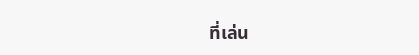ที่เล่น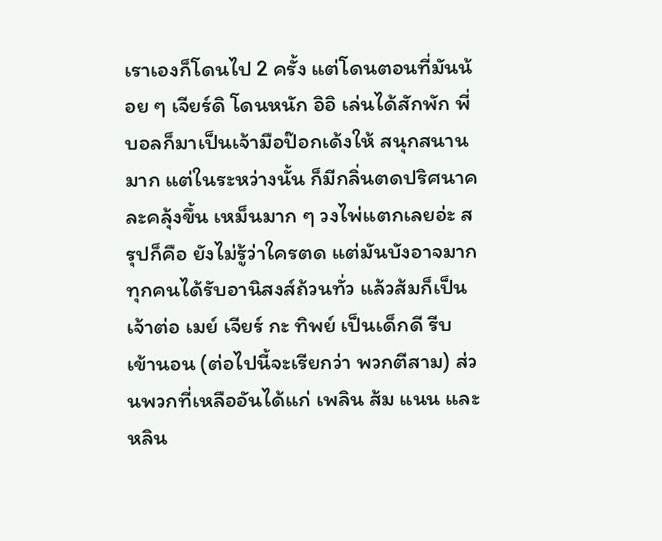เราเองก็โดนไป 2 ครั้ง แต่โดนตอนที่มันน้อย ๆ เจียร์ดิ โดนหนัก อิอิ เล่นได้สักพัก พี่บอลก็มาเป็นเจ้ามือป๊อกเด้งให้ สนุกสนานมาก แต่ในระหว่างนั้น ก็มีกลิ่นตดปริศนาคละคลุ้งขึ้น เหม็นมาก ๆ วงไพ่แตกเลยอ่ะ สรุปก็คือ ยังไม่รู้ว่าใครตด แต่มันบังอาจมาก ทุกคนได้รับอานิสงส์ถ้วนทั่ว แล้วส้มก็เป็นเจ้าต่อ เมย์ เจียร์ กะ ทิพย์ เป็นเด็กดี รีบเข้านอน (ต่อไปนี้จะเรียกว่า พวกตีสาม) ส่วนพวกที่เหลืออันได้แก่ เพลิน ส้ม แนน และหลิน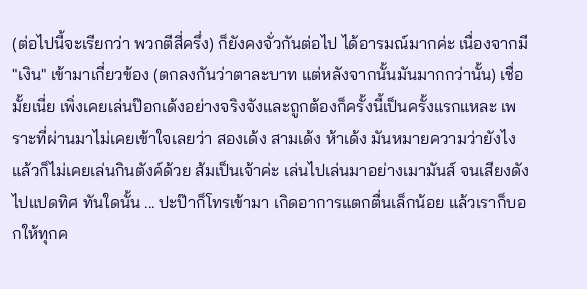(ต่อไปนี้จะเรียกว่า พวกตีสี่ครึ่ง) ก็ยังคงจั่วกันต่อไป ได้อารมณ์มากค่ะ เนื่องจากมี "เงิน" เข้ามาเกี่ยวข้อง (ตกลงกันว่าตาละบาท แต่หลังจากนั้นมันมากกว่านั้น) เชื่อมั้ยเนี่ย เพิ่งเคยเล่นป๊อกเด้งอย่างจริงจังและถูกต้องก็ครั้งนี้เป็นครั้งแรกแหละ เพราะที่ผ่านมาไม่เคยเข้าใจเลยว่า สองเด้ง สามเด้ง ห้าเด้ง มันหมายความว่ายังไง แล้วก็ไม่เคยเล่นกินตังค์ด้วย ส้มเป็นเจ้าค่ะ เล่นไปเล่นมาอย่างเมามันส์ จนเสียงดังไปแปดทิศ ทันใดนั้น ... ปะป๊าก็โทรเข้ามา เกิดอาการแตกตื่นเล็กน้อย แล้วเราก็บอกให้ทุกค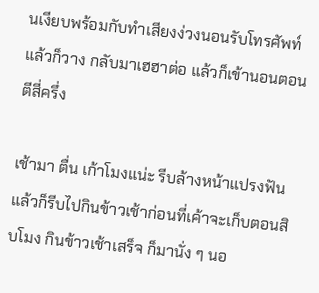นเงียบพร้อมกับทำเสียงง่วงนอนรับโทรศัพท์ แล้วก็วาง กลับมาเฮฮาต่อ แล้วก็เข้านอนตอนตีสี่ครึ่ง

เช้ามา ตื่น เก้าโมงแน่ะ รีบล้างหน้าแปรงฟัน แล้วก็รีบไปกินข้าวเช้าก่อนที่เค้าจะเก็บตอนสิบโมง กินข้าวเช้าเสร็จ ก็มานั่ง ๆ นอ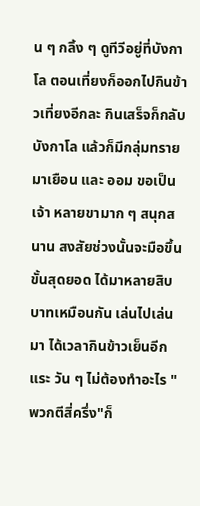น ๆ กลิ้ง ๆ ดูทีวีอยู่ที่บังกาโล ตอนเที่ยงก็ออกไปกินข้าวเที่ยงอีกละ กินเสร็จก็กลับบังกาโล แล้วก็มีกลุ่มทรายมาเยือน และ ออม ขอเป็นเจ้า หลายขามาก ๆ สนุกสนาน สงสัยช่วงนั้นจะมือขึ้นขั้นสุดยอด ได้มาหลายสิบบาทเหมือนกัน เล่นไปเล่นมา ได้เวลากินข้าวเย็นอีกแระ วัน ๆ ไม่ต้องทำอะไร "พวกตีสี่ครึ่ง"ก็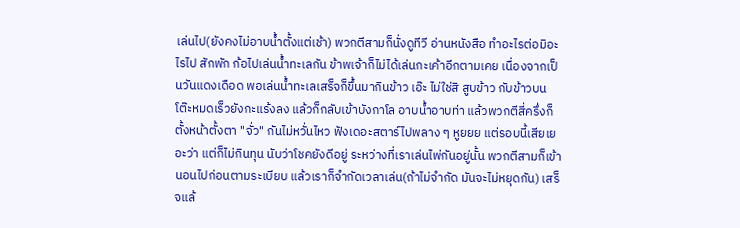เล่นไป(ยังคงไม่อาบน้ำตั้งแต่เช้า) พวกตีสามก็นั่งดูทีวี อ่านหนังสือ ทำอะไรต่อมิอะไรไป สักพัก ก้อไปเล่นน้ำทะเลกัน ข้าพเจ้าก็ไม่ได้เล่นกะเค้าอีกตามเคย เนื่องจากเป็นวันแดงเดือด พอเล่นน้ำทะเลเสร็จก็ขึ้นมากินข้าว เอ๊ะ ไม่ใช่สิ สูบข้าว กับข้าวบนโต๊ะหมดเร็วยังกะแร้งลง แล้วก็กลับเข้าบังกาโล อาบน้ำอาบท่า แล้วพวกตีสี่ครึ่งก็ตั้งหน้าตั้งตา "จั่ว" กันไม่หวั่นไหว ฟังเดอะสตาร์ไปพลาง ๆ หูยยย แต่รอบนี้เสียเยอะว่า แต่ก็ไม่กินทุน นับว่าโชคยังดีอยู่ ระหว่างที่เราเล่นไพ่กันอยู่นั้น พวกตีสามก็เข้านอนไปก่อนตามระเบียบ แล้วเราก็จำกัดเวลาเล่น(ถ้าไม่จำกัด มันจะไม่หยุดกัน) เสร็จแล้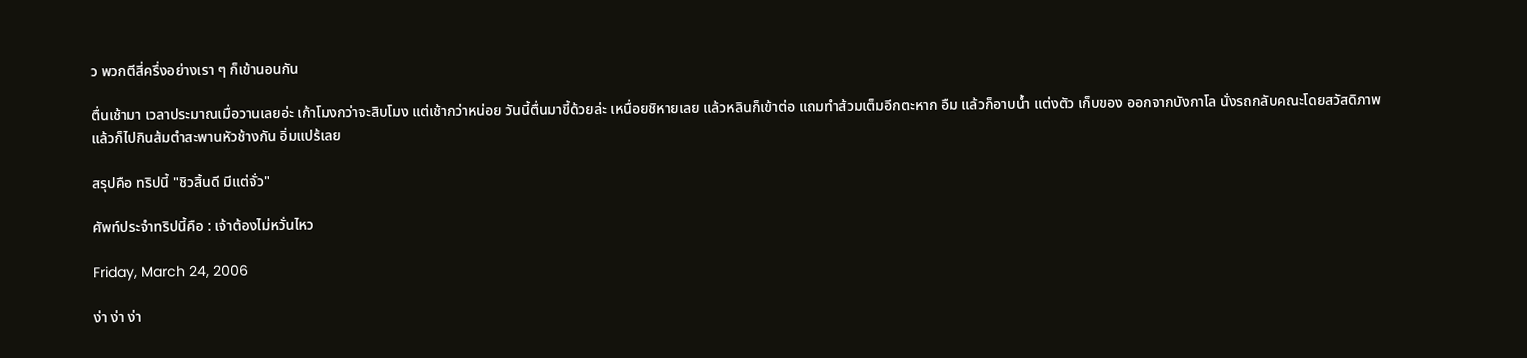ว พวกตีสี่ครึ่งอย่างเรา ๆ ก็เข้านอนกัน

ตื่นเช้ามา เวลาประมาณเมื่อวานเลยอ่ะ เก้าโมงกว่าจะสิบโมง แต่เช้ากว่าหน่อย วันนี้ตื่นมาขี้ด้วยล่ะ เหนื่อยชิหายเลย แล้วหลินก็เข้าต่อ แถมทำส้วมเต็มอีกตะหาก อืม แล้วก็อาบน้ำ แต่งตัว เก็บของ ออกจากบังกาโล นั่งรถกลับคณะโดยสวัสดิภาพ แล้วก็ไปกินส้มตำสะพานหัวช้างกัน อิ่มแปร้เลย

สรุปคือ ทริปนี้ "ชิวสิ้นดี มีแต่จั่ว"

ศัพท์ประจำทริปนี้คือ : เจ้าต้องไม่หวั่นไหว

Friday, March 24, 2006

ง่า ง่า ง่า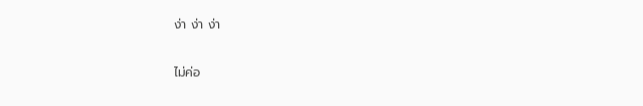ง่า ง่า ง่า

ไม่ค่อ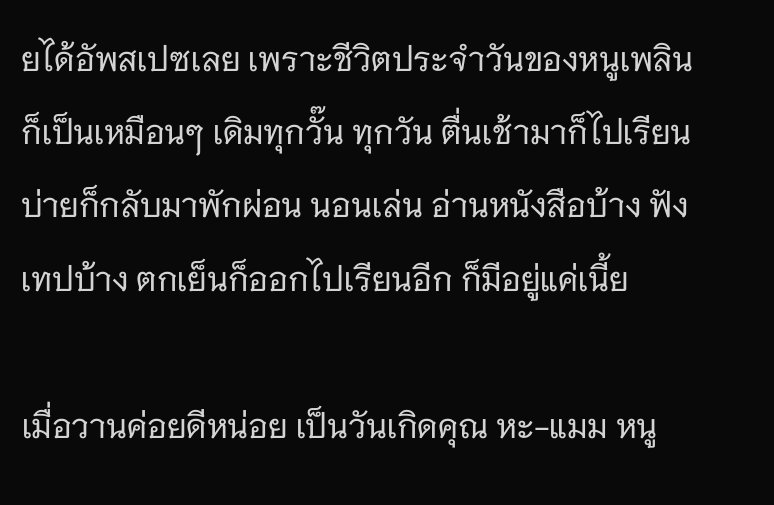ยได้อัพสเปซเลย เพราะชีวิตประจำวันของหนูเพลินก็เป็นเหมือนๆ เดิมทุกวั๊น ทุกวัน ตื่นเช้ามาก็ไปเรียน บ่ายก็กลับมาพักผ่อน นอนเล่น อ่านหนังสือบ้าง ฟังเทปบ้าง ตกเย็นก็ออกไปเรียนอีก ก็มีอยู่แค่เนี้ย

เมื่อวานค่อยดีหน่อย เป็นวันเกิดคุณ หะ-แมม หนู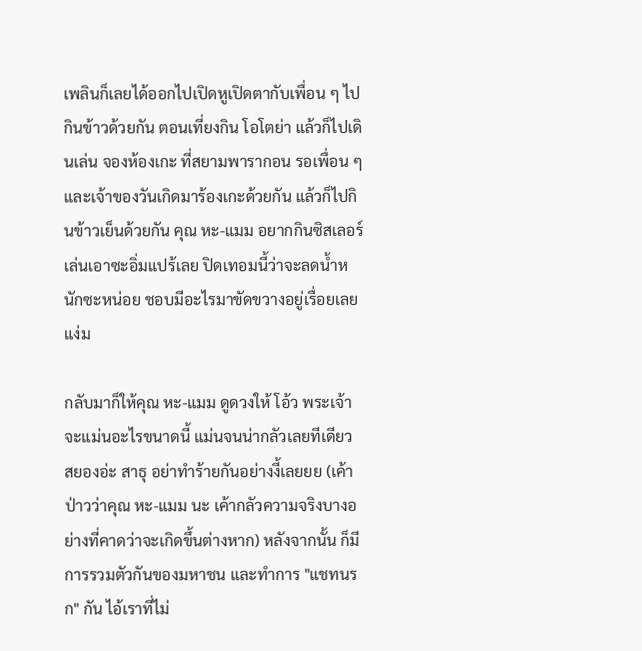เพลินก็เลยได้ออกไปเปิดหูเปิดตากับเพื่อน ๆ ไปกินข้าวด้วยกัน ตอนเที่ยงกิน โอโตย่า แล้วก็ไปเดินเล่น จองห้องเกะ ที่สยามพารากอน รอเพื่อน ๆ และเจ้าของวันเกิดมาร้องเกะด้วยกัน แล้วก็ไปกินข้าวเย็นด้วยกัน คุณ หะ-แมม อยากกินซิสเลอร์ เล่นเอาซะอิ่มแปร้เลย ปิดเทอมนี้ว่าจะลดน้ำหนักซะหน่อย ชอบมีอะไรมาขัดขวางอยู่เรื่อยเลย แง่ม

กลับมาก็ให้คุณ หะ-แมม ดูดวงให้ โอ้ว พระเจ้า จะแม่นอะไรขนาดนี้ แม่นจนน่ากลัวเลยทีเดียว สยองอ่ะ สาธุ อย่าทำร้ายกันอย่างงี้เลยยย (เค้าป่าวว่าคุณ หะ-แมม นะ เค้ากลัวความจริงบางอย่างที่คาดว่าจะเกิดขึ้นต่างหาก) หลังจากนั้น ก็มีการรวมตัวกันของมหาชน และทำการ "แชทนรก" กัน ไอ้เราที่ไม่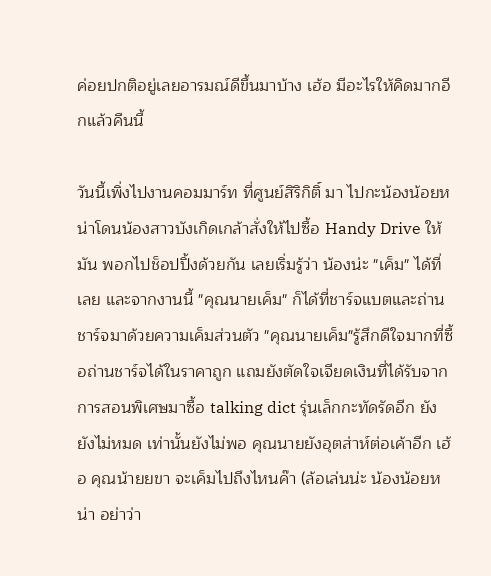ค่อยปกติอยู่เลยอารมณ์ดีขึ้นมาบ้าง เฮ้อ มีอะไรให้คิดมากอีกแล้วคืนนี้

วันนี้เพิ่งไปงานคอมมาร์ท ที่ศูนย์สิริกิติ์ มา ไปกะน้องน้อยหน่าโดนน้องสาวบังเกิดเกล้าสั่งให้ไปซื้อ Handy Drive ให้มัน พอกไปช็อปปิ้งด้วยกัน เลยเริ่มรู้ว่า น้องน่ะ "เค็ม" ได้ที่เลย และจากงานนี้ "คุณนายเค็ม" ก็ได้ที่ชาร์จแบตและถ่านชาร์จมาด้วยความเค็มส่วนตัว "คุณนายเค็ม"รู้สึกดีใจมากที่ซื้อถ่านชาร์จได้ในราคาถูก แถมยังตัดใจเจียดเงินที่ได้รับจากการสอนพิเศษมาซื้อ talking dict รุ่นเล็กกะทัดรัดอีก ยัง ยังไม่หมด เท่านั้นยังไม่พอ คุณนายยังอุตส่าห์ต่อเค้าอีก เฮ้อ คุณน้ายยขา จะเค็มไปถึงไหนค๊า (ล้อเล่นน่ะ น้องน้อยหน่า อย่าว่า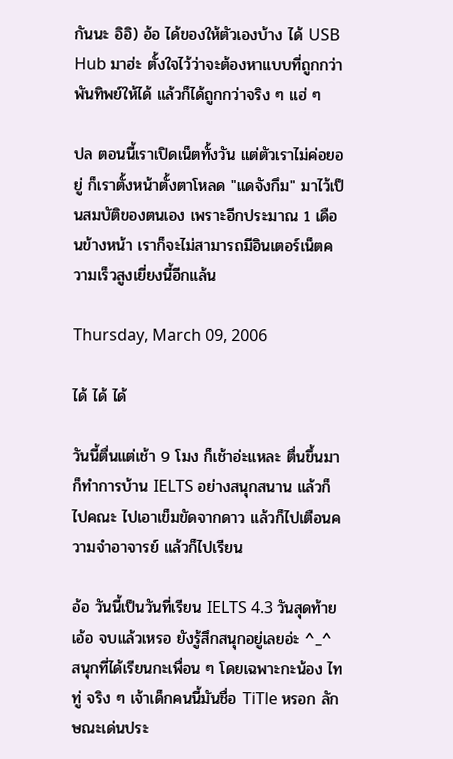กันนะ อิอิ) อ้อ ได้ของให้ตัวเองบ้าง ได้ USB Hub มาฮ่ะ ตั้งใจไว้ว่าจะต้องหาแบบที่ถูกกว่าพันทิพย์ให้ได้ แล้วก็ได้ถูกกว่าจริง ๆ แฮ่ ๆ

ปล ตอนนี้เราเปิดเน็ตทั้งวัน แต่ตัวเราไม่ค่อยอยู่ ก็เราตั้งหน้าตั้งตาโหลด "แดจังกึม" มาไว้เป็นสมบัติของตนเอง เพราะอีกประมาณ 1 เดือนข้างหน้า เราก็จะไม่สามารถมีอินเตอร์เน็ตความเร็วสูงเยี่ยงนี้อีกแล้น

Thursday, March 09, 2006

ได้ ได้ ได้

วันนี้ตื่นแต่เช้า 9 โมง ก็เช้าอ่ะแหละ ตื่นขึ้นมาก็ทำการบ้าน IELTS อย่างสนุกสนาน แล้วก็ไปคณะ ไปเอาเข็มขัดจากดาว แล้วก็ไปเตือนความจำอาจารย์ แล้วก็ไปเรียน

อ้อ วันนี้เป็นวันที่เรียน IELTS 4.3 วันสุดท้าย เอ้อ จบแล้วเหรอ ยังรู้สึกสนุกอยู่เลยอ่ะ ^_^ สนุกที่ได้เรียนกะเพื่อน ๆ โดยเฉพาะกะน้อง ไททู่ จริง ๆ เจ้าเด็กคนนี้มันชื่อ TiTle หรอก ลักษณะเด่นประ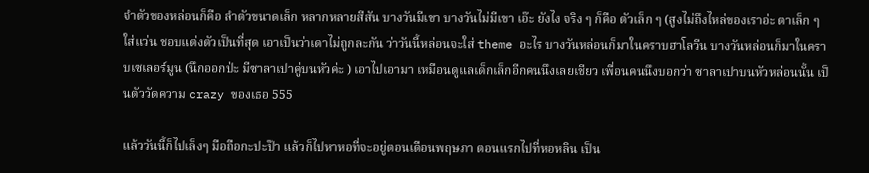จำตัวของหล่อนก็คือ ลำตัวขนาดเล็ก หลากหลายสีสัน บางวันมีเขา บางวันไม่มีเขา เอ๊ะ ยังไง จริง ๆ ก็คือ ตัวเล็ก ๆ (สูงไม่ถึงไหล่ของเราอ่ะ ตาเล็ก ๆ ใส่แว่น ชอบแต่งตัวเป็นที่สุด เอาเป็นว่าเดาไม่ถูกละกัน ว่าวันนี้หล่อนจะใส่ theme อะไร บางวันหล่อนก็มาในคราบฮาโลวีน บางวันหล่อนก็มาในคราบเซเลอร์มูน (นึกออกป่ะ มีซาลาเปาคู่บนหัวค่ะ ) เอาไปเอามา เหมือนดูแลเด็กเล็กอีกคนนึงเลยเชียว เพื่อนคนนึงบอกว่า ซาลาเปาบนหัวหล่อนนั้น เป็นตัววัดความ crazy ของเธอ 555

แล้ววันนี้ก็ไปเล็งๆ มือถือกะปะป๊า แล้วก็ไปหาหอที่จะอยู่ตอนเดือนพฤษภา ตอนแรกไปที่หอหลิน เป็น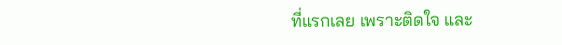ที่แรกเลย เพราะติดใจ และ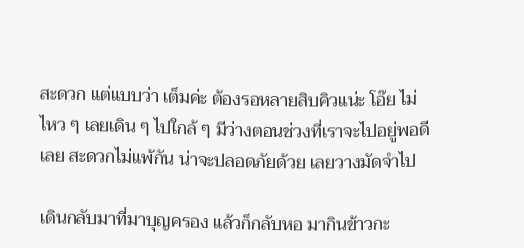สะดวก แต่แบบว่า เต็มค่ะ ต้องรอหลายสิบคิวแน่ะ โอ๊ย ไม่ไหว ๆ เลยเดิน ๆ ไปใกล้ ๆ มีว่างตอนช่วงที่เราจะไปอยู่พอดีเลย สะดวกไม่แพ้กัน น่าจะปลอดภัยด้วย เลยวางมัดจำไป

เดินกลับมาที่มาบุญครอง แล้วก็กลับหอ มากินข้าวกะ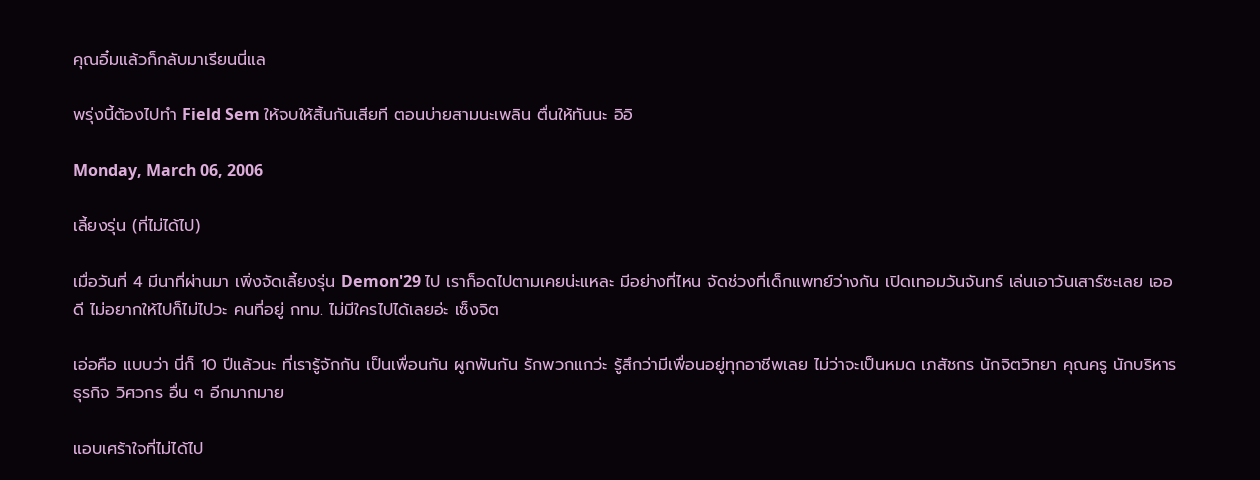คุณอิ๋มแล้วก็กลับมาเรียนนี่แล

พรุ่งนี้ต้องไปทำ Field Sem ให้จบให้สิ้นกันเสียที ตอนบ่ายสามนะเพลิน ตื่นให้ทันนะ อิอิ

Monday, March 06, 2006

เลี้ยงรุ่น (ที่ไม่ได้ไป)

เมื่อวันที่ 4 มีนาที่ผ่านมา เพิ่งจัดเลี้ยงรุ่น Demon'29 ไป เราก็อดไปตามเคยน่ะแหละ มีอย่างที่ไหน จัดช่วงที่เด็กแพทย์ว่างกัน เปิดเทอมวันจันทร์ เล่นเอาวันเสาร์ซะเลย เออดี ไม่อยากให้ไปก็ไม่ไปวะ คนที่อยู่ กทม. ไม่มีใครไปได้เลยอ่ะ เซ็งจิต

เอ่อคือ แบบว่า นี่ก็ 10 ปีแล้วนะ ที่เรารู้จักกัน เป็นเพื่อนกัน ผูกพันกัน รักพวกแกว่ะ รู้สึกว่ามีเพื่อนอยู่ทุกอาชีพเลย ไม่ว่าจะเป็นหมด เภสัชกร นักจิตวิทยา คุณครู นักบริหารธุรกิจ วิศวกร อื่น ๆ อีกมากมาย

แอบเศร้าใจที่ไม่ได้ไป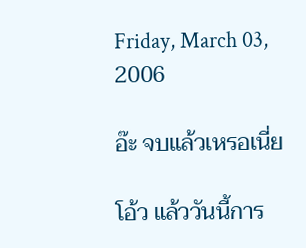Friday, March 03, 2006

อ๊ะ จบแล้วเหรอเนี่ย

โอ้ว แล้ววันนี้การ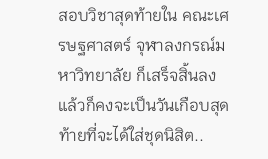สอบวิชาสุดท้ายใน คณะเศรษฐศาสตร์ จุฬาลงกรณ์มหาวิทยาลัย ก็เสร็จสิ้นลง แล้วก็คงจะเป็นวันเกือบสุดท้ายที่จะได้ใส่ชุดนิสิต..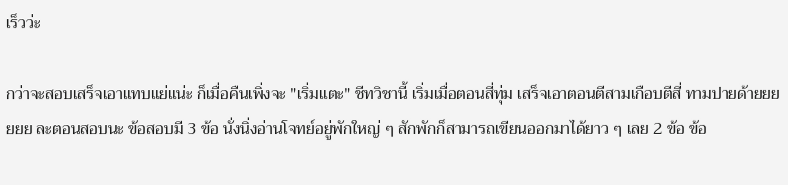เร็วว่ะ

กว่าจะสอบเสร็จเอาแทบแย่แน่ะ ก็เมื่อคืนเพิ่งจะ "เริ่มแตะ" ชีทวิชานี้ เริ่มเมื่อตอนสี่ทุ่ม เสร็จเอาตอนตีสามเกือบตีสี่ ทามปายด้ายยยยยย ละตอนสอบนะ ข้อสอบมี 3 ข้อ นั่งนิ่งอ่านโจทย์อยู่พักใหญ่ ๆ สักพักก็สามารถเขียนออกมาได้ยาว ๆ เลย 2 ข้อ ข้อ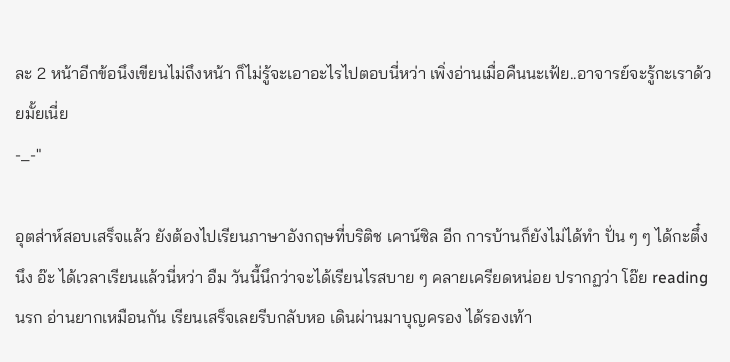ละ 2 หน้าอีกข้อนึงเขียนไม่ถึงหน้า ก็ไม่รู้จะเอาอะไรไปตอบนี่หว่า เพิ่งอ่านเมื่อคืนนะเฟ้ย..อาจารย์จะรู้กะเราด้วยมั้ยเนี่ย
-_-"

อุตส่าห์สอบเสร็จแล้ว ยังต้องไปเรียนภาษาอังกฤษที่บริติช เคาน์ซิล อีก การบ้านก็ยังไม่ได้ทำ ปั่น ๆ ๆ ได้กะตึ๋งนึง อ๊ะ ได้เวลาเรียนแล้วนี่หว่า อืม วันนี้นึกว่าจะได้เรียนไรสบาย ๆ คลายเครียดหน่อย ปรากฏว่า โอ๊ย reading นรก อ่านยากเหมือนกัน เรียนเสร็จเลยรีบกลับหอ เดินผ่านมาบุญครอง ได้รองเท้า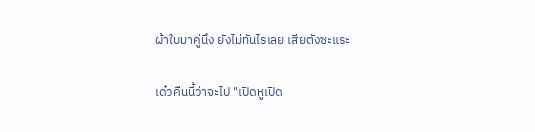ผ้าใบมาคู่นึง ยังไม่ทันไรเลย เสียตังซะแระ

เด๋วคืนนี้ว่าจะไป "เปิดหูเปิด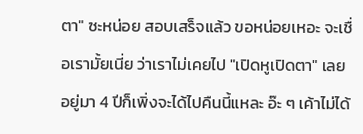ตา" ซะหน่อย สอบเสร็จแล้ว ขอหน่อยเหอะ จะเชื่อเรามั้ยเนี่ย ว่าเราไม่เคยไป "เปิดหูเปิดตา" เลย อยู่มา 4 ปีก็เพิ่งจะได้ไปคืนนี้แหละ อ๊ะ ๆ เค้าไม่ได้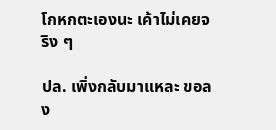โกหกตะเองนะ เค้าไม่เคยจริง ๆ

ปล. เพิ่งกลับมาแหละ ขอลง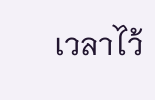เวลาไว้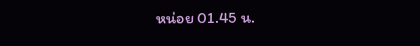หน่อย 01.45 น.